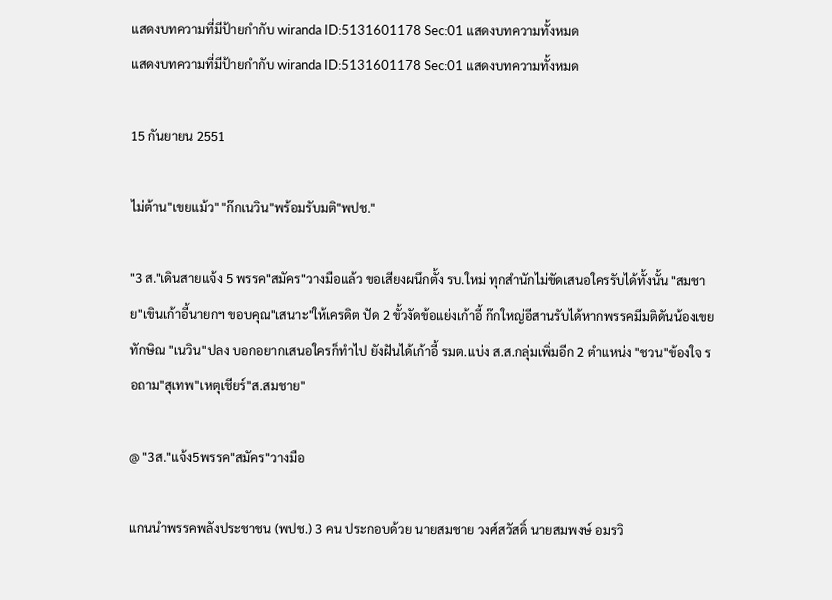แสดงบทความที่มีป้ายกำกับ wiranda ID:5131601178 Sec:01 แสดงบทความทั้งหมด
แสดงบทความที่มีป้ายกำกับ wiranda ID:5131601178 Sec:01 แสดงบทความทั้งหมด

15 กันยายน 2551

ไม่ต้าน"เขยแม้ว" "ก๊กเนวิน"พร้อมรับมติ"พปช."

"3 ส."เดินสายแจ้ง 5 พรรค"สมัคร"วางมือแล้ว ขอเสียงผนึกตั้ง รบ.ใหม่ ทุกสำนักไม่ขัดเสนอใครรับได้ทั้งนั้น "สมชาย"เขินเก้าอี้นายกฯ ขอบคุณ"เสนาะ"ให้เครดิต ปัด 2 ขั้วงัดข้อแย่งเก้าอี้ ก๊กใหญ่อีสานรับได้หากพรรคมีมติดันน้องเขยทักษิณ "เนวิน"ปลง บอกอยากเสนอใครก็ทำไป ยังฝันได้เก้าอี้ รมต.แบ่ง ส.ส.กลุ่มเพิ่มอีก 2 ตำแหน่ง "ชวน"ข้องใจ รอถาม"สุเทพ"เหตุเชียร์"ส.สมชาย"

@ "3ส."แจ้ง5พรรค"สมัคร"วางมือ

แกนนำพรรคพลังประชาชน (พปช.) 3 คน ประกอบด้วย นายสมชาย วงศ์สวัสดิ์ นายสมพงษ์ อมรวิ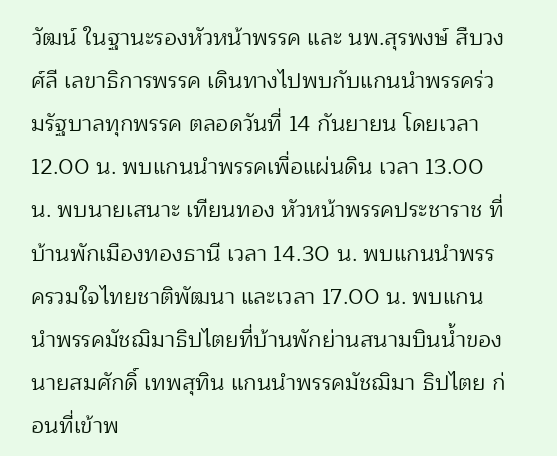วัฒน์ ในฐานะรองหัวหน้าพรรค และ นพ.สุรพงษ์ สืบวงศ์ลี เลขาธิการพรรค เดินทางไปพบกับแกนนำพรรคร่วมรัฐบาลทุกพรรค ตลอดวันที่ 14 กันยายน โดยเวลา 12.00 น. พบแกนนำพรรคเพื่อแผ่นดิน เวลา 13.00 น. พบนายเสนาะ เทียนทอง หัวหน้าพรรคประชาราช ที่บ้านพักเมืองทองธานี เวลา 14.30 น. พบแกนนำพรรครวมใจไทยชาติพัฒนา และเวลา 17.00 น. พบแกนนำพรรคมัชฌิมาธิปไตยที่บ้านพักย่านสนามบินน้ำของนายสมศักดิ์ เทพสุทิน แกนนำพรรคมัชฌิมา ธิปไตย ก่อนที่เข้าพ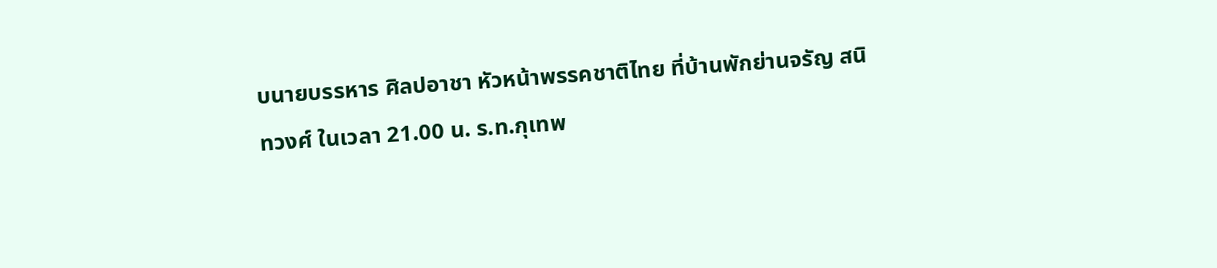บนายบรรหาร ศิลปอาชา หัวหน้าพรรคชาติไทย ที่บ้านพักย่านจรัญ สนิทวงศ์ ในเวลา 21.00 น. ร.ท.กุเทพ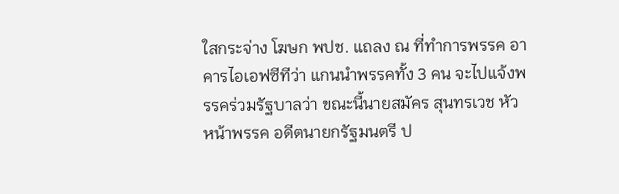ใสกระจ่าง โฆษก พปช. แถลง ณ ที่ทำการพรรค อาคารไอเอฟซีทีว่า แกนนำพรรคทั้ง 3 คน จะไปแจ้งพรรคร่วมรัฐบาลว่า ขณะนี้นายสมัคร สุนทรเวช หัวหน้าพรรค อดีตนายกรัฐมนตรี ป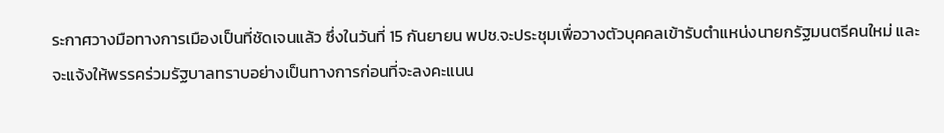ระกาศวางมือทางการเมืองเป็นที่ชัดเจนแล้ว ซึ่งในวันที่ 15 กันยายน พปช.จะประชุมเพื่อวางตัวบุคคลเข้ารับตำแหน่งนายกรัฐมนตรีคนใหม่ และจะแจ้งให้พรรคร่วมรัฐบาลทราบอย่างเป็นทางการก่อนที่จะลงคะแนน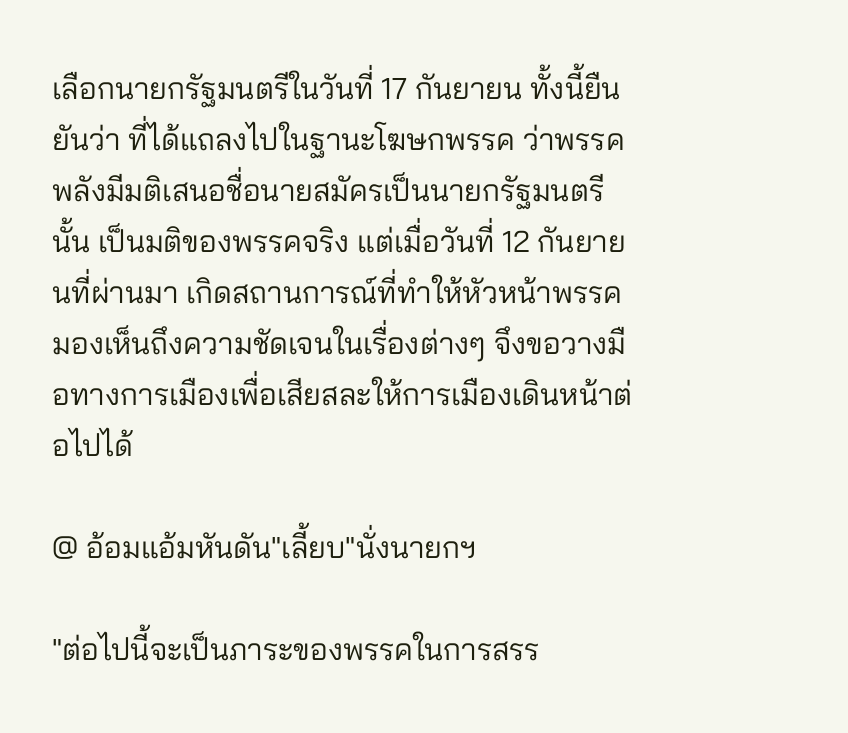เลือกนายกรัฐมนตรีในวันที่ 17 กันยายน ทั้งนี้ยืนยันว่า ที่ได้แถลงไปในฐานะโฆษกพรรค ว่าพรรคพลังมีมติเสนอชื่อนายสมัครเป็นนายกรัฐมนตรีนั้น เป็นมติของพรรคจริง แต่เมื่อวันที่ 12 กันยายนที่ผ่านมา เกิดสถานการณ์ที่ทำให้หัวหน้าพรรคมองเห็นถึงความชัดเจนในเรื่องต่างๆ จึงขอวางมือทางการเมืองเพื่อเสียสละให้การเมืองเดินหน้าต่อไปได้

@ อ้อมแอ้มหันดัน"เลี้ยบ"นั่งนายกฯ

"ต่อไปนี้จะเป็นภาระของพรรคในการสรร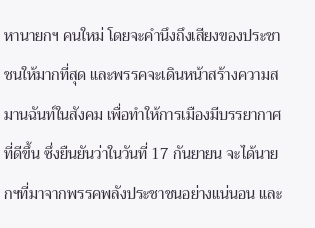หานายกฯ คนใหม่ โดยจะคำนึงถึงเสียงของประชาชนให้มากที่สุด และพรรคจะเดินหน้าสร้างความสมานฉันท์ในสังคม เพื่อทำให้การเมืองมีบรรยากาศที่ดีขึ้น ซึ่งยืนยันว่าในวันที่ 17 กันยายน จะได้นายกฯที่มาจากพรรคพลังประชาชนอย่างแน่นอน และ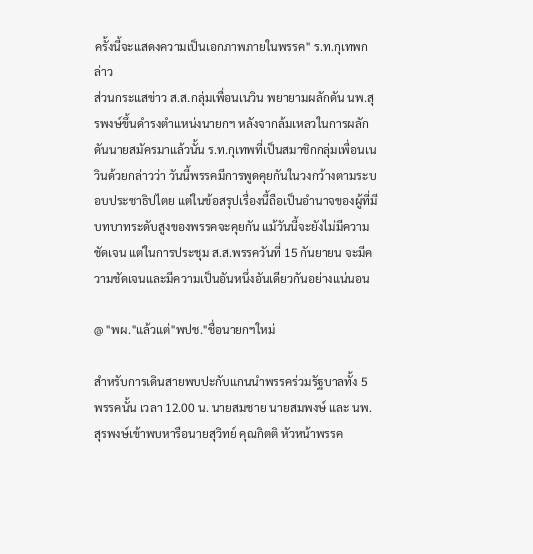ครั้งนี้จะแสดงความเป็นเอกภาพภายในพรรค" ร.ท.กุเทพกล่าว
ส่วนกระแสข่าว ส.ส.กลุ่มเพื่อนเนวิน พยายามผลักดัน นพ.สุรพงษ์ขึ้นดำรงตำแหน่งนายกฯ หลังจากล้มเหลวในการผลักดันนายสมัครมาแล้วนั้น ร.ท.กุเทพที่เป็นสมาชิกกลุ่มเพื่อนเนวินด้วยกล่าวว่า วันนี้พรรคมีการพูดคุยกันในวงกว้างตามระบอบประชาธิปไตย แต่ในข้อสรุปเรื่องนี้ถือเป็นอำนาจของผู้ที่มีบทบาทระดับสูงของพรรคจะคุยกัน แม้วันนี้จะยังไม่มีความชัดเจน แต่ในการประชุม ส.ส.พรรควันที่ 15 กันยายน จะมีความชัดเจนและมีความเป็นอันหนึ่งอันเดียวกันอย่างแน่นอน

@ "พผ."แล้วแต่"พปช."ชื่อนายกฯใหม่

สำหรับการเดินสายพบปะกับแกนนำพรรคร่วมรัฐบาลทั้ง 5 พรรคนั้น เวลา 12.00 น. นายสมชาย นายสมพงษ์ และ นพ.สุรพงษ์เข้าพบหารือนายสุวิทย์ คุณกิตติ หัวหน้าพรรค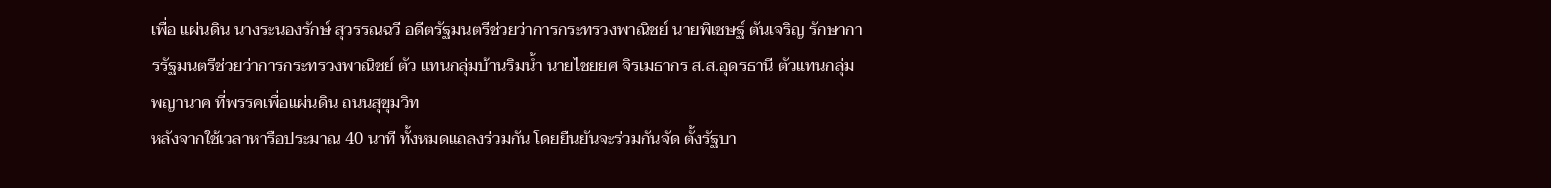เพื่อ แผ่นดิน นางระนองรักษ์ สุวรรณฉวี อดีตรัฐมนตรีช่วยว่าการกระทรวงพาณิชย์ นายพิเชษฐ์ ตันเจริญ รักษาการรัฐมนตรีช่วยว่าการกระทรวงพาณิชย์ ตัว แทนกลุ่มบ้านริมน้ำ นายไชยยศ จิรเมธากร ส.ส.อุดรธานี ตัวแทนกลุ่มพญานาค ที่พรรคเพื่อแผ่นดิน ถนนสุขุมวิท
หลังจากใช้เวลาหารือประมาณ 40 นาที ทั้งหมดแถลงร่วมกัน โดยยืนยันจะร่วมกันจัด ตั้งรัฐบา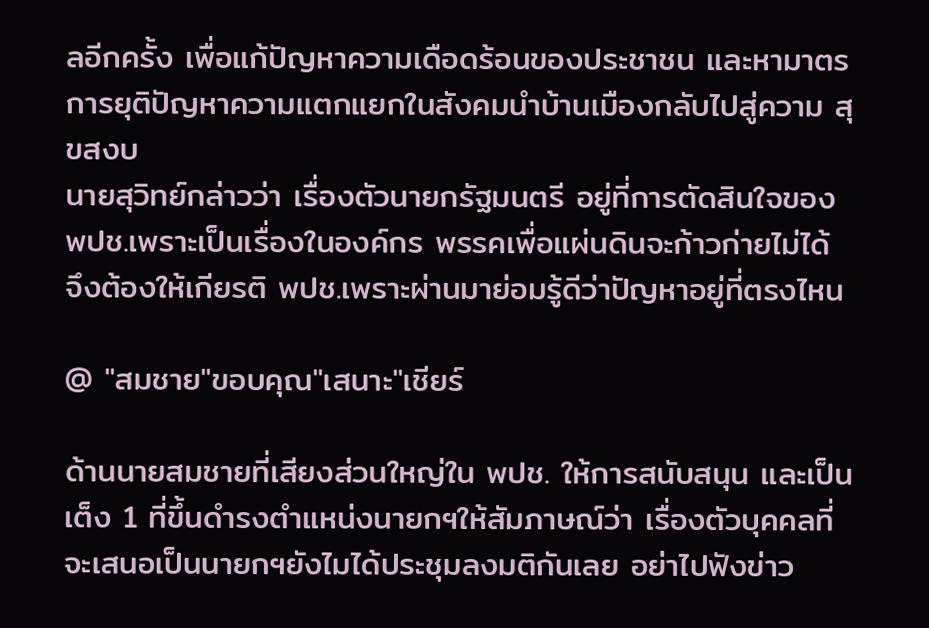ลอีกครั้ง เพื่อแก้ปัญหาความเดือดร้อนของประชาชน และหามาตรการยุติปัญหาความแตกแยกในสังคมนำบ้านเมืองกลับไปสู่ความ สุขสงบ
นายสุวิทย์กล่าวว่า เรื่องตัวนายกรัฐมนตรี อยู่ที่การตัดสินใจของ พปช.เพราะเป็นเรื่องในองค์กร พรรคเพื่อแผ่นดินจะก้าวก่ายไม่ได้ จึงต้องให้เกียรติ พปช.เพราะผ่านมาย่อมรู้ดีว่าปัญหาอยู่ที่ตรงไหน

@ "สมชาย"ขอบคุณ"เสนาะ"เชียร์

ด้านนายสมชายที่เสียงส่วนใหญ่ใน พปช. ให้การสนับสนุน และเป็นเต็ง 1 ที่ขึ้นดำรงตำแหน่งนายกฯให้สัมภาษณ์ว่า เรื่องตัวบุคคลที่จะเสนอเป็นนายกฯยังไมได้ประชุมลงมติกันเลย อย่าไปฟังข่าว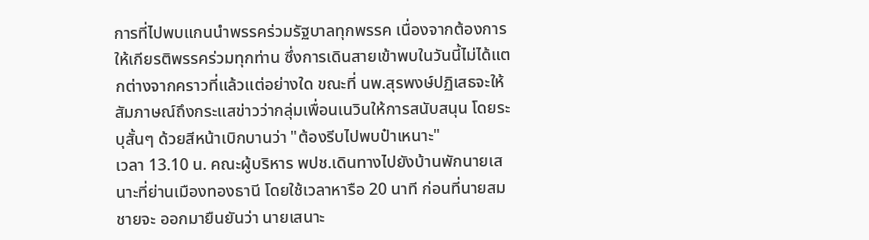การที่ไปพบแกนนำพรรคร่วมรัฐบาลทุกพรรค เนื่องจากต้องการให้เกียรติพรรคร่วมทุกท่าน ซึ่งการเดินสายเข้าพบในวันนี้ไม่ได้แตกต่างจากคราวที่แล้วแต่อย่างใด ขณะที่ นพ.สุรพงษ์ปฏิเสธจะให้สัมภาษณ์ถึงกระแสข่าวว่ากลุ่มเพื่อนเนวินให้การสนับสนุน โดยระบุสั้นๆ ด้วยสีหน้าเบิกบานว่า "ต้องรีบไปพบป๋าเหนาะ"
เวลา 13.10 น. คณะผู้บริหาร พปช.เดินทางไปยังบ้านพักนายเสนาะที่ย่านเมืองทองธานี โดยใช้เวลาหารือ 20 นาที ก่อนที่นายสมชายจะ ออกมายืนยันว่า นายเสนาะ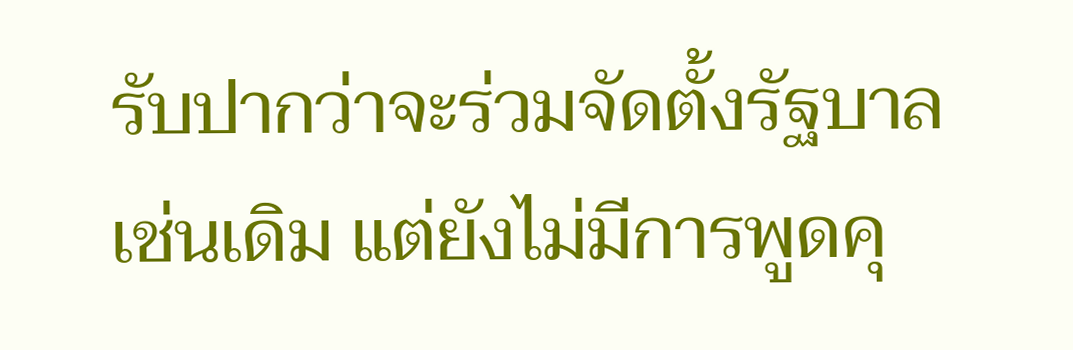รับปากว่าจะร่วมจัดตั้งรัฐบาลเช่นเดิม แต่ยังไม่มีการพูดคุ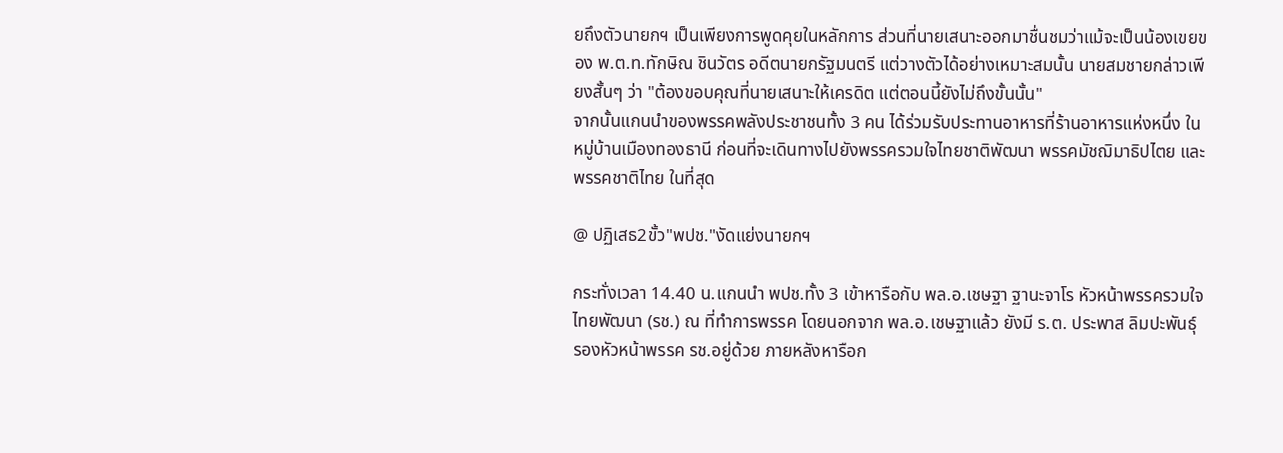ยถึงตัวนายกฯ เป็นเพียงการพูดคุยในหลักการ ส่วนที่นายเสนาะออกมาชื่นชมว่าแม้จะเป็นน้องเขยของ พ.ต.ท.ทักษิณ ชินวัตร อดีตนายกรัฐมนตรี แต่วางตัวได้อย่างเหมาะสมนั้น นายสมชายกล่าวเพียงสั้นๆ ว่า "ต้องขอบคุณที่นายเสนาะให้เครดิต แต่ตอนนี้ยังไม่ถึงขั้นนั้น"
จากนั้นแกนนำของพรรคพลังประชาชนทั้ง 3 คน ได้ร่วมรับประทานอาหารที่ร้านอาหารแห่งหนึ่ง ในหมู่บ้านเมืองทองธานี ก่อนที่จะเดินทางไปยังพรรครวมใจไทยชาติพัฒนา พรรคมัชฌิมาธิปไตย และพรรคชาติไทย ในที่สุด

@ ปฏิเสธ2ขั้ว"พปช."งัดแย่งนายกฯ

กระทั่งเวลา 14.40 น.แกนนำ พปช.ทั้ง 3 เข้าหารือกับ พล.อ.เชษฐา ฐานะจาโร หัวหน้าพรรครวมใจไทยพัฒนา (รช.) ณ ที่ทำการพรรค โดยนอกจาก พล.อ.เชษฐาแล้ว ยังมี ร.ต. ประพาส ลิมปะพันธุ์ รองหัวหน้าพรรค รช.อยู่ด้วย ภายหลังหารือก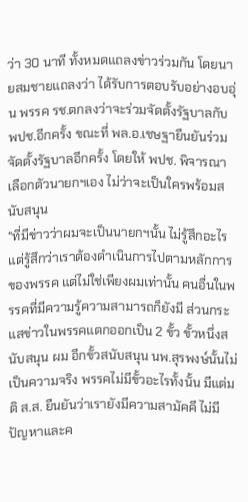ว่า 30 นาที ทั้งหมดแถลงข่าวร่วมกัน โดยนายสมชายแถลงว่า ได้รับการตอบรับอย่างอบอุ่น พรรค รช.ตกลงว่าจะร่วมจัดตั้งรัฐบาลกับ พปช.อีกครั้ง ขณะที่ พล.อ.เชษฐายืนยันร่วมจัดตั้งรัฐบาลอีกครั้ง โดยให้ พปช. พิจารณาเลือกตัวนายกฯเอง ไม่ว่าจะเป็นใครพร้อมสนับสนุน
"ที่มีข่าวว่าผมจะเป็นนายกฯนั้น ไม่รู้สึกอะไร แต่รู้สึกว่าเราต้องดำเนินการไปตามหลักการของพรรค แต่ไม่ใช่เพียงผมเท่านั้น คนอื่นในพรรคที่มีความรู้ความสามารถก็ยังมี ส่วนกระแสข่าวในพรรคแตกออกเป็น 2 ขั้ว ขั้วหนึ่งสนับสนุน ผม อีกขั้วสนับสนุน นพ.สุรพงษ์นั้นไม่เป็นความจริง พรรคไม่มีขั้วอะไรทั้งนั้น มีแต่มติ ส.ส. ยืนยันว่าเรายังมีความสามัคคี ไม่มีปัญหาและค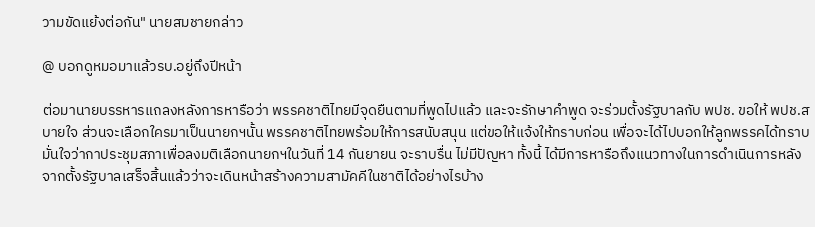วามขัดแย้งต่อกัน" นายสมชายกล่าว

@ บอกดูหมอมาแล้วรบ.อยู่ถึงปีหน้า

ต่อมานายบรรหารแถลงหลังการหารือว่า พรรคชาติไทยมีจุดยืนตามที่พูดไปแล้ว และจะรักษาคำพูด จะร่วมตั้งรัฐบาลกับ พปช. ขอให้ พปช.สบายใจ ส่วนจะเลือกใครมาเป็นนายกฯนั้น พรรคชาติไทยพร้อมให้การสนับสนุน แต่ขอให้แจ้งให้ทราบก่อน เพื่อจะได้ไปบอกให้ลูกพรรคได้ทราบ มั่นใจว่ากาประชุมสภาเพื่อลงมติเลือกนายกฯในวันที่ 14 กันยายน จะราบรื่น ไม่มีปัญหา ทั้งนี้ ได้มีการหารือถึงแนวทางในการดำเนินการหลังจากตั้งรัฐบาลเสร็จสิ้นแล้วว่าจะเดินหน้าสร้างความสามัคคีในชาติได้อย่างไรบ้าง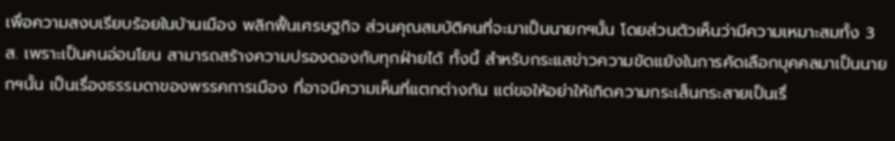เพื่อความสงบเรียบร้อยในบ้านเมือง พลิกฟื้นเศรษฐกิจ ส่วนคุณสมบัติคนที่จะมาเป็นนายกฯนั้น โดยส่วนตัวเห็นว่ามีความเหมาะสมทั้ง 3 ส. เพราะเป็นคนอ่อนโยน สามารถสร้างความปรองดองกับทุกฝ่ายได้ ทั้งนี้ สำหรับกระแสข่าวความขัดแย้งในการคัดเลือกบุคคลมาเป็นนายกฯนั้น เป็นเรื่องธรรมดาของพรรคการเมือง ที่อาจมีความเห็นที่แตกต่างกัน แต่ขอให้อย่าให้เกิดความกระเส็นกระสายเป็นเรื่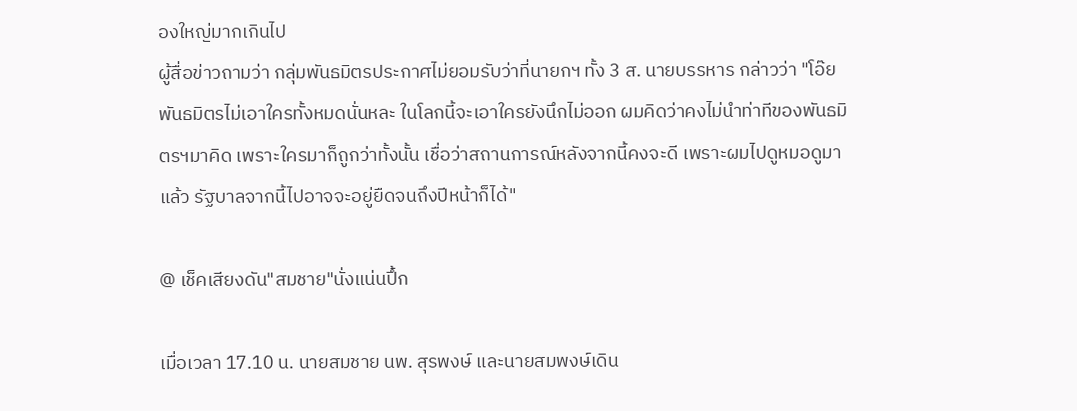องใหญ่มากเกินไป
ผู้สื่อข่าวถามว่า กลุ่มพันธมิตรประกาศไม่ยอมรับว่าที่นายกฯ ทั้ง 3 ส. นายบรรหาร กล่าวว่า "โอ๊ย พันธมิตรไม่เอาใครทั้งหมดนั่นหละ ในโลกนี้จะเอาใครยังนึกไม่ออก ผมคิดว่าคงไม่นำท่าทีของพันธมิตรฯมาคิด เพราะใครมาก็ถูกว่าทั้งนั้น เชื่อว่าสถานการณ์หลังจากนี้คงจะดี เพราะผมไปดูหมอดูมาแล้ว รัฐบาลจากนี้ไปอาจจะอยู่ยืดจนถึงปีหน้าก็ได้"

@ เช็คเสียงดัน"สมชาย"นั่งแน่นปึ้ก

เมื่อเวลา 17.10 น. นายสมชาย นพ. สุรพงษ์ และนายสมพงษ์เดิน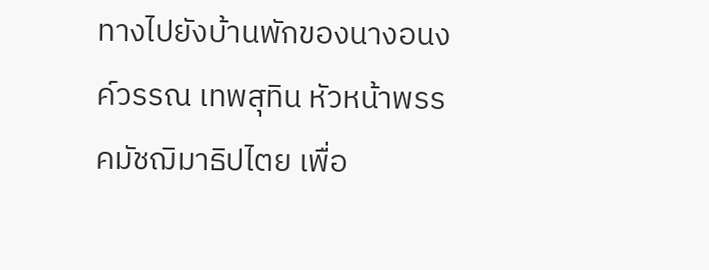ทางไปยังบ้านพักของนางอนงค์วรรณ เทพสุทิน หัวหน้าพรรคมัชฌิมาธิปไตย เพื่อ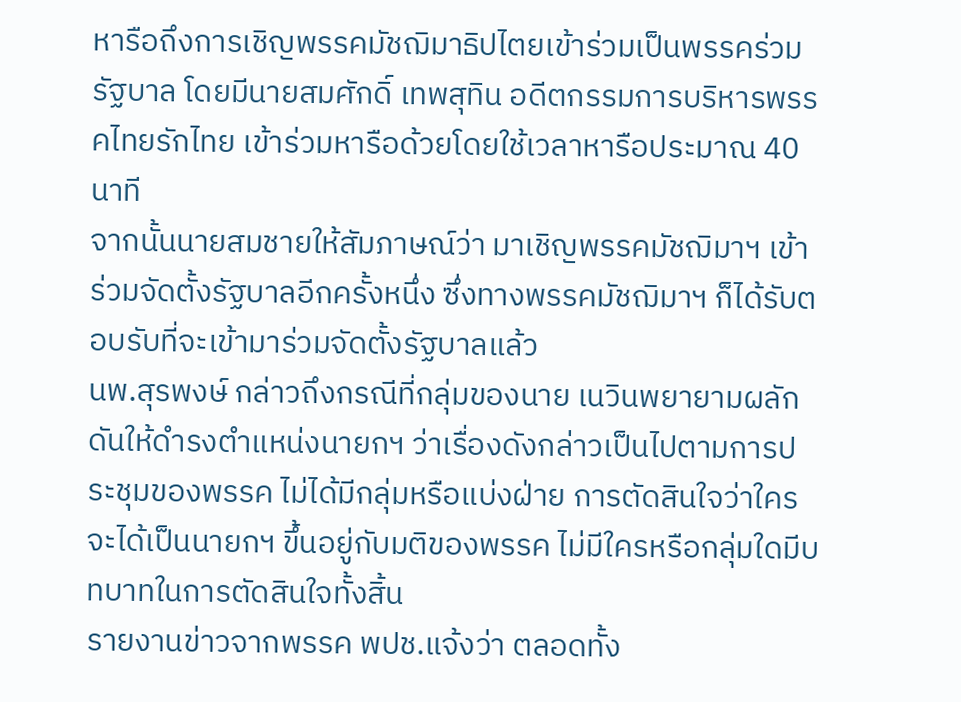หารือถึงการเชิญพรรคมัชฌิมาธิปไตยเข้าร่วมเป็นพรรคร่วมรัฐบาล โดยมีนายสมศักดิ์ เทพสุทิน อดีตกรรมการบริหารพรรคไทยรักไทย เข้าร่วมหารือด้วยโดยใช้เวลาหารือประมาณ 40 นาที
จากนั้นนายสมชายให้สัมภาษณ์ว่า มาเชิญพรรคมัชฌิมาฯ เข้าร่วมจัดตั้งรัฐบาลอีกครั้งหนึ่ง ซึ่งทางพรรคมัชฌิมาฯ ก็ได้รับตอบรับที่จะเข้ามาร่วมจัดตั้งรัฐบาลแล้ว
นพ.สุรพงษ์ กล่าวถึงกรณีที่กลุ่มของนาย เนวินพยายามผลักดันให้ดำรงตำแหน่งนายกฯ ว่าเรื่องดังกล่าวเป็นไปตามการประชุมของพรรค ไม่ได้มีกลุ่มหรือแบ่งฝ่าย การตัดสินใจว่าใครจะได้เป็นนายกฯ ขึ้นอยู่กับมติของพรรค ไม่มีใครหรือกลุ่มใดมีบทบาทในการตัดสินใจทั้งสิ้น
รายงานข่าวจากพรรค พปช.แจ้งว่า ตลอดทั้ง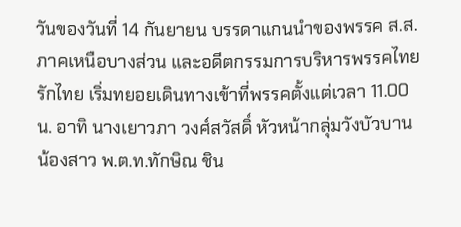วันของวันที่ 14 กันยายน บรรดาแกนนำของพรรค ส.ส.ภาคเหนือบางส่วน และอดีตกรรมการบริหารพรรคไทยรักไทย เริ่มทยอยเดินทางเข้าที่พรรคตั้งแต่เวลา 11.00 น. อาทิ นางเยาวภา วงศ์สวัสดิ์ หัวหน้ากลุ่มวังบัวบาน น้องสาว พ.ต.ท.ทักษิณ ชิน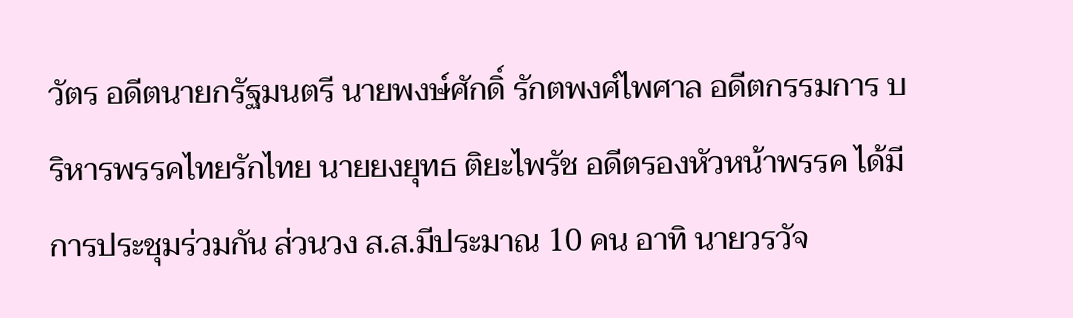วัตร อดีตนายกรัฐมนตรี นายพงษ์ศักดิ์ รักตพงศ์ไพศาล อดีตกรรมการ บริหารพรรคไทยรักไทย นายยงยุทธ ติยะไพรัช อดีตรองหัวหน้าพรรค ได้มีการประชุมร่วมกัน ส่วนวง ส.ส.มีประมาณ 10 คน อาทิ นายวรวัจ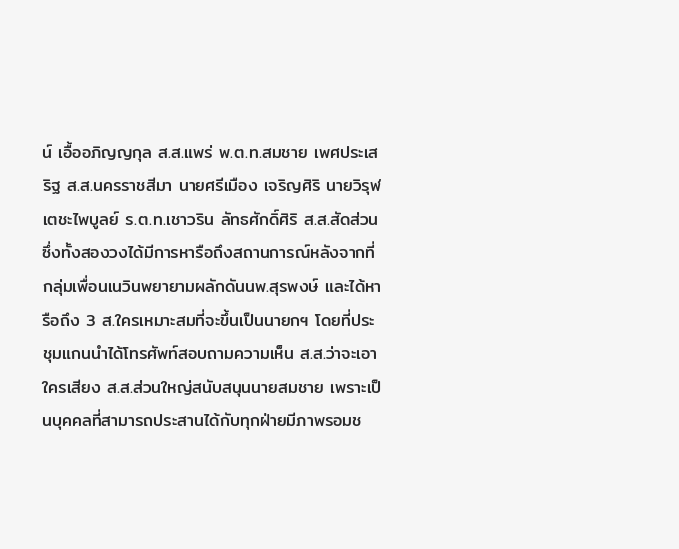น์ เอื้ออภิญญกุล ส.ส.แพร่ พ.ต.ท.สมชาย เพศประเสริฐ ส.ส.นครราชสีมา นายศรีเมือง เจริญศิริ นายวิรุฬ เตชะไพบูลย์ ร.ต.ท.เชาวริน ลัทธศักดิ์ศิริ ส.ส.สัดส่วน ซึ่งทั้งสองวงได้มีการหารือถึงสถานการณ์หลังจากที่กลุ่มเพื่อนเนวินพยายามผลักดันนพ.สุรพงษ์ และได้หารือถึง 3 ส.ใครเหมาะสมที่จะขึ้นเป็นนายกฯ โดยที่ประชุมแกนนำได้โทรศัพท์สอบถามความเห็น ส.ส.ว่าจะเอาใครเสียง ส.ส.ส่วนใหญ่สนับสนุนนายสมชาย เพราะเป็นบุคคลที่สามารถประสานได้กับทุกฝ่ายมีภาพรอมช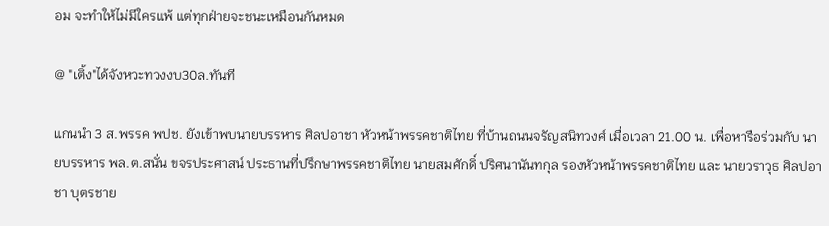อม จะทำให้ไม่มีใครแพ้ แต่ทุกฝ่ายจะชนะเหมือนกันหมด

@ "เติ้ง"ได้จังหวะทวงงบ30ล.ทันที

แกนนำ 3 ส.พรรค พปช. ยังเข้าพบนายบรรหาร ศิลปอาชา หัวหน้าพรรคชาติไทย ที่บ้านถนนจรัญสนิทวงศ์ เมื่อเวลา 21.00 น. เพื่อหารือร่วมกับ นายบรรหาร พล.ต.สนั่น ขจรประศาสน์ ประธานที่ปรึกษาพรรคชาติไทย นายสมศักดิ์ ปริศนานันทกุล รองหัวหน้าพรรคชาติไทย และ นายวราวุธ ศิลปอาชา บุตรชาย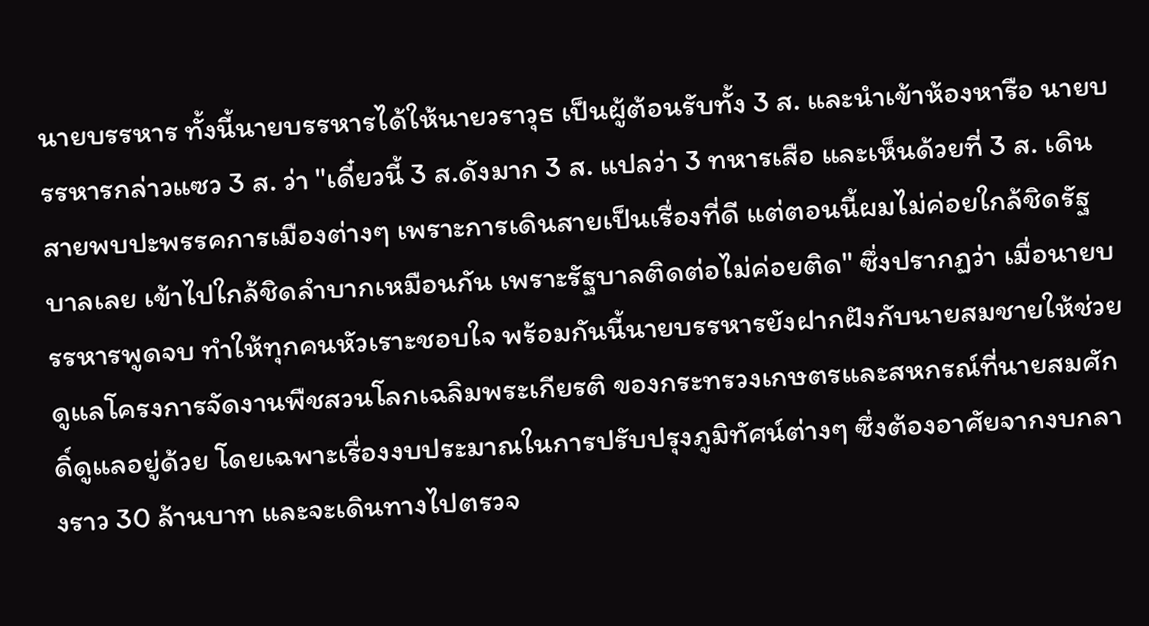นายบรรหาร ทั้งนี้นายบรรหารได้ให้นายวราวุธ เป็นผู้ต้อนรับทั้ง 3 ส. และนำเข้าห้องหารือ นายบรรหารกล่าวแซว 3 ส. ว่า "เดี๋ยวนี้ 3 ส.ดังมาก 3 ส. แปลว่า 3 ทหารเสือ และเห็นด้วยที่ 3 ส. เดินสายพบปะพรรคการเมืองต่างๆ เพราะการเดินสายเป็นเรื่องที่ดี แต่ตอนนี้ผมไม่ค่อยใกล้ชิดรัฐบาลเลย เข้าไปใกล้ชิดลำบากเหมือนกัน เพราะรัฐบาลติดต่อไม่ค่อยติด" ซึ่งปรากฏว่า เมื่อนายบรรหารพูดจบ ทำให้ทุกคนหัวเราะชอบใจ พร้อมกันนี้นายบรรหารยังฝากฝังกับนายสมชายให้ช่วยดูแลโครงการจัดงานพืชสวนโลกเฉลิมพระเกียรติ ของกระทรวงเกษตรและสหกรณ์ที่นายสมศักดิ์ดูแลอยู่ด้วย โดยเฉพาะเรื่องงบประมาณในการปรับปรุงภูมิทัศน์ต่างๆ ซึ่งต้องอาศัยจากงบกลางราว 30 ล้านบาท และจะเดินทางไปตรวจ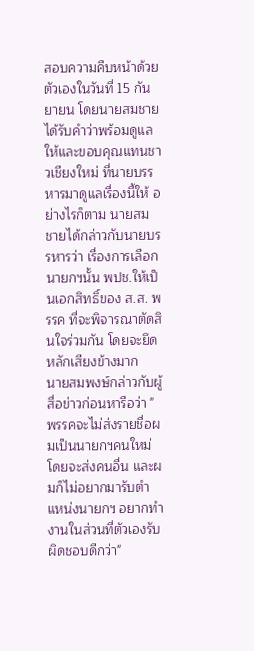สอบความคืบหน้าด้วยตัวเองในวันที่ 15 กันยายน โดยนายสมชายได้รับคำว่าพร้อมดูแลให้และขอบคุณแทนชาวเชียงใหม่ ที่นายบรรหารมาดูแลเรื่องนี้ให้ อย่างไรก็ตาม นายสมชายได้กล่าวกับนายบรรหารว่า เรื่องการเลือกนายกฯนั้น พปช.ให้เป็นเอกสิทธิ์ของ ส.ส. พรรค ที่จะพิจารณาตัดสินใจร่วมกัน โดยจะยึดหลักเสียงข้างมาก
นายสมพงษ์กล่าวกับผู้สื่อข่าวก่อนหารือว่า "พรรคจะไม่ส่งรายชื่อผมเป็นนายกฯคนใหม่ โดยจะส่งคนอื่น และผมก็ไม่อยากมารับตำแหน่งนายกฯ อยากทำงานในส่วนที่ตัวเองรับผิดชอบดีกว่า"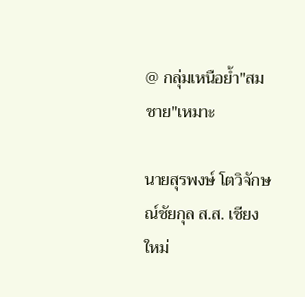@ กลุ่มเหนือย้ำ"สมชาย"เหมาะ

นายสุรพงษ์ โตวิจักษณ์ชัยกุล ส.ส. เชียงใหม่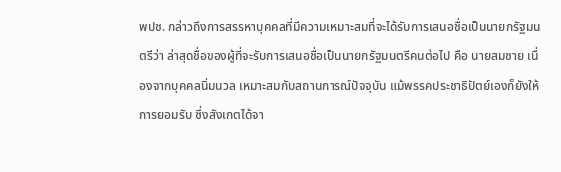พปช. กล่าวถึงการสรรหาบุคคลที่มีความเหมาะสมที่จะได้รับการเสนอชื่อเป็นนายกรัฐมนตรีว่า ล่าสุดชื่อของผู้ที่จะรับการเสนอชื่อเป็นนายกรัฐมนตรีคนต่อไป คือ นายสมชาย เนื่องจากบุคคลนิ่มนวล เหมาะสมกับสถานการณ์ปัจจุบัน แม้พรรคประชาธิปัตย์เองก็ยังให้การยอมรับ ซึ่งสังเกตได้จา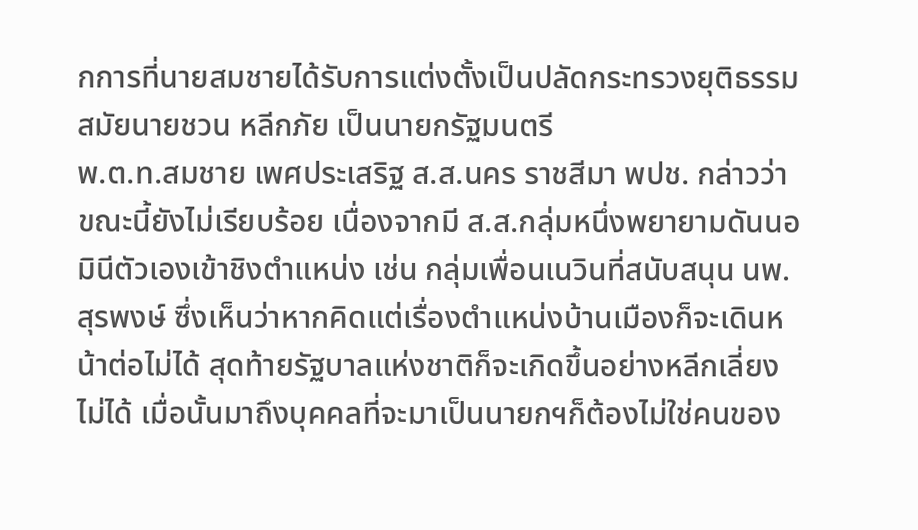กการที่นายสมชายได้รับการแต่งตั้งเป็นปลัดกระทรวงยุติธรรม สมัยนายชวน หลีกภัย เป็นนายกรัฐมนตรี
พ.ต.ท.สมชาย เพศประเสริฐ ส.ส.นคร ราชสีมา พปช. กล่าวว่า ขณะนี้ยังไม่เรียบร้อย เนื่องจากมี ส.ส.กลุ่มหนึ่งพยายามดันนอมินีตัวเองเข้าชิงตำแหน่ง เช่น กลุ่มเพื่อนเนวินที่สนับสนุน นพ.สุรพงษ์ ซึ่งเห็นว่าหากคิดแต่เรื่องตำแหน่งบ้านเมืองก็จะเดินหน้าต่อไม่ได้ สุดท้ายรัฐบาลแห่งชาติก็จะเกิดขึ้นอย่างหลีกเลี่ยงไม่ได้ เมื่อนั้นมาถึงบุคคลที่จะมาเป็นนายกฯก็ต้องไม่ใช่คนของ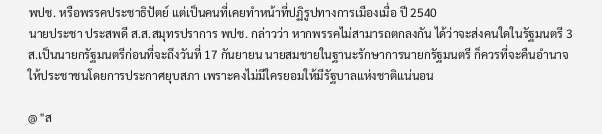พปช. หรือพรรคประชาธิปัตย์ แต่เป็นคนที่เคยทำหน้าที่ปฏิรูปทางการเมืองเมื่อ ปี 2540
นายประชา ประสพดี ส.ส.สมุทรปราการ พปช. กล่าวว่า หากพรรคไม่สามารถตกลงกัน ได้ว่าจะส่งคนใดในรัฐมนตรี 3 ส.เป็นนายกรัฐมนตรีก่อนที่จะถึงวันที่ 17 กันยายน นายสมชายในฐานะรักษาการนายกรัฐมนตรี ก็ควรที่จะคืนอำนาจให้ประชาชนโดยการประกาศยุบสภา เพราะคงไม่มีใครยอมให้มีรัฐบาลแห่งชาติแน่นอน

@ "ส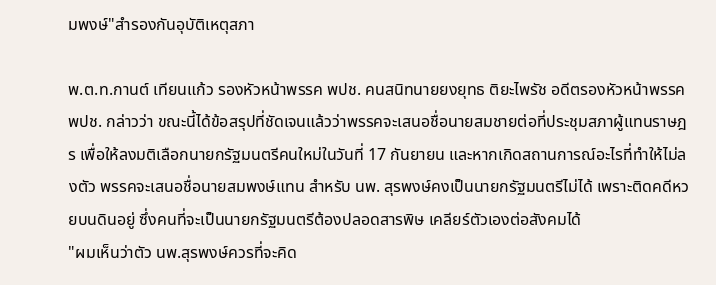มพงษ์"สำรองกันอุบัติเหตุสภา

พ.ต.ท.กานต์ เทียนแก้ว รองหัวหน้าพรรค พปช. คนสนิทนายยงยุทธ ติยะไพรัช อดีตรองหัวหน้าพรรค พปช. กล่าวว่า ขณะนี้ได้ข้อสรุปที่ชัดเจนแล้วว่าพรรคจะเสนอชื่อนายสมชายต่อที่ประชุมสภาผู้แทนราษฎร เพื่อให้ลงมติเลือกนายกรัฐมนตรีคนใหม่ในวันที่ 17 กันยายน และหากเกิดสถานการณ์อะไรที่ทำให้ไม่ลงตัว พรรคจะเสนอชื่อนายสมพงษ์แทน สำหรับ นพ. สุรพงษ์คงเป็นนายกรัฐมนตรีไม่ได้ เพราะติดคดีหวยบนดินอยู่ ซึ่งคนที่จะเป็นนายกรัฐมนตรีต้องปลอดสารพิษ เคลียร์ตัวเองต่อสังคมได้
"ผมเห็นว่าตัว นพ.สุรพงษ์ควรที่จะคิด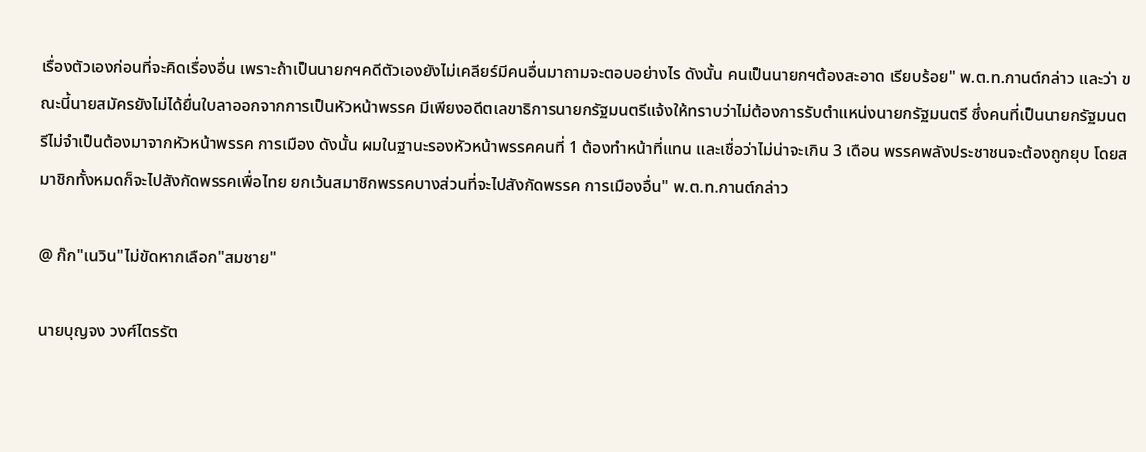เรื่องตัวเองก่อนที่จะคิดเรื่องอื่น เพราะถ้าเป็นนายกฯคดีตัวเองยังไม่เคลียร์มีคนอื่นมาถามจะตอบอย่างไร ดังนั้น คนเป็นนายกฯต้องสะอาด เรียบร้อย" พ.ต.ท.กานต์กล่าว และว่า ขณะนี้นายสมัครยังไม่ได้ยื่นใบลาออกจากการเป็นหัวหน้าพรรค มีเพียงอดีตเลขาธิการนายกรัฐมนตรีแจ้งให้ทราบว่าไม่ต้องการรับตำแหน่งนายกรัฐมนตรี ซึ่งคนที่เป็นนายกรัฐมนตรีไม่จำเป็นต้องมาจากหัวหน้าพรรค การเมือง ดังนั้น ผมในฐานะรองหัวหน้าพรรคคนที่ 1 ต้องทำหน้าที่แทน และเชื่อว่าไม่น่าจะเกิน 3 เดือน พรรคพลังประชาชนจะต้องถูกยุบ โดยสมาชิกทั้งหมดก็จะไปสังกัดพรรคเพื่อไทย ยกเว้นสมาชิกพรรคบางส่วนที่จะไปสังกัดพรรค การเมืองอื่น" พ.ต.ท.กานต์กล่าว

@ ก๊ก"เนวิน"ไม่ขัดหากเลือก"สมชาย"

นายบุญจง วงศ์ไตรรัต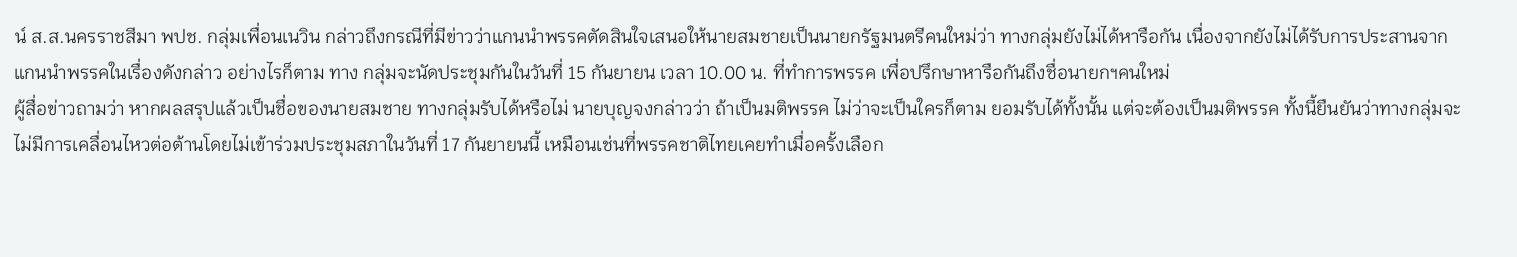น์ ส.ส.นครราชสีมา พปช. กลุ่มเพื่อนเนวิน กล่าวถึงกรณีที่มีข่าวว่าแกนนำพรรคตัดสินใจเสนอให้นายสมชายเป็นนายกรัฐมนตรีคนใหม่ว่า ทางกลุ่มยังไม่ได้หารือกัน เนื่องจากยังไม่ได้รับการประสานจากแกนนำพรรคในเรื่องดังกล่าว อย่างไรก็ตาม ทาง กลุ่มจะนัดประชุมกันในวันที่ 15 กันยายน เวลา 10.00 น. ที่ทำการพรรค เพื่อปรึกษาหารือกันถึงชื่อนายกฯคนใหม่
ผู้สื่อข่าวถามว่า หากผลสรุปแล้วเป็นชื่อของนายสมชาย ทางกลุ่มรับได้หรือไม่ นายบุญจงกล่าวว่า ถ้าเป็นมติพรรค ไม่ว่าจะเป็นใครก็ตาม ยอมรับได้ทั้งนั้น แต่จะต้องเป็นมติพรรค ทั้งนี้ยืนยันว่าทางกลุ่มจะไม่มีการเคลื่อนไหวต่อต้านโดยไม่เข้าร่วมประชุมสภาในวันที่ 17 กันยายนนี้ เหมือนเช่นที่พรรคชาติไทยเคยทำเมื่อครั้งเลือก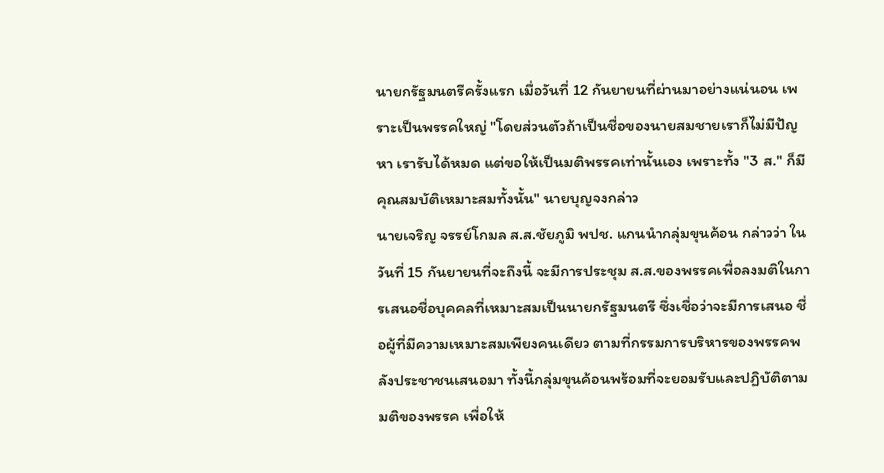นายกรัฐมนตรีครั้งแรก เมื่อวันที่ 12 กันยายนที่ผ่านมาอย่างแน่นอน เพราะเป็นพรรคใหญ่ "โดยส่วนตัวถ้าเป็นชื่อของนายสมชายเราก็ไม่มีปัญหา เรารับได้หมด แต่ขอให้เป็นมติพรรคเท่านั้นเอง เพราะทั้ง "3 ส." ก็มีคุณสมบัติเหมาะสมทั้งนั้น" นายบุญจงกล่าว
นายเจริญ จรรย์โกมล ส.ส.ชัยภูมิ พปช. แกนนำกลุ่มขุนค้อน กล่าวว่า ในวันที่ 15 กันยายนที่จะถึงนี้ จะมีการประชุม ส.ส.ของพรรคเพื่อลงมติในการเสนอชื่อบุคคลที่เหมาะสมเป็นนายกรัฐมนตรี ซึ่งเชื่อว่าจะมีการเสนอ ชื่อผู้ที่มีความเหมาะสมเพียงคนเดียว ตามที่กรรมการบริหารของพรรคพลังประชาชนเสนอมา ทั้งนี้กลุ่มขุนค้อนพร้อมที่จะยอมรับและปฏิบัติตามมติของพรรค เพื่อให้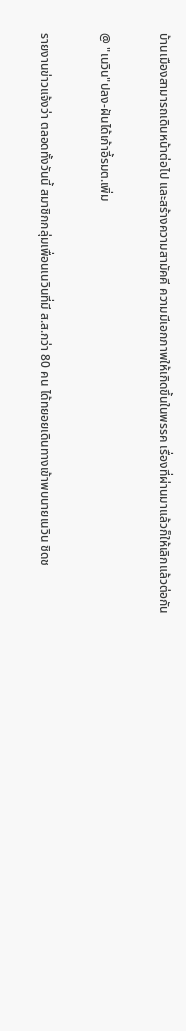บ้านเมืองสามารถเดินหน้าต่อไป และสร้างความสามัคคี ความมีเอกภาพให้เกิดขึ้นในพรรค เรื่องที่ผ่านมาแล้วก็ให้เลิกแล้วต่อกัน

@ "เนวิน"ปลง-ฝันได้เก้าอี้รมต.เพิ่ม

รายงานข่าวแจ้งว่า ตลอดทั้งวันนี้ สมาชิกกลุ่มเพื่อนเนวินที่มี ส.ส.กว่า 80 คน ได้ทยอยเดินทางเข้าพบนายเนวิน ชิดช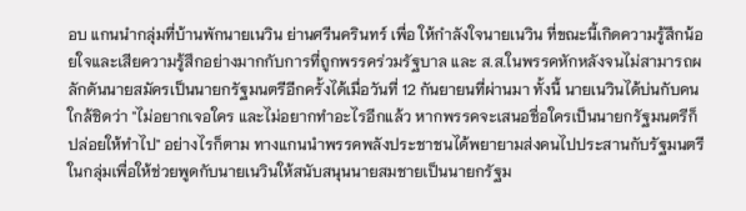อบ แกนนำกลุ่มที่บ้านพักนายเนวิน ย่านศรีนครินทร์ เพื่อ ให้กำลังใจนายเนวิน ที่ขณะนี้เกิดความรู้สึกน้อยใจและเสียความรู้สึกอย่างมากกับการที่ถูกพรรคร่วมรัฐบาล และ ส.ส.ในพรรคหักหลังจนไม่สามารถผลักดันนายสมัครเป็นนายกรัฐมนตรีอีกครั้งได้เมื่อวันที่ 12 กันยายนที่ผ่านมา ทั้งนี้ นายเนวินได้บ่นกับคนใกล้ชิดว่า "ไม่อยากเจอใคร และไม่อยากทำอะไรอีกแล้ว หากพรรคจะเสนอชื่อใครเป็นนายกรัฐมนตรีก็ปล่อยให้ทำไป" อย่างไรก็ตาม ทางแกนนำพรรคพลังประชาชนได้พยายามส่งคนไปประสานกับรัฐมนตรีในกลุ่มเพื่อให้ช่วยพูดกับนายเนวินให้สนับสนุนนายสมชายเป็นนายกรัฐม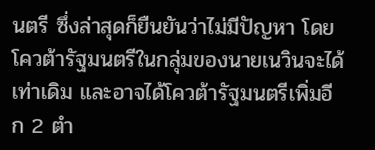นตรี ซึ่งล่าสุดก็ยืนยันว่าไม่มีปัญหา โดยโควต้ารัฐมนตรีในกลุ่มของนายเนวินจะได้เท่าเดิม และอาจได้โควต้ารัฐมนตรีเพิ่มอีก 2 ตำ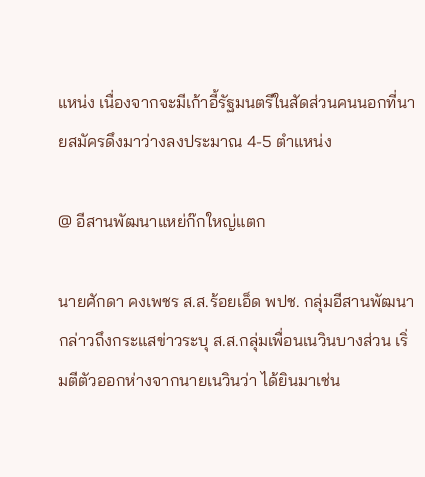แหน่ง เนื่องจากจะมีเก้าอี้รัฐมนตรีในสัดส่วนคนนอกที่นายสมัครดึงมาว่างลงประมาณ 4-5 ตำแหน่ง

@ อีสานพัฒนาแหย่ก๊กใหญ่แตก

นายศักดา คงเพชร ส.ส.ร้อยเอ็ด พปช. กลุ่มอีสานพัฒนา กล่าวถึงกระแสข่าวระบุ ส.ส.กลุ่มเพื่อนเนวินบางส่วน เริ่มตีตัวออกห่างจากนายเนวินว่า ได้ยินมาเช่น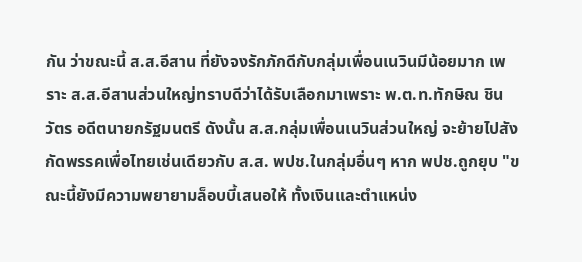กัน ว่าขณะนี้ ส.ส.อีสาน ที่ยังจงรักภักดีกับกลุ่มเพื่อนเนวินมีน้อยมาก เพราะ ส.ส.อีสานส่วนใหญ่ทราบดีว่าได้รับเลือกมาเพราะ พ.ต.ท.ทักษิณ ชินวัตร อดีตนายกรัฐมนตรี ดังนั้น ส.ส.กลุ่มเพื่อนเนวินส่วนใหญ่ จะย้ายไปสังกัดพรรคเพื่อไทยเช่นเดียวกับ ส.ส. พปช.ในกลุ่มอื่นๆ หาก พปช.ถูกยุบ "ขณะนี้ยังมีความพยายามล็อบบี้เสนอให้ ทั้งเงินและตำแหน่ง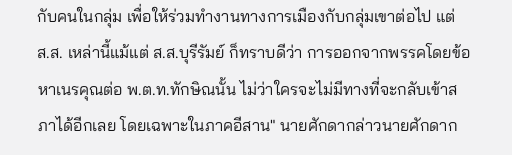กับคนในกลุ่ม เพื่อให้ร่วมทำงานทางการเมืองกับกลุ่มเขาต่อไป แต่ ส.ส. เหล่านี้แม้แต่ ส.ส.บุรีรัมย์ ก็ทราบดีว่า การออกจากพรรคโดยข้อหาเนรคุณต่อ พ.ต.ท.ทักษิณนั้น ไม่ว่าใครจะไม่มีทางที่จะกลับเข้าสภาได้อีกเลย โดยเฉพาะในภาคอีสาน" นายศักดากล่าวนายศักดาก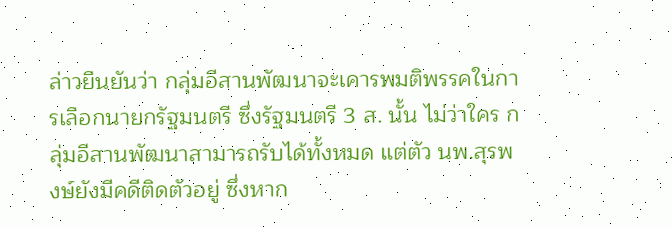ล่าวยืนยันว่า กลุ่มอีสานพัฒนาจะเคารพมติพรรคในการเลือกนายกรัฐมนตรี ซึ่งรัฐมนตรี 3 ส. นั้น ไม่ว่าใคร กลุ่มอีสานพัฒนาสามารถรับได้ทั้งหมด แต่ตัว นพ.สุรพงษ์ยังมีคดีติดตัวอยู่ ซึ่งหาก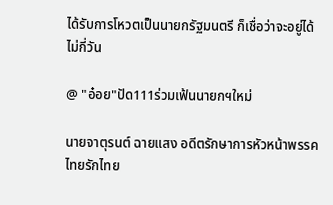ได้รับการโหวตเป็นนายกรัฐมนตรี ก็เชื่อว่าจะอยู่ได้ไม่กี่วัน

@ "อ๋อย"ปัด111ร่วมเฟ้นนายกฯใหม่

นายจาตุรนต์ ฉายแสง อดีตรักษาการหัวหน้าพรรคไทยรักไทย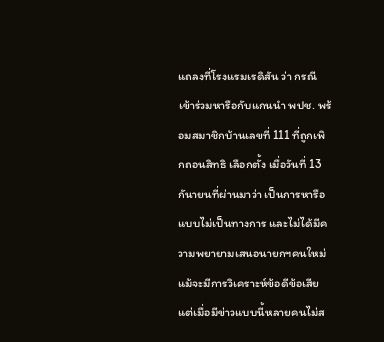แถลงที่โรงแรมเรดิสัน ว่า กรณีเข้าร่วมหารือกับแกนนำ พปช. พร้อมสมาชิกบ้านเลขที่ 111 ที่ถูกเพิกถอนสิทธิ เลือกตั้ง เมื่อวันที่ 13 กันายนที่ผ่านมาว่า เป็นการหารือแบบไม่เป็นทางการ และไม่ได้มีความพยายามเสนอนายกฯคนใหม่ แม้จะมีการวิเคราะห์ข้อดีข้อเสีย แต่เมื่อมีข่าวแบบนี้หลายคนไม่ส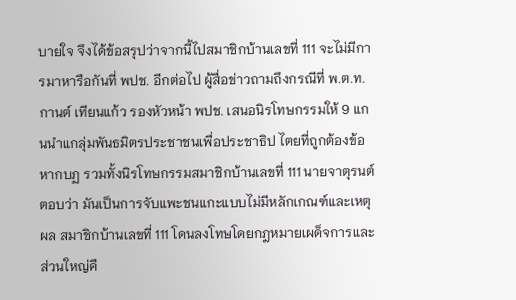บายใจ จึงได้ข้อสรุปว่าจากนี้ไปสมาชิกบ้านเลขที่ 111 จะไม่มีการมาหารือกันที่ พปช. อีกต่อไป ผู้สื่อข่าวถามถึงกรณีที่ พ.ต.ท.กานต์ เทียนแก้ว รองหัวหน้า พปช. เสนอนิรโทษกรรมให้ 9 แกนนำแกลุ่มพันธมิตรประชาชนเพื่อประชาธิป ไตยที่ถูกต้องข้อหากบฏ รวมทั้งนิรโทษกรรมสมาชิกบ้านเลขที่ 111 นายจาตุรนต์ ตอบว่า มันเป็นการจับแพะชนแกะแบบไม่มีหลักเกณฑ์และเหตุผล สมาชิกบ้านเลขที่ 111 โดนลงโทษโดยกฎหมายเผด็จการและส่วนใหญ่คื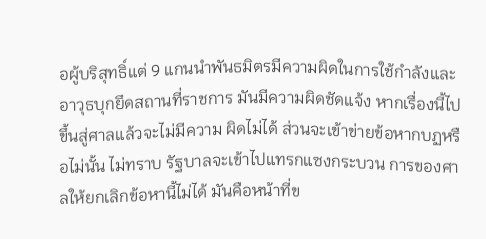อผู้บริสุทธิ์แต่ 9 แกนนำพันธมิตรมีความผิดในการใช้กำลังและอาวุธบุกยึดสถานที่ราชการ มันมีความผิดชัดแจ้ง หากเรื่องนี้ไปขึ้นสู่ศาลแล้วจะไม่มีความ ผิดไม่ได้ ส่วนจะเข้าข่ายข้อหากบฏหรือไม่นั้น ไม่ทราบ รัฐบาลจะเข้าไปแทรกแซงกระบวน การของศาลให้ยกเลิกข้อหานี้ไม่ได้ มันคือหน้าที่ข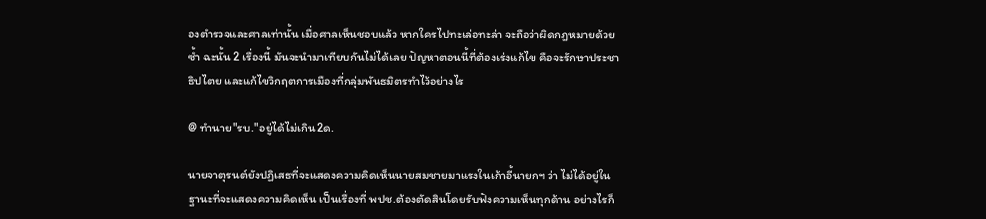องตำรวจและศาลเท่านั้น เมื่อศาลเห็นชอบแล้ว หากใครไปทะเล่อทะล่า จะถือว่าผิดกฎหมายด้วยซ้ำ ฉะนั้น 2 เรื่องนี้ มันจะนำมาเทียบกันไม่ได้เลย ปัญหาตอนนี้ที่ต้องเร่งแก้ไข คือจะรักษาประชาธิปไตย และแก้ไขวิกฤตการเมืองที่กลุ่มพันธมิตรทำไว้อย่างไร

@ ทำนาย"รบ."อยู่ได้ไม่เกิน2ด.

นายจาตุรนต์ยังปฏิเสธที่จะแสดงความคิดเห็นนายสมชายมาแรงในเก้าอี้นายกฯ ว่า ไม่ได้อยู่ในฐานะที่จะแสดงความคิดเห็น เป็นเรื่องที่ พปช.ต้องตัดสินโดยรับฟังความเห็นทุกด้าน อย่างไรก็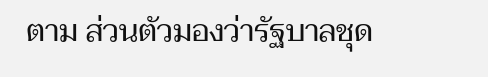ตาม ส่วนตัวมองว่ารัฐบาลชุด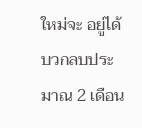ใหม่จะ อยู่ได้บวกลบประมาณ 2 เดือน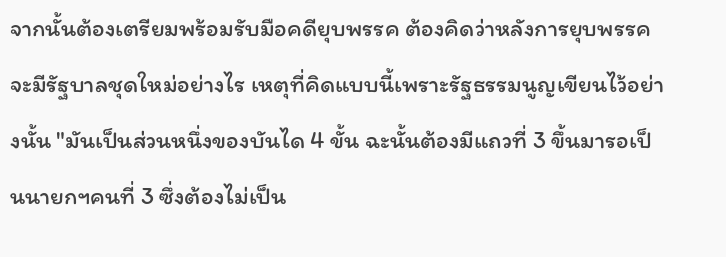จากนั้นต้องเตรียมพร้อมรับมือคดียุบพรรค ต้องคิดว่าหลังการยุบพรรคจะมีรัฐบาลชุดใหม่อย่างไร เหตุที่คิดแบบนี้เพราะรัฐธรรมนูญเขียนไว้อย่างนั้น "มันเป็นส่วนหนึ่งของบันได 4 ขั้น ฉะนั้นต้องมีแถวที่ 3 ขึ้นมารอเป็นนายกฯคนที่ 3 ซึ่งต้องไม่เป็น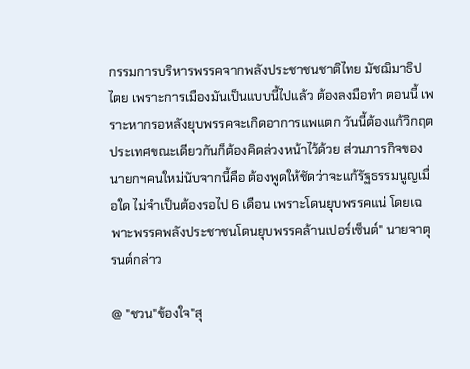กรรมการบริหารพรรคจากพลังประชาชนชาติไทย มัชฌิมาธิปไตย เพราะการเมืองมันเป็นแบบนี้ไปแล้ว ต้องลงมือทำ ตอนนี้ เพราะหากรอหลังยุบพรรคจะเกิดอาการแพแตก วันนี้ต้องแก้วิกฤตประเทศขณะเดียวกันก็ต้องคิดล่วงหน้าไว้ด้วย ส่วนภารกิจของนายกฯคนใหม่นับจากนี้คือ ต้องพูดให้ชัดว่าจะแก้รัฐธรรมนูญเมื่อใด ไม่จำเป็นต้องรอไป 6 เดือน เพราะโดนยุบพรรคแน่ โดยเฉพาะพรรคพลังประชาชนโดนยุบพรรคล้านเปอร์เซ็นต์" นายจาตุรนต์กล่าว

@ "ชวน"ข้องใจ"สุ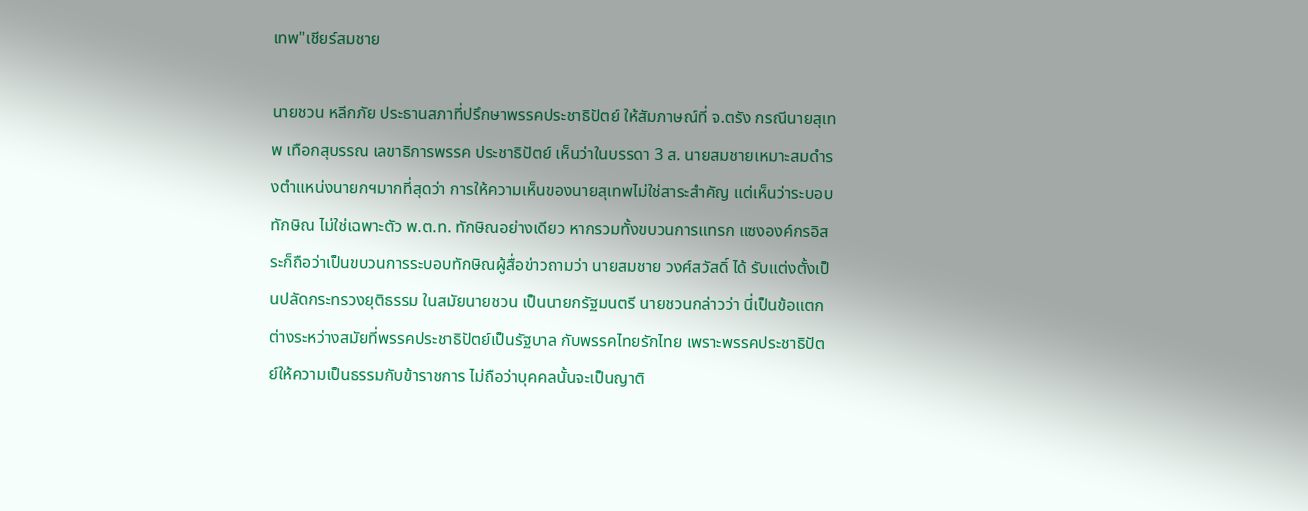เทพ"เชียร์สมชาย

นายชวน หลีกภัย ประธานสภาที่ปรึกษาพรรคประชาธิปัตย์ ให้สัมภาษณ์ที่ จ.ตรัง กรณีนายสุเทพ เทือกสุบรรณ เลขาธิการพรรค ประชาธิปัตย์ เห็นว่าในบรรดา 3 ส. นายสมชายเหมาะสมดำรงตำแหน่งนายกฯมากที่สุดว่า การให้ความเห็นของนายสุเทพไม่ใช่สาระสำคัญ แต่เห็นว่าระบอบทักษิณ ไม่ใช่เฉพาะตัว พ.ต.ท. ทักษิณอย่างเดียว หากรวมทั้งขบวนการแทรก แซงองค์กรอิสระก็ถือว่าเป็นขบวนการระบอบทักษิณผู้สื่อข่าวถามว่า นายสมชาย วงศ์สวัสดิ์ ได้ รับแต่งตั้งเป็นปลัดกระทรวงยุติธรรม ในสมัยนายชวน เป็นนายกรัฐมนตรี นายชวนกล่าวว่า นี่เป็นข้อแตกต่างระหว่างสมัยที่พรรคประชาธิปัตย์เป็นรัฐบาล กับพรรคไทยรักไทย เพราะพรรคประชาธิปัตย์ให้ความเป็นธรรมกับข้าราชการ ไม่ถือว่าบุคคลนั้นจะเป็นญาติ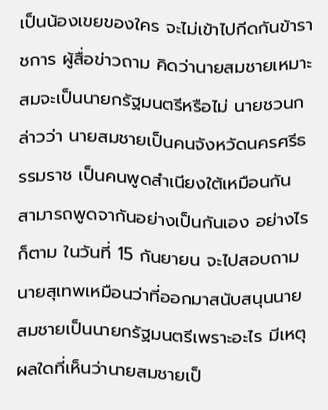เป็นน้องเขยของใคร จะไม่เข้าไปกีดกันข้าราชการ ผู้สื่อข่าวถาม คิดว่านายสมชายเหมาะสมจะเป็นนายกรัฐมนตรีหรือไม่ นายชวนกล่าวว่า นายสมชายเป็นคนจังหวัดนครศรีธรรมราช เป็นคนพูดสำเนียงใต้เหมือนกัน สามารถพูดจากันอย่างเป็นกันเอง อย่างไรก็ตาม ในวันที่ 15 กันยายน จะไปสอบถามนายสุเทพเหมือนว่าที่ออกมาสนับสนุนนายสมชายเป็นนายกรัฐมนตรีเพราะอะไร มีเหตุผลใดที่เห็นว่านายสมชายเป็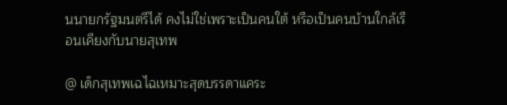นนายกรัฐมนตรีได้ คงไม่ใช่เพราะเป็นคนใต้ หรือเป็นคนบ้านใกล้เรือนเคียงกับนายสุเทพ

@ เด็กสุเทพเฉไฉเหมาะสุดบรรดาแคระ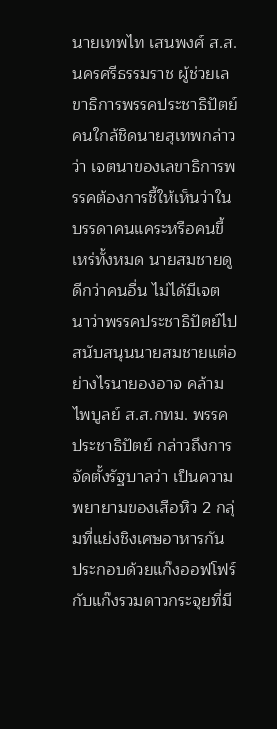นายเทพไท เสนพงศ์ ส.ส.นครศรีธรรมราช ผู้ช่วยเลขาธิการพรรคประชาธิปัตย์ คนใกล้ชิดนายสุเทพกล่าวว่า เจตนาของเลขาธิการพรรคต้องการชี้ให้เห็นว่าในบรรดาคนแคระหรือคนขี้เหร่ทั้งหมด นายสมชายดูดีกว่าคนอื่น ไม่ได้มีเจตนาว่าพรรคประชาธิปัตย์ไปสนับสนุนนายสมชายแต่อย่างไรนายองอาจ คล้ามไพบูลย์ ส.ส.กทม. พรรคประชาธิปัตย์ กล่าวถึงการจัดตั้งรัฐบาลว่า เป็นความพยายามของเสือหิว 2 กลุ่มที่แย่งชิงเศษอาหารกัน ประกอบด้วยแก๊งออฟโฟร์ กับแก๊งรวมดาวกระจุยที่มี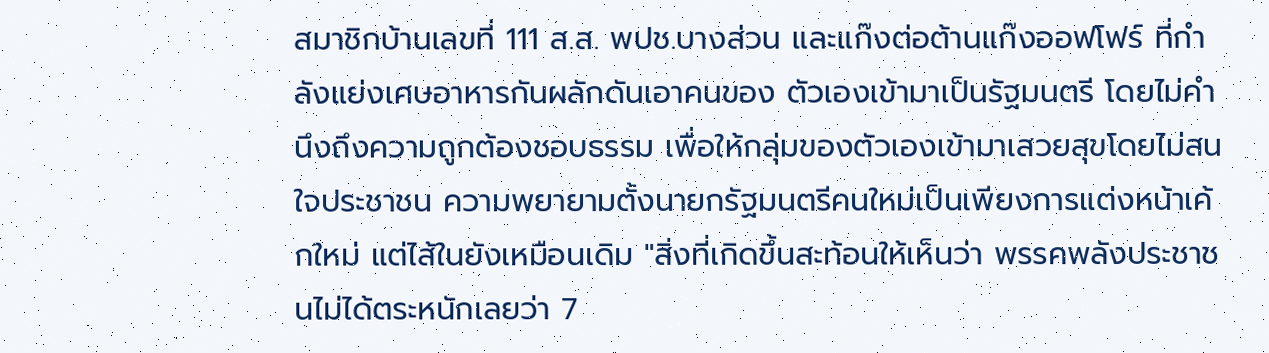สมาชิกบ้านเลขที่ 111 ส.ส. พปช.บางส่วน และแก๊งต่อต้านแก๊งออฟโฟร์ ที่กำลังแย่งเศษอาหารกันผลักดันเอาคนของ ตัวเองเข้ามาเป็นรัฐมนตรี โดยไม่คำนึงถึงความถูกต้องชอบธรรม เพื่อให้กลุ่มของตัวเองเข้ามาเสวยสุขโดยไม่สนใจประชาชน ความพยายามตั้งนายกรัฐมนตรีคนใหม่เป็นเพียงการแต่งหน้าเค้กใหม่ แต่ไส้ในยังเหมือนเดิม "สิ่งที่เกิดขึ้นสะท้อนให้เห็นว่า พรรคพลังประชาชนไม่ได้ตระหนักเลยว่า 7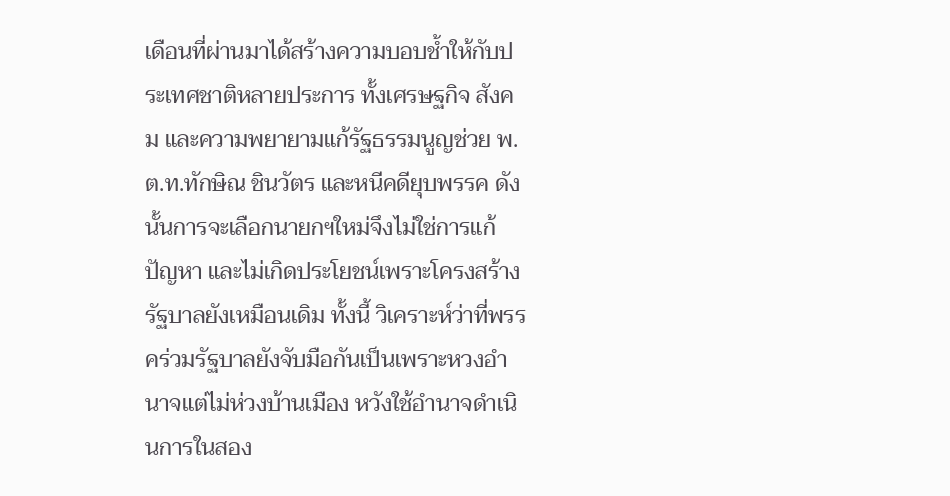เดือนที่ผ่านมาได้สร้างความบอบช้ำให้กับประเทศชาติหลายประการ ทั้งเศรษฐกิจ สังคม และความพยายามแก้รัฐธรรมนูญช่วย พ.ต.ท.ทักษิณ ชินวัตร และหนีคดียุบพรรค ดังนั้นการจะเลือกนายกฯใหม่จึงไม่ใช่การแก้ปัญหา และไม่เกิดประโยชน์เพราะโครงสร้างรัฐบาลยังเหมือนเดิม ทั้งนี้ วิเคราะห์ว่าที่พรรคร่วมรัฐบาลยังจับมือกันเป็นเพราะหวงอำนาจแต่ไม่ห่วงบ้านเมือง หวังใช้อำนาจดำเนินการในสอง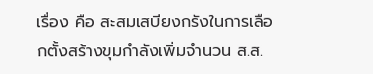เรื่อง คือ สะสมเสบียงกรังในการเลือกตั้งสร้างขุมกำลังเพิ่มจำนวน ส.ส.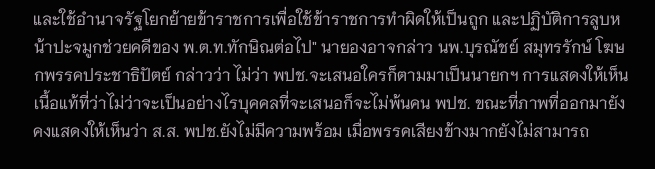และใช้อำนาจรัฐโยกย้ายข้าราชการเพื่อใช้ข้าราชการทำผิดให้เป็นถูก และปฏิบัติการลูบหน้าปะจมูกช่วยคดีของ พ.ต.ท.ทักษิณต่อไป" นายองอาจกล่าว นพ.บุรณัชย์ สมุทรรักษ์ โฆษกพรรคประชาธิปัตย์ กล่าวว่า ไม่ว่า พปช.จะเสนอใครก็ตามมาเป็นนายกฯ การแสดงให้เห็นเนื้อแท้ที่ว่าไม่ว่าจะเป็นอย่างไรบุคคลที่จะเสนอก็จะไม่พ้นคน พปช. ขณะที่ภาพที่ออกมายังคงแสดงให้เห็นว่า ส.ส. พปช.ยังไม่มีความพร้อม เมื่อพรรคเสียงข้างมากยังไม่สามารถ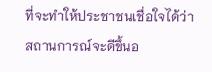ที่จะทำให้ประชาชนเชื่อใจได้ว่าสถานการณ์จะดีขึ้นอ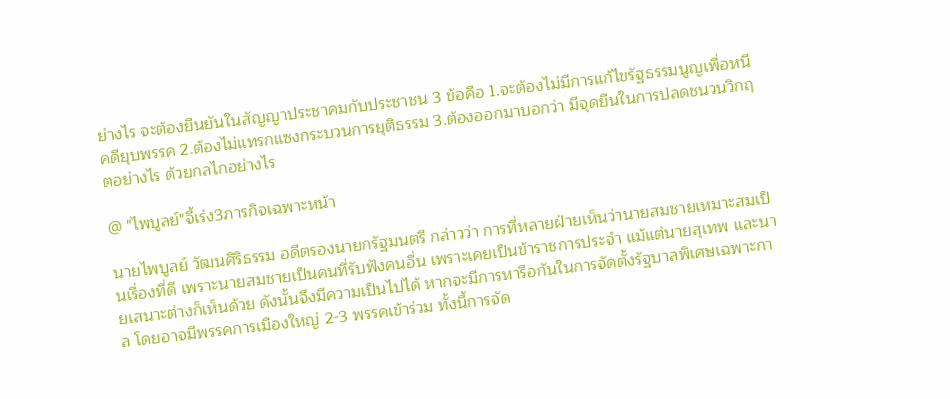ย่างไร จะต้องยืนยันในสัญญาประชาคมกับประชาชน 3 ข้อคือ 1.จะต้องไม่มีการแก้ไขรัฐธรรมนูญเพื่อหนีคดียุบพรรค 2.ต้องไม่แทรกแซงกระบวนการยุติธรรม 3.ต้องออกมาบอกว่า มีจุดยืนในการปลดชนวนวิกฤตอย่างไร ด้วยกลไกอย่างไร

@ "ไพบูลย์"จี้เร่ง3ภารกิจเฉพาะหน้า

นายไพบูลย์ วัฒนศิริธรรม อดีตรองนายกรัฐมนตรี กล่าวว่า การที่หลายฝ่ายเห็นว่านายสมชายเหมาะสมเป็นเรื่องที่ดี เพราะนายสมชายเป็นคนที่รับฟังคนอื่น เพราะเคยเป็นข้าราชการประจำ แม้แต่นายสุเทพ และนายเสนาะต่างก็เห็นด้วย ดังนั้นจึงมีความเป็นไปได้ หากจะมีการหารือกันในการจัดตั้งรัฐบาลพิเศษเฉพาะกาล โดยอาจมีพรรคการเมืองใหญ่ 2-3 พรรคเข้าร่วม ทั้งนี้การจัด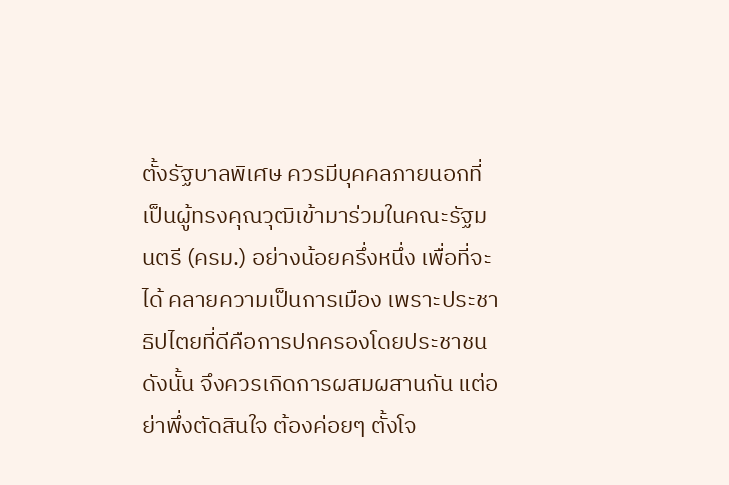ตั้งรัฐบาลพิเศษ ควรมีบุคคลภายนอกที่เป็นผู้ทรงคุณวุฒิเข้ามาร่วมในคณะรัฐมนตรี (ครม.) อย่างน้อยครึ่งหนึ่ง เพื่อที่จะได้ คลายความเป็นการเมือง เพราะประชาธิปไตยที่ดีคือการปกครองโดยประชาชน ดังนั้น จึงควรเกิดการผสมผสานกัน แต่อย่าพึ่งตัดสินใจ ต้องค่อยๆ ตั้งโจ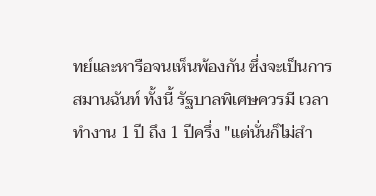ทย์และหารือจนเห็นพ้องกัน ซึ่งจะเป็นการสมานฉันท์ ทั้งนี้ รัฐบาลพิเศษควรมี เวลาทำงาน 1 ปี ถึง 1 ปีครึ่ง "แต่นั่นก็ไม่สำ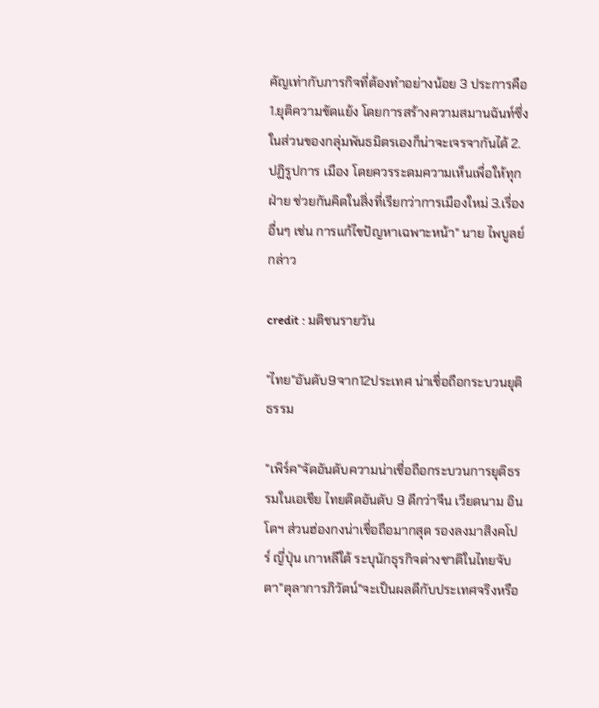คัญเท่ากับภารกิจที่ต้องทำอย่างน้อย 3 ประการคือ 1.ยุติความขัดแย้ง โดยการสร้างความสมานฉันท์ซึ่งในส่วนของกลุ่มพันธมิตรเองก็น่าจะเจรจากันได้ 2.ปฏิรูปการ เมือง โดยควรระดมความเห็นเพื่อให้ทุกฝ่าย ช่วยกันคิดในสิ่งที่เรียกว่าการเมืองใหม่ 3.เรื่องอื่นๆ เช่น การแก้ไขปัญหาเฉพาะหน้า" นาย ไพบูลย์กล่าว

credit : มติชนรายวัน

"ไทย"อันดับ9จาก12ประเทศ น่าเชื่อถือกระบวนยุติธรรม

"เพิร์ค"จัดอันดับความน่าเชื่อถือกระบวนการยุติธรรมในเอเชีย ไทยติดอันดับ 9 ดีกว่าจีน เวียดนาม อินโดฯ ส่วนฮ่องกงน่าเชื่อถือมากสุด รองลงมาสิงคโปร์ ญี่ปุ่น เกาหลีใต้ ระบุนักธุรกิจต่างชาติในไทยจับตา"ตุลาการภิวัตน์"จะเป็นผลดีกับประเทศจริงหรือ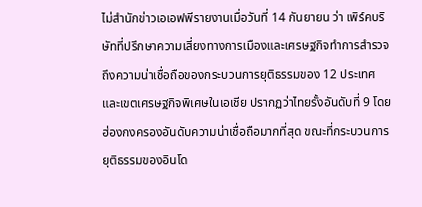ไม่สำนักข่าวเอเอฟพีรายงานเมื่อวันที่ 14 กันยายน ว่า เพิร์คบริษัทที่ปรึกษาความเสี่ยงทางการเมืองและเศรษฐกิจทำการสำรวจถึงความน่าเชื่อถือของกระบวนการยุติธรรมของ 12 ประเทศ และเขตเศรษฐกิจพิเศษในเอเชีย ปรากฏว่าไทยรั้งอันดับที่ 9 โดยฮ่องกงครองอันดับความน่าเชื่อถือมากที่สุด ขณะที่กระบวนการยุติธรรมของอินโด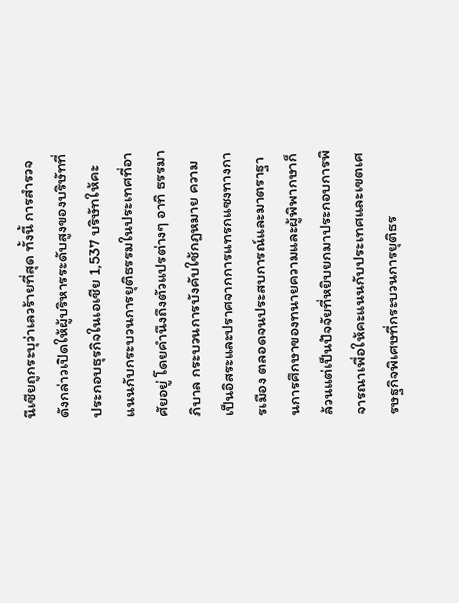นีเซียถูกระบุว่าเลวร้ายที่สุด ทั้งนี้ การสำรวจดังกล่าวเปิดให้ผู้บริหารระดับสูงของบริษัทที่ประกอบธุรกิจในเอเชีย 1,537 บริษัทให้คะแนนกับกระบวนการยุติธรรมในประเทศที่อาศัยอยู่ โดยคำนึงถึงตัวแปรต่างๆ อาทิ ธรรมาภิบาล กระบวนการบังคับใช้กฎหมาย ความเป็นอิสระและปราศจากการแทรกแซงทางการเมือง ตลอดจนประสบการณ์และมาตราฐานการศึกษาของทนายความและผู้พิพากษาก็ล้วนแต่เป็นปัจจัยที่หยิบยกมาประกอบการพิจารณาเพื่อให้คะแนนกับประเทศและเขตเศรษฐกิจพิเศษที่กระบวนการยุติธร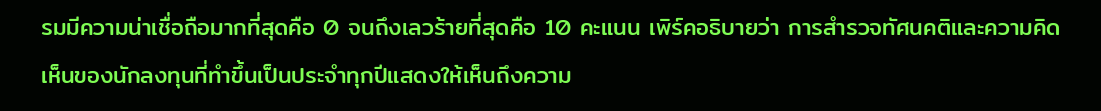รมมีความน่าเชื่อถือมากที่สุดคือ 0 จนถึงเลวร้ายที่สุดคือ 10 คะแนน เพิร์คอธิบายว่า การสำรวจทัศนคติและความคิดเห็นของนักลงทุนที่ทำขึ้นเป็นประจำทุกปีแสดงให้เห็นถึงความ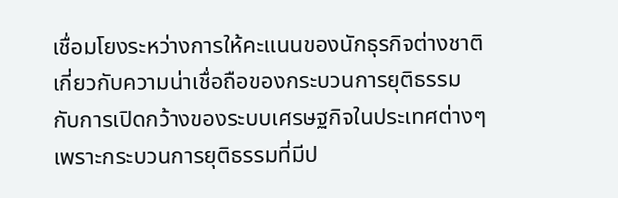เชื่อมโยงระหว่างการให้คะแนนของนักธุรกิจต่างชาติเกี่ยวกับความน่าเชื่อถือของกระบวนการยุติธรรมกับการเปิดกว้างของระบบเศรษฐกิจในประเทศต่างๆ เพราะกระบวนการยุติธรรมที่มีป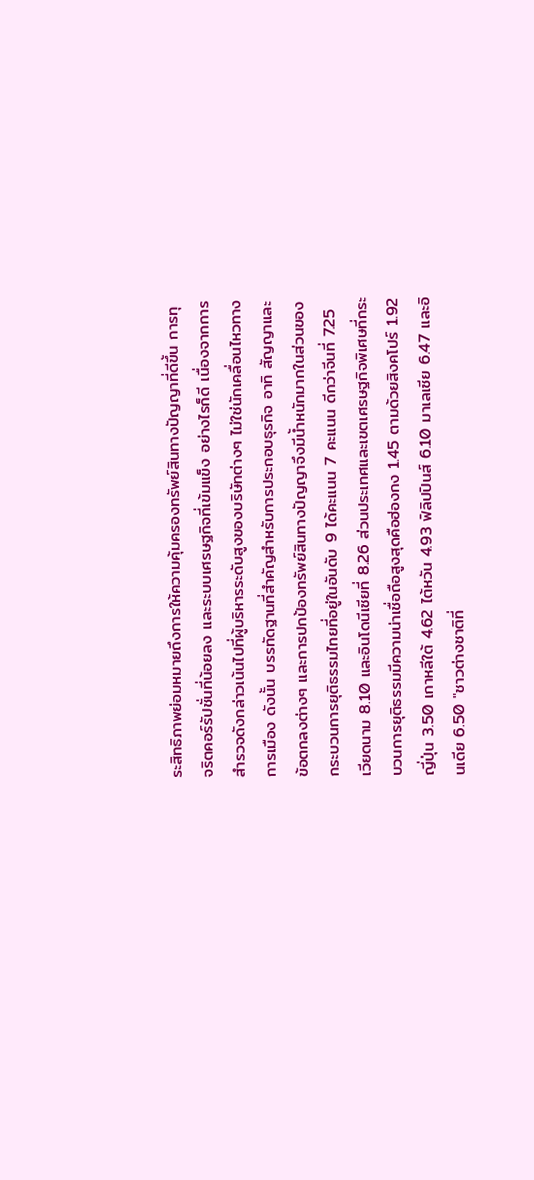ระสิทธิภาพย่อมหมายถึงการให้ความคุ้มครองทรัพย์สินทางปัญญาที่ดีขึ้น การทุจริตคอร์รัปชั่นที่น้อยลง และระบบเศรษฐกิจที่เข้มแข็ง อย่างไรก็ดี เนื่องจากการสำรวจดังกล่าวเน้นไปที่ผู้บริหารระดับสูงของบริษัทต่างๆ ไม่ใช่นักเคลื่อนไหวทางการเมือง ดังนั้น บรรทัดฐานที่สำคัญสำหรับการประกอบธุรกิจ อาทิ สัญญาและข้อตกลงต่างๆ และการปกป้องทรัพย์สินทางปัญญาจึงมีน้ำหนักมากในส่วนของกระบวนการยุติธรรมไทยที่อยู่ในอันดับ 9 ได้คะแนน 7 คะแนน ดีกว่าจีนที่ 7.25 เวียดนาม 8.10 และอินโดนีเซียที่ 8.26 ส่วนประเทศและเขตเศรษฐกิจพิเศษที่กระบวนการยุติธรรมมีความน่าเชื่อถือสูงสุดคือฮ่องกง 1.45 ตามด้วยสิงคโปร์ 1.92 ญี่ปุ่น 3.50 เกาหลีใต้ 4.62 ไต้หวัน 4.93 ฟิลิปปินส์ 6.10 มาเลเซีย 6.47 และอินเดีย 6.50 "ชาวต่างชาติที่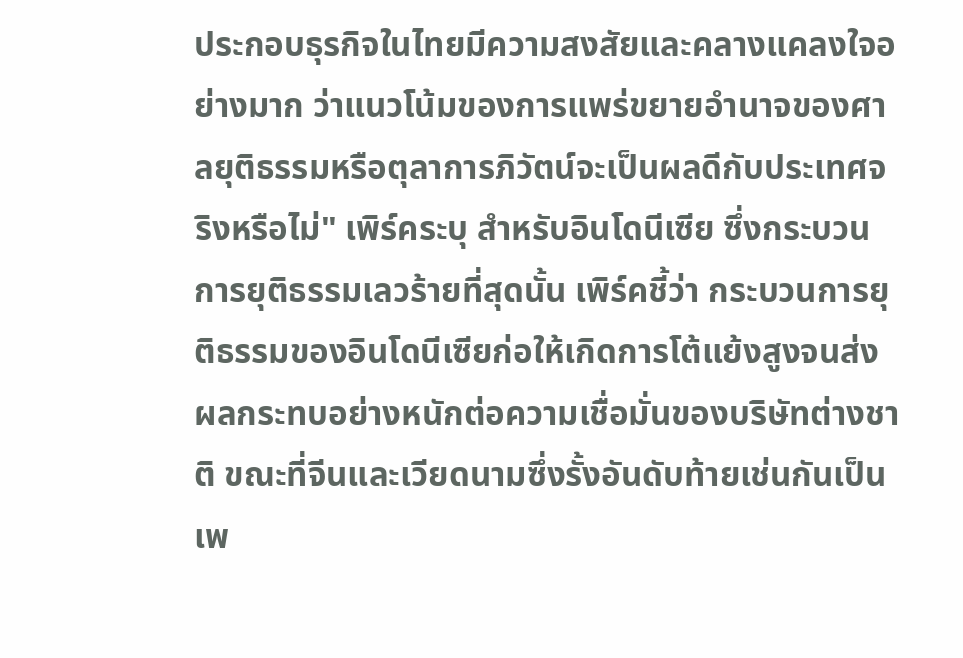ประกอบธุรกิจในไทยมีความสงสัยและคลางแคลงใจอย่างมาก ว่าแนวโน้มของการแพร่ขยายอำนาจของศาลยุติธรรมหรือตุลาการภิวัตน์จะเป็นผลดีกับประเทศจริงหรือไม่" เพิร์คระบุ สำหรับอินโดนีเซีย ซึ่งกระบวนการยุติธรรมเลวร้ายที่สุดนั้น เพิร์คชี้ว่า กระบวนการยุติธรรมของอินโดนีเซียก่อให้เกิดการโต้แย้งสูงจนส่งผลกระทบอย่างหนักต่อความเชื่อมั่นของบริษัทต่างชาติ ขณะที่จีนและเวียดนามซึ่งรั้งอันดับท้ายเช่นกันเป็นเพ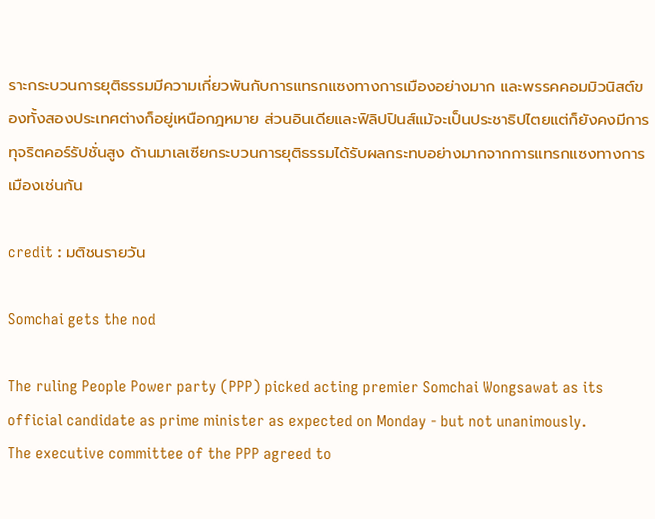ราะกระบวนการยุติธรรมมีความเกี่ยวพันกับการแทรกแซงทางการเมืองอย่างมาก และพรรคคอมมิวนิสต์ของทั้งสองประเทศต่างก็อยู่เหนือกฎหมาย ส่วนอินเดียและฟิลิปปินส์แม้จะเป็นประชาธิปไตยแต่ก็ยังคงมีการทุจริตคอร์รัปชั่นสูง ด้านมาเลเซียกระบวนการยุติธรรมได้รับผลกระทบอย่างมากจากการแทรกแซงทางการเมืองเช่นกัน

credit : มติชนรายวัน

Somchai gets the nod

The ruling People Power party (PPP) picked acting premier Somchai Wongsawat as its official candidate as prime minister as expected on Monday - but not unanimously.
The executive committee of the PPP agreed to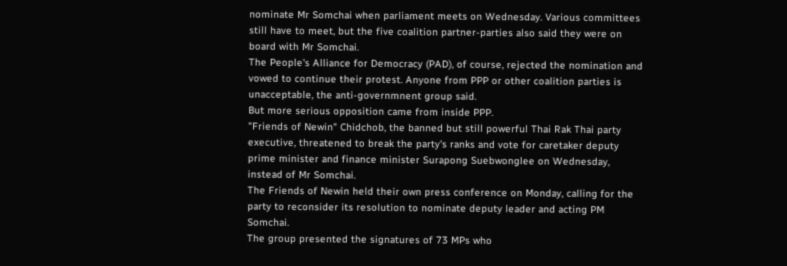nominate Mr Somchai when parliament meets on Wednesday. Various committees still have to meet, but the five coalition partner-parties also said they were on board with Mr Somchai.
The People's Alliance for Democracy (PAD), of course, rejected the nomination and vowed to continue their protest. Anyone from PPP or other coalition parties is unacceptable, the anti-governmnent group said.
But more serious opposition came from inside PPP.
"Friends of Newin" Chidchob, the banned but still powerful Thai Rak Thai party executive, threatened to break the party's ranks and vote for caretaker deputy prime minister and finance minister Surapong Suebwonglee on Wednesday, instead of Mr Somchai.
The Friends of Newin held their own press conference on Monday, calling for the party to reconsider its resolution to nominate deputy leader and acting PM Somchai.
The group presented the signatures of 73 MPs who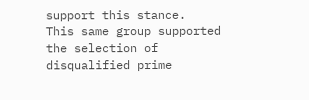support this stance.
This same group supported the selection of disqualified prime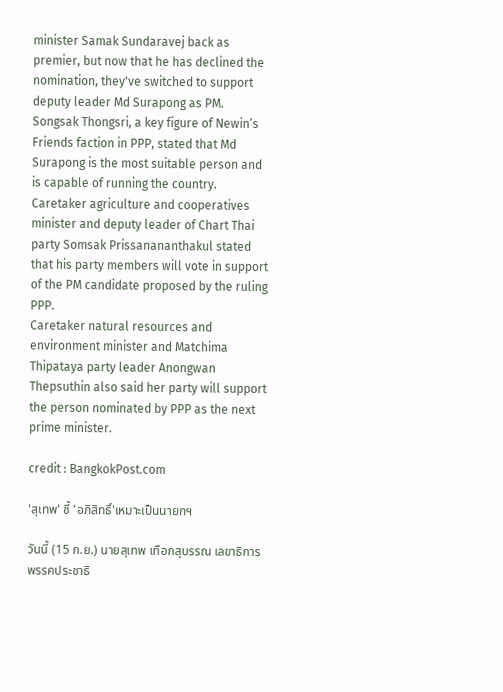minister Samak Sundaravej back as premier, but now that he has declined the nomination, they've switched to support deputy leader Md Surapong as PM.
Songsak Thongsri, a key figure of Newin’s Friends faction in PPP, stated that Md Surapong is the most suitable person and is capable of running the country.
Caretaker agriculture and cooperatives minister and deputy leader of Chart Thai party Somsak Prissanananthakul stated that his party members will vote in support of the PM candidate proposed by the ruling PPP.
Caretaker natural resources and environment minister and Matchima Thipataya party leader Anongwan Thepsuthin also said her party will support the person nominated by PPP as the next prime minister.

credit : BangkokPost.com

'สุเทพ' ชี้ 'อภิสิทธิ์'เหมาะเป็นนายกฯ

วันนี้ (15 ก.ย.) นายสุเทพ เทือกสุบรรณ เลขาธิการพรรคประชาธิ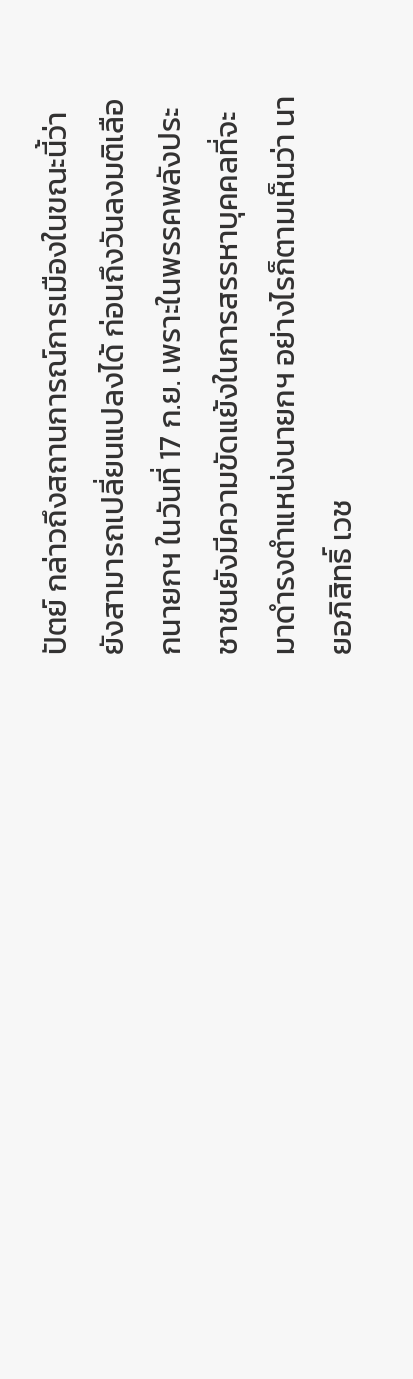ปัตย์ กล่าวถึงสถานการณ์การเมืองในขณะนี้ว่า ยังสามารถเปลี่ยนแปลงได้ ก่อนถึงวันลงมติเลือกนายกฯ ในวันที่ 17 ก.ย. เพราะในพรรคพลังประชาชนยังมีความขัดแย้งในการสรรหาบุคคลที่จะมาดำรงตำแหน่งนายกฯ อย่างไรก็ตามเห็นว่า นายอภิสิทธิ์ เวช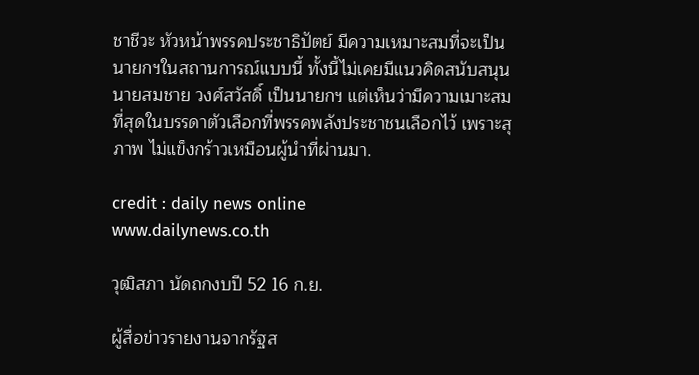ชาชีวะ หัวหน้าพรรคประชาธิปัตย์ มีความเหมาะสมที่จะเป็นนายกฯในสถานการณ์แบบนี้ ทั้งนี้ไม่เคยมีแนวคิดสนับสนุน นายสมชาย วงศ์สวัสดิ์ เป็นนายกฯ แต่เห็นว่ามีความเมาะสมที่สุดในบรรดาตัวเลือกที่พรรคพลังประชาชนเลือกไว้ เพราะสุภาพ ไม่แข็งกร้าวเหมือนผู้นำที่ผ่านมา.

credit : daily news online
www.dailynews.co.th

วุฒิสภา นัดถกงบปี 52 16 ก.ย.

ผู้สื่อข่าวรายงานจากรัฐส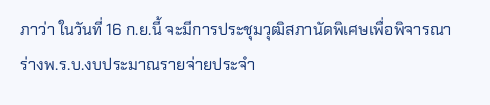ภาว่า ในวันที่ 16 ก.ย.นี้ จะมีการประชุมวุฒิสภานัดพิเศษเพื่อพิจารณาร่างพ.ร.บ.งบประมาณรายจ่ายประจำ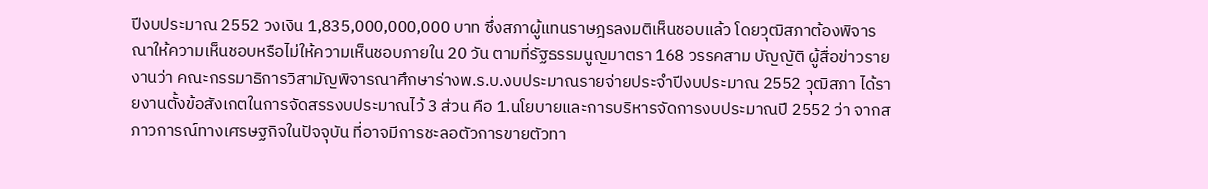ปีงบประมาณ 2552 วงเงิน 1,835,000,000,000 บาท ซึ่งสภาผู้แทนราษฎรลงมติเห็นชอบแล้ว โดยวุฒิสภาต้องพิจารณาให้ความเห็นชอบหรือไม่ให้ความเห็นชอบภายใน 20 วัน ตามที่รัฐธรรมนูญมาตรา 168 วรรคสาม บัญญัติ ผู้สื่อข่าวรายงานว่า คณะกรรมาธิการวิสามัญพิจารณาศึกษาร่างพ.ร.บ.งบประมาณรายจ่ายประจำปีงบประมาณ 2552 วุฒิสภา ได้รายงานตั้งข้อสังเกตในการจัดสรรงบประมาณไว้ 3 ส่วน คือ 1.นโยบายและการบริหารจัดการงบประมาณปี 2552 ว่า จากสภาวการณ์ทางเศรษฐกิจในปัจจุบัน ที่อาจมีการชะลอตัวการขายตัวทา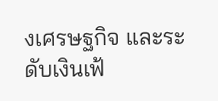งเศรษฐกิจ และระดับเงินเฟ้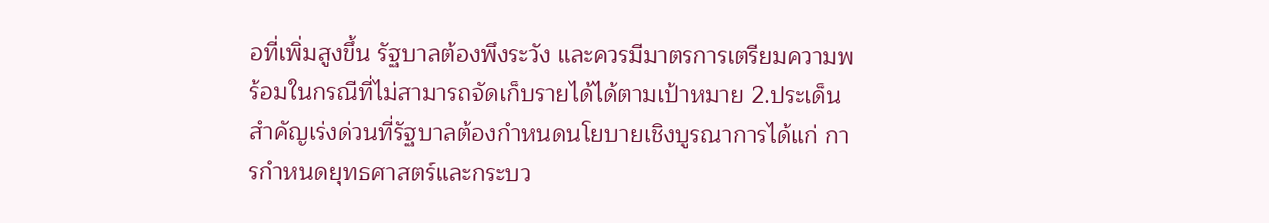อที่เพิ่มสูงขึ้น รัฐบาลต้องพึงระวัง และควรมีมาตรการเตรียมความพร้อมในกรณีที่ไม่สามารถจัดเก็บรายได้ได้ตามเป้าหมาย 2.ประเด็นสำคัญเร่งด่วนที่รัฐบาลต้องกำหนดนโยบายเชิงบูรณาการได้แก่ การกำหนดยุทธศาสตร์และกระบว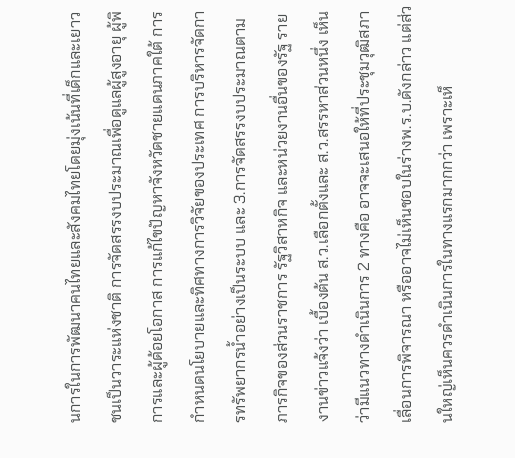นการในการพัฒนาคนไทยและสังคมไทยโดยมุ่งเน้นที่เด็กและเยาวชนเป็นวาระแห่งชาติ การจัดสรรงบประมาณเพื่อดูแลผู้สูงอายุ ผู้พิการและผู้ด้อยโอกาส การแก้ไขปัญหาจังหวัดชายแดนภาคใต้ การกำหนดนโยบายและทิศทางการวิจัยของประเทศ การบริหารจัดการทรัพยากรน้ำอย่างเป็นระบบ และ 3.การจัดสรรงบประมาณตามภารกิจของส่วนราชการ รัฐวิสาหกิจ และหน่วยงานอื่นของรัฐ รายงานข่าวแจ้งว่า เบื้องต้น ส.ว.เลือกตั้งและ ส.ว.สรรหาส่วนหนึ่ง เห็นว่ามีแนวทางดำเนินการ 2 ทางคือ อาจจะเสนอให้ที่ประชุมวุฒิสภาเลื่อนการพิจารณา หรืออาจไม่เห็นชอบในร่างพ.ร.บ.ดังกล่าว แต่ส่วนใหญ่เห็นควรดำเนินการในทางแรกมากกว่า เพราะเห็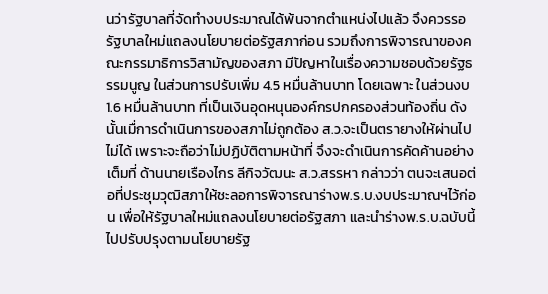นว่ารัฐบาลที่จัดทำงบประมาณได้พ้นจากตำแหน่งไปแล้ว จึงควรรอรัฐบาลใหม่แถลงนโยบายต่อรัฐสภาก่อน รวมถึงการพิจารณาของคณะกรรมาธิการวิสามัญของสภา มีปัญหาในเรื่องความชอบด้วยรัฐธรรมนูญ ในส่วนการปรับเพิ่ม 4.5 หมื่นล้านบาท โดยเฉพาะ ในส่วนงบ 1.6 หมื่นล้านบาท ที่เป็นเงินอุดหนุนองค์กรปกครองส่วนท้องถิ่น ดังนั้นเมื่การดำเนินการของสภาไม่ถูกต้อง ส.ว.จะเป็นตรายางให้ผ่านไปไม่ได้ เพราะจะถือว่าไม่ปฏิบัติตามหน้าที่ จึงจะดำเนินการคัดค้านอย่างเต็มที่ ด้านนายเรืองไกร ลีกิจวัฒนะ ส.ว.สรรหา กล่าวว่า ตนจะเสนอต่อที่ประชุมวุฒิสภาให้ชะลอการพิจารณาร่างพ.ร.บ.งบประมาณฯไว้ก่อน เพื่อให้รัฐบาลใหม่แถลงนโยบายต่อรัฐสภา และนำร่างพ.ร.บ.ฉบับนี้ไปปรับปรุงตามนโยบายรัฐ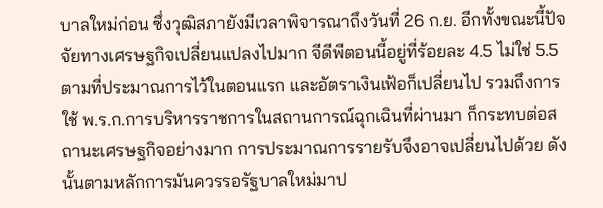บาลใหม่ก่อน ซึ่งวุฒิสภายังมีเวลาพิจารณาถึงวันที่ 26 ก.ย. อีกทั้งขณะนี้ปัจจัยทางเศรษฐกิจเปลี่ยนแปลงไปมาก จีดีพีตอนนี้อยู่ที่ร้อยละ 4.5 ไม่ใช่ 5.5 ตามที่ประมาณการไว้ในตอนแรก และอัตราเงินเฟ้อก็เปลี่ยนไป รวมถึงการใช้ พ.ร.ก.การบริหารราชการในสถานการณ์ฉุกเฉินที่ผ่านมา ก็กระทบต่อสถานะเศรษฐกิจอย่างมาก การประมาณการรายรับจึงอาจเปลี่ยนไปด้วย ดังนั้นตามหลักการมันควรรอรัฐบาลใหม่มาป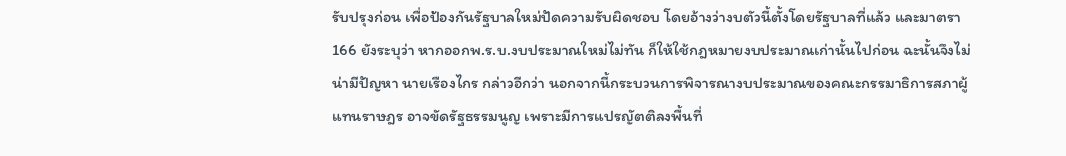รับปรุงก่อน เพื่อป้องกันรัฐบาลใหม่ปัดความรับผิดชอบ โดยอ้างว่างบตัวนี้ตั้งโดยรัฐบาลที่แล้ว และมาตรา 166 ยังระบุว่า หากออกพ.ร.บ.งบประมาณใหม่ไม่ทัน ก็ให้ใช้กฎหมายงบประมาณเก่านั้นไปก่อน ฉะนั้นจึงไม่น่ามีปัญหา นายเรืองไกร กล่าวอีกว่า นอกจากนี้กระบวนการพิจารณางบประมาณของคณะกรรมาธิการสภาผู้แทนราษฎร อาจขัดรัฐธรรมนูญ เพราะมีการแปรญัตติลงพื้นที่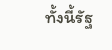ทั้งนี้รัฐ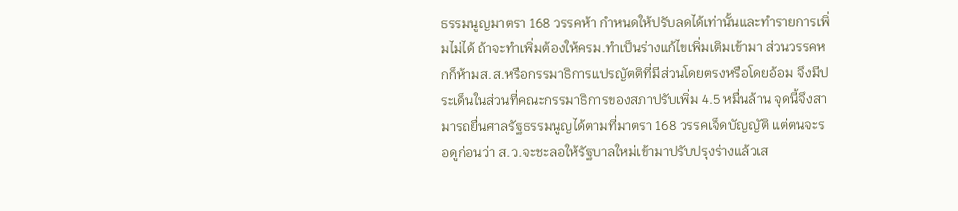ธรรมนูญมาตรา 168 วรรคห้า กำหนดให้ปรับลดได้เท่านั้นและทำรายการเพิ่มไม่ได้ ถ้าจะทำเพิ่มต้องให้ครม.ทำเป็นร่างแก้ไขเพิ่มเติมเข้ามา ส่วนวรรคหกก็ห้ามส.ส.หรือกรรมาธิการแปรญัตติที่มีส่วนโดยตรงหรือโดยอ้อม จึงมีประเด็นในส่วนที่คณะกรรมาธิการของสภาปรับเพิ่ม 4.5 หมื่นล้าน จุดนี้จึงสามารถยื่นศาลรัฐธรรมนูญได้ตามที่มาตรา 168 วรรคเจ็ดบัญญัติ แต่ตนจะรอดูก่อนว่า ส.ว.จะชะลอให้รัฐบาลใหม่เข้ามาปรับปรุงร่างแล้วเส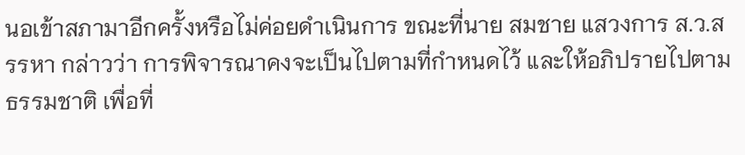นอเข้าสภามาอีกครั้งหรือไม่ค่อยดำเนินการ ขณะที่นาย สมชาย แสวงการ ส.ว.สรรหา กล่าวว่า การพิจารณาคงจะเป็นไปตามที่กำหนดไว้ และให้อภิปรายไปตามธรรมชาติ เพื่อที่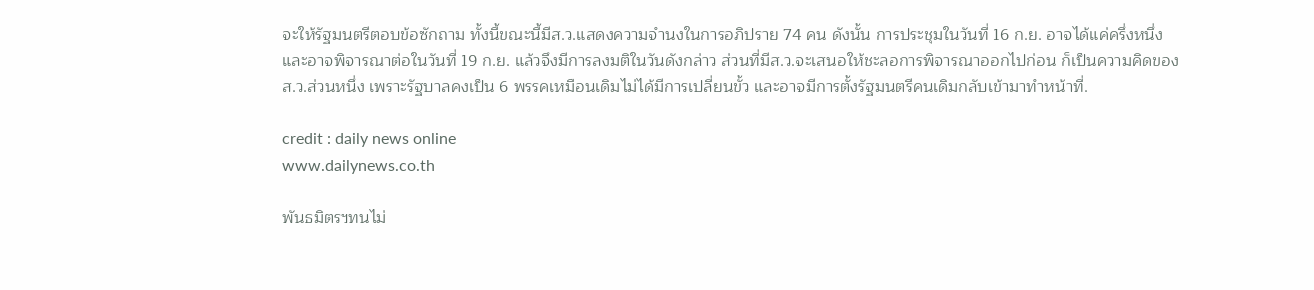จะให้รัฐมนตรีตอบข้อซักถาม ทั้งนี้ขณะนี้มีส.ว.แสดงความจำนงในการอภิปราย 74 คน ดังนั้น การประชุมในวันที่ 16 ก.ย. อาจได้แค่ครึ่งหนึ่ง และอาจพิจารณาต่อในวันที่ 19 ก.ย. แล้วจึงมีการลงมติในวันดังกล่าว ส่วนที่มีส.ว.จะเสนอให้ชะลอการพิจารณาออกไปก่อน ก็เป็นความคิดของส.ว.ส่วนหนึ่ง เพราะรัฐบาลคงเป็น 6 พรรคเหมือนเดิมไม่ได้มีการเปลี่ยนขั้ว และอาจมีการตั้งรัฐมนตรีคนเดิมกลับเข้ามาทำหน้าที่.

credit : daily news online
www.dailynews.co.th

พันธมิตรฯทนไม่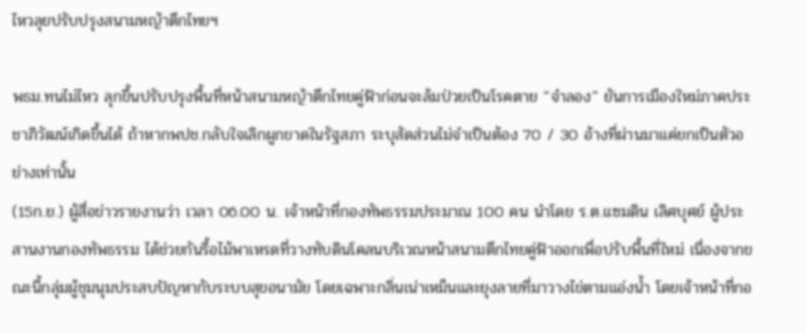ไหวลุยปรับปรุงสนามหญ้าตึกไทยฯ

พธม.ทนไม่ไหว ลุกขึ้นปรับปรุงพื้นที่หน้าสนามหญ้าตึกไทยคู่ฟ้าก่อนจะล้มป่วยเป็นโรคตาย “จำลอง” ยันการเมืองใหม่ภาคประชาภิวัฒน์เกิดขึ้นได้ ถ้าหากพปช.กลับใจเลิกผูกขาดในรัฐสภา ระบุสัดส่วนไม่จำเป็นต้อง 70 / 30 อ้างที่ผ่านมาแค่ยกเป็นตัวอย่างเท่านั้น
(15ก.ย.) ผู้สื่อข่าวรายงานว่า เวลา 06.00 น. เจ้าหน้าที่กองทัพธรรมประมาณ 100 คน นำโดย ร.ต.แซมดิน เลิศบุศย์ ผู้ประสานงานกองทัพธรรม ได้ช่วยกันรื้อไม้พาเหรดที่วางทับดินโคลนบริเวณหน้าสนามตึกไทยคู่ฟ้าออกเพื่อปรับพื้นที่ใหม่ เนื่องจากขณะนี้กลุ่มผู้ชุมนุมประสบปัญหากับระบบสุขอนามัย โดยเฉพาะกลิ่นเน่าเหม็นและยุงลายที่มาวางไข่ตามแอ่งน้ำ โดยเจ้าหน้าที่กอ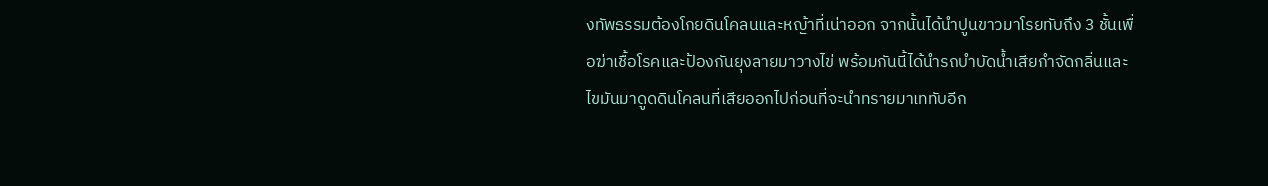งทัพธรรมต้องโกยดินโคลนและหญ้าที่เน่าออก จากนั้นได้นำปูนขาวมาโรยทับถึง 3 ชั้นเพื่อฆ่าเชื้อโรคและป้องกันยุงลายมาวางไข่ พร้อมกันนี้ได้นำรถบำบัดน้ำเสียกำจัดกลิ่นและไขมันมาดูดดินโคลนที่เสียออกไปก่อนที่จะนำทรายมาเททับอีก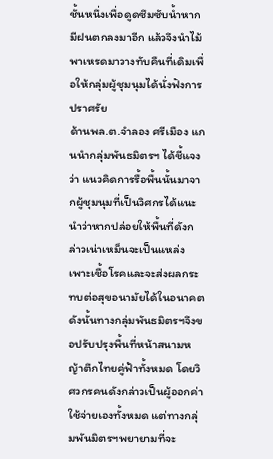ชั้นหนึ่งเพื่อดูดซึมซับน้ำหากมีฝนตกลงมาอีก แล้วจึงนำไม้พาเหรดมาวางทับคืนที่เดิมเพื่อให้กลุ่มผู้ชุมนุมได้นั่งฟังการปราศรัย
ด้านพล.ต.จำลอง ศรีเมือง แกนนำกลุ่มพันธมิตรฯ ได้ชี้แจงว่า แนวคิดการรื้อพื้นนั้นมาจากผู้ชุมนุมที่เป็นวิศกรได้แนะนำว่าหากปล่อยให้พื้นที่ดังกล่าวเน่าเหม็นจะเป็นแหล่งเพาะเชื้อโรคและจะส่งผลกระทบต่อสุขอนามัยได้ในอนาคต ดังนั้นทางกลุ่มพันธมิตรฯจึงขอปรับปรุงพื้นที่หน้าสนามหญ้าตึกไทยคู่ฟ้าทั้งหมด โดยวิศวกรคนดังกล่าวเป็นผู้ออกค่าใช้จ่ายเองทั้งหมด แต่ทางกลุ่มพันมิตรฯพยายามที่จะ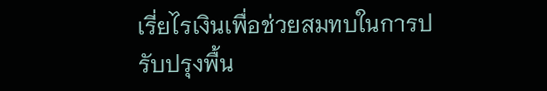เรี่ยไรเงินเพื่อช่วยสมทบในการปรับปรุงพื้น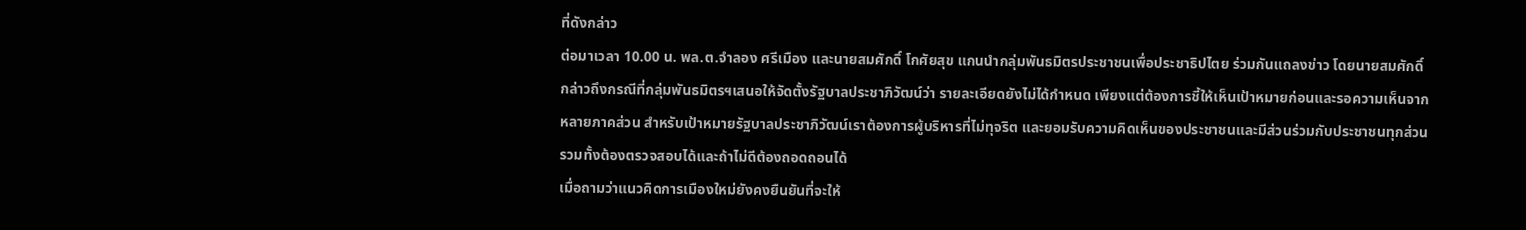ที่ดังกล่าว
ต่อมาเวลา 10.00 น. พล.ต.จำลอง ศรีเมือง และนายสมศักดิ์ โกศัยสุข แกนนำกลุ่มพันธมิตรประชาชนเพื่อประชาธิปไตย ร่วมกันแถลงข่าว โดยนายสมศักดิ์ กล่าวถึงกรณีที่กลุ่มพันธมิตรฯเสนอให้จัดตั้งรัฐบาลประชาภิวัฒน์ว่า รายละเอียดยังไม่ได้กำหนด เพียงแต่ต้องการชี้ให้เห็นเป้าหมายก่อนและรอความเห็นจากหลายภาคส่วน สำหรับเป้าหมายรัฐบาลประชาภิวัฒน์เราต้องการผู้บริหารที่ไม่ทุจริต และยอมรับความคิดเห็นของประชาชนและมีส่วนร่วมกับประชาชนทุกส่วน รวมทั้งต้องตรวจสอบได้และถ้าไม่ดีต้องถอดถอนได้
เมื่อถามว่าแนวคิดการเมืองใหม่ยังคงยืนยันที่จะให้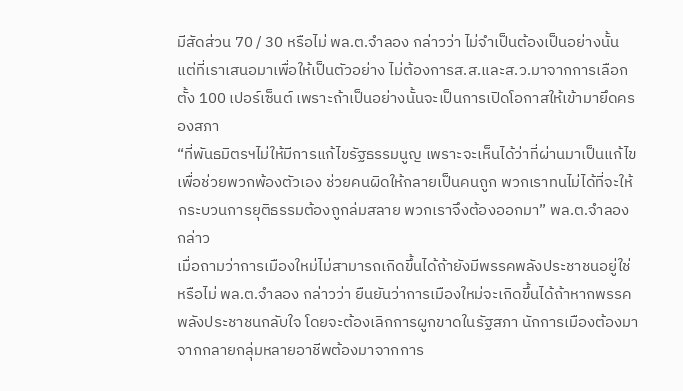มีสัดส่วน 70 / 30 หรือไม่ พล.ต.จำลอง กล่าวว่า ไม่จำเป็นต้องเป็นอย่างนั้น แต่ที่เราเสนอมาเพื่อให้เป็นตัวอย่าง ไม่ต้องการส.ส.และส.ว.มาจากการเลือกตั้ง 100 เปอร์เซ็นต์ เพราะถ้าเป็นอย่างนั้นจะเป็นการเปิดโอกาสให้เข้ามายึดครองสภา
“ที่พันธมิตรฯไม่ให้มีการแก้ไขรัฐธรรมนูญ เพราะจะเห็นได้ว่าที่ผ่านมาเป็นแก้ไขเพื่อช่วยพวกพ้องตัวเอง ช่วยคนผิดให้กลายเป็นคนถูก พวกเราทนไม่ได้ที่จะให้กระบวนการยุติธรรมต้องถูกล่มสลาย พวกเราจึงต้องออกมา” พล.ต.จำลอง กล่าว
เมื่อถามว่าการเมืองใหม่ไม่สามารถเกิดขึ้นได้ถ้ายังมีพรรคพลังประชาชนอยู่ใช่หรือไม่ พล.ต.จำลอง กล่าวว่า ยืนยันว่าการเมืองใหม่จะเกิดขึ้นได้ถ้าหากพรรคพลังประชาชนกลับใจ โดยจะต้องเลิกการผูกขาดในรัฐสภา นักการเมืองต้องมาจากกลายกลุ่มหลายอาชีพต้องมาจากการ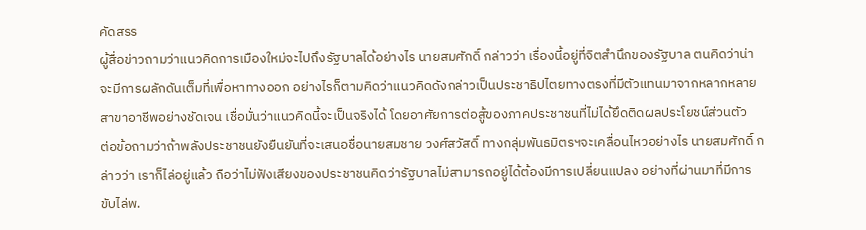คัดสรร
ผู้สื่อข่าวถามว่าแนวคิดการเมืองใหม่จะไปถึงรัฐบาลได้อย่างไร นายสมศักดิ์ กล่าวว่า เรื่องนี้อยู่ที่จิตสำนึกของรัฐบาล ตนคิดว่าน่าจะมีการผลักดันเต็มที่เพื่อหาทางออก อย่างไรก็ตามคิดว่าแนวคิดดังกล่าวเป็นประชาธิปไตยทางตรงที่มีตัวแทนมาจากหลากหลายสาขาอาชีพอย่างชัดเจน เชื่อมั่นว่าแนวคิดนี้จะเป็นจริงได้ โดยอาศัยการต่อสู้ของภาคประชาชนที่ไม่ได้ยึดติดผลประโยชน์ส่วนตัว
ต่อข้อถามว่าถ้าพลังประชาชนยังยืนยันที่จะเสนอชื่อนายสมชาย วงศ์สวัสดิ์ ทางกลุ่มพันธมิตรฯจะเคลื่อนไหวอย่างไร นายสมศักดิ์ กล่าวว่า เราก็ไล่อยู่แล้ว ถือว่าไม่ฟังเสียงของประชาชนคิดว่ารัฐบาลไม่สามารถอยู่ได้ต้องมีการเปลี่ยนแปลง อย่างที่ผ่านมาที่มีการขับไล่พ.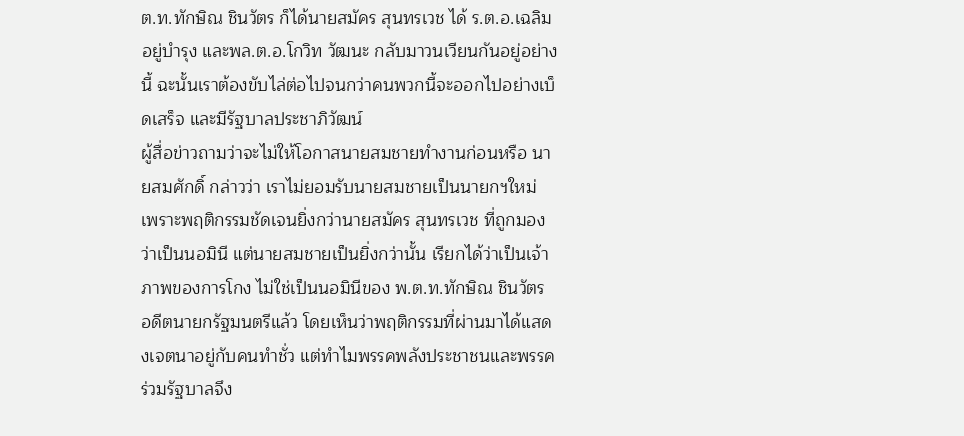ต.ท.ทักษิณ ชินวัตร ก็ได้นายสมัคร สุนทรเวช ได้ ร.ต.อ.เฉลิม อยู่บำรุง และพล.ต.อ.โกวิท วัฒนะ กลับมาวนเวียนกันอยู่อย่างนี้ ฉะนั้นเราต้องขับไล่ต่อไปจนกว่าคนพวกนี้จะออกไปอย่างเบ็ดเสร็จ และมีรัฐบาลประชาภิวัฒน์
ผู้สื่อข่าวถามว่าจะไม่ให้โอกาสนายสมชายทำงานก่อนหรือ นายสมศักดิ์ กล่าวว่า เราไม่ยอมรับนายสมชายเป็นนายกฯใหม่ เพราะพฤติกรรมชัดเจนยิ่งกว่านายสมัคร สุนทรเวช ที่ถูกมองว่าเป็นนอมินี แต่นายสมชายเป็นยิ่งกว่านั้น เรียกได้ว่าเป็นเจ้าภาพของการโกง ไม่ใช่เป็นนอมินีของ พ.ต.ท.ทักษิณ ชินวัตร อดีตนายกรัฐมนตรีแล้ว โดยเห็นว่าพฤติกรรมที่ผ่านมาได้แสดงเจตนาอยู่กับคนทำชั่ว แต่ทำไมพรรคพลังประชาชนและพรรคร่วมรัฐบาลจึง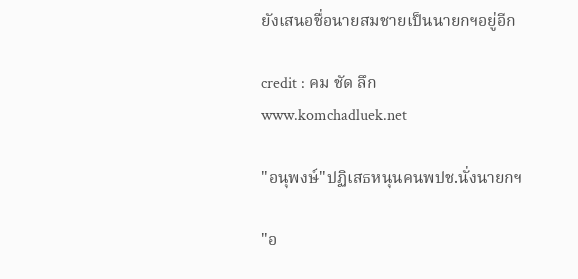ยังเสนอชื่อนายสมชายเป็นนายกฯอยู่อีก

credit : คม ชัด ลึก
www.komchadluek.net

"อนุพงษ์"ปฏิเสธหนุนคนพปช.นั่งนายกฯ

"อ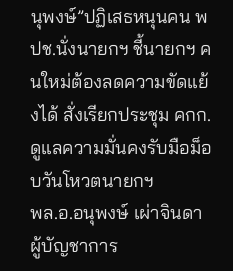นุพงษ์”ปฏิเสธหนุนคน พปช.นั่งนายกฯ ชี้นายกฯ คนใหม่ต้องลดความขัดแย้งได้ สั่งเรียกประชุม คกก.ดูแลความมั่นคงรับมือม็อบวันโหวตนายกฯ
พล.อ.อนุพงษ์ เผ่าจินดา ผู้บัญชาการ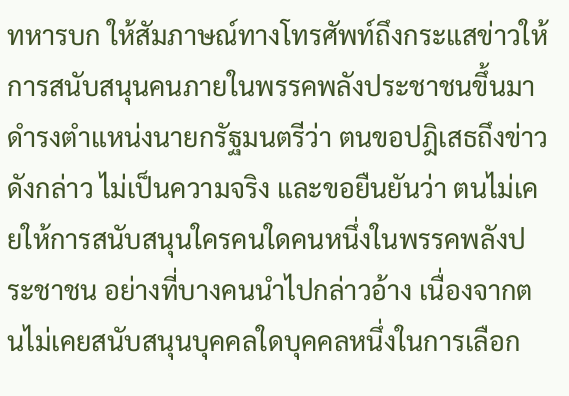ทหารบก ให้สัมภาษณ์ทางโทรศัพท์ถึงกระแสข่าวให้การสนับสนุนคนภายในพรรคพลังประชาชนขึ้นมาดำรงตำแหน่งนายกรัฐมนตรีว่า ตนขอปฎิเสธถึงข่าวดังกล่าว ไม่เป็นความจริง และขอยืนยันว่า ตนไม่เคยให้การสนับสนุนใครคนใดคนหนึ่งในพรรคพลังประชาชน อย่างที่บางคนนำไปกล่าวอ้าง เนื่องจากตนไม่เคยสนับสนุนบุคคลใดบุคคลหนึ่งในการเลือก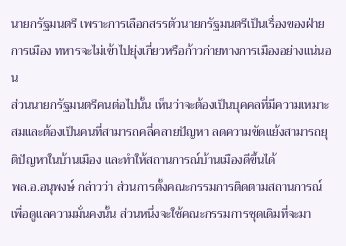นายกรัฐมนตรี เพราะการเลือกสรรตัวนายกรัฐมนตรีเป็นเรื่องของฝ่ายการเมือง ทหารจะไม่เข้าไปยุ่งเกี่ยวหรือก้าวก่ายทางการเมืองอย่างแน่นอน
ส่วนนายกรัฐมนตรีคนต่อไปนั้น เห็นว่าจะต้องเป็นบุคคลที่มีความเหมาะสมและต้องเป็นคนที่สามารถคลี่คลายปัญหา ลดความขัดแย้งสามารถยุติปัญหาในบ้านเมือง และทำให้สถานการณ์บ้านเมืองดีขึ้นได้
พล.อ.อนุพงษ์ กล่าวว่า ส่วนการตั้งคณะกรรมการติดตามสถานการณ์เพื่อดูแลความมั่นคงนั้น ส่วนหนึ่งจะใช้คณะกรรมการชุดเดิมที่จะมา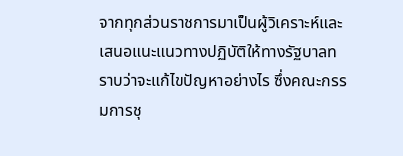จากทุกส่วนราชการมาเป็นผู้วิเคราะห์และเสนอแนะแนวทางปฏิบัติให้ทางรัฐบาลทราบว่าจะแก้ไขปัญหาอย่างไร ซึ่งคณะกรรมการชุ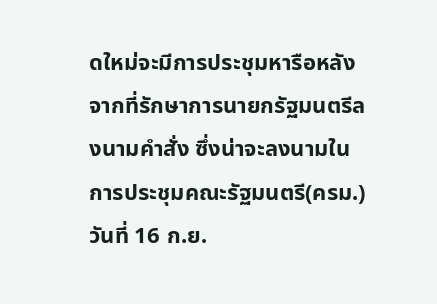ดใหม่จะมีการประชุมหารือหลังจากที่รักษาการนายกรัฐมนตรีลงนามคำสั่ง ซึ่งน่าจะลงนามในการประชุมคณะรัฐมนตรี(ครม.) วันที่ 16 ก.ย.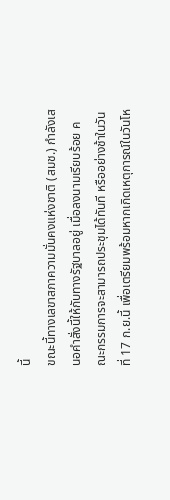นี้
ขณะนี้ทางเลขาสภาความมั่นคงแห่งชาติ (สมช.) กำลังเสนอคำสั่งนี้ให้กับทางรัฐบาลอยู่ เมื่อลงนามเรียบร้อย คณะกรรมการจะสามารถประชุมได้ทันที หรืออย่างช้าในวันที่ 17 ก.ย.นี้ เพื่อเตรียมพร้อมหากเกิดเหตุการณ์ในวันโห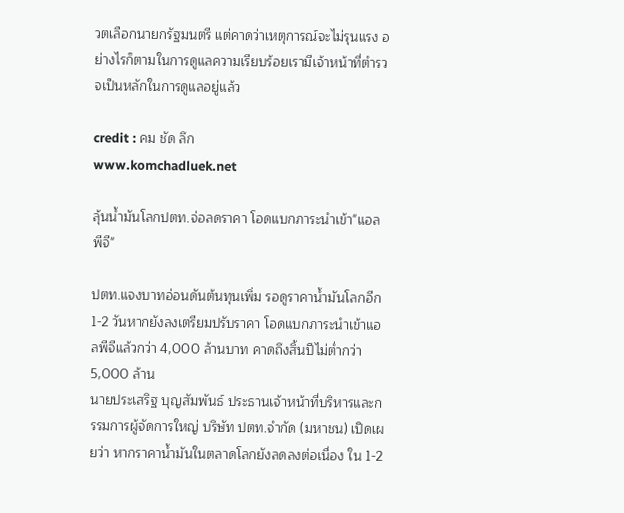วตเลือกนายกรัฐมนตรี แต่คาดว่าเหตุการณ์จะไม่รุนแรง อย่างไรก็ตามในการดูแลความเรียบร้อยเรามีเจ้าหน้าที่ตำรวจเป็นหลักในการดูแลอยู่แล้ว

credit : คม ชัด ลึก
www.komchadluek.net

ลุ้นน้ำมันโลกปตท.จ่อลดราคา โอดแบกภาระนำเข้า"แอลพีจี"

ปตท.แจงบาทอ่อนดันต้นทุนเพิ่ม รอดูราคาน้ำมันโลกอีก 1-2 วันหากยังลงเตรียมปรับราคา โอดแบกภาระนำเข้าแอลพีจีแล้วกว่า 4,000 ล้านบาท คาดถึงสิ้นปีไม่ต่ำกว่า 5,000 ล้าน
นายประเสริฐ บุญสัมพันธ์ ประธานเจ้าหน้าที่บริหารและกรรมการผู้จัดการใหญ่ บริษัท ปตท.จำกัด (มหาชน) เปิดเผยว่า หากราคาน้ำมันในตลาดโลกยังลดลงต่อเนื่อง ใน 1-2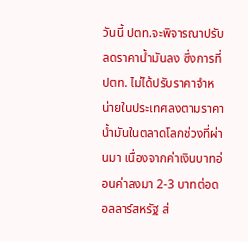วันนี้ ปตท.จะพิจารณาปรับลดราคาน้ำมันลง ซึ่งการที่ ปตท. ไม่ได้ปรับราคาจำหน่ายในประเทศลงตามราคาน้ำมันในตลาดโลกช่วงที่ผ่านมา เนื่องจากค่าเงินบาทอ่อนค่าลงมา 2-3 บาทต่อดอลลาร์สหรัฐ ส่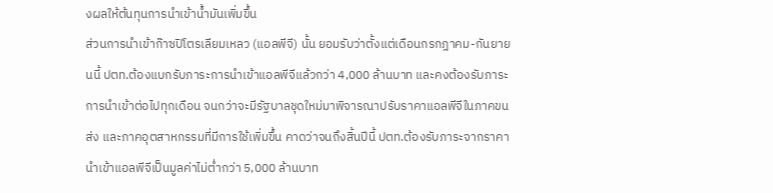งผลให้ต้นทุนการนำเข้าน้ำมันเพิ่มขึ้น
ส่วนการนำเข้าก๊าซปิโตรเลียมเหลว (แอลพีจี) นั้น ยอมรับว่าตั้งแต่เดือนกรกฎาคม-กันยายนนี้ ปตท.ต้องแบกรับภาระการนำเข้าแอลพีจีแล้วกว่า 4,000 ล้านบาท และคงต้องรับภาระการนำเข้าต่อไปทุกเดือน จนกว่าจะมีรัฐบาลชุดใหม่มาพิจารณาปรับราคาแอลพีจีในภาคขนส่ง และภาคอุตสาหกรรมที่มีการใช้เพิ่มขึ้น คาดว่าจนถึงสิ้นปีนี้ ปตท.ต้องรับภาระจากราคานำเข้าแอลพีจีเป็นมูลค่าไม่ต่ำกว่า 5,000 ล้านบาท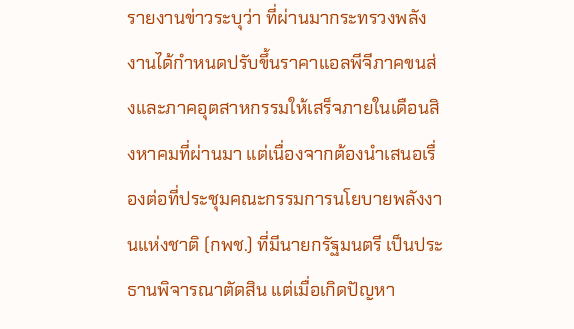รายงานข่าวระบุว่า ที่ผ่านมากระทรวงพลังงานได้กำหนดปรับขึ้นราคาแอลพีจีภาคขนส่งและภาคอุตสาหกรรมให้เสร็จภายในเดือนสิงหาคมที่ผ่านมา แต่เนื่องจากต้องนำเสนอเรื่องต่อที่ประชุมคณะกรรมการนโยบายพลังงานแห่งชาติ (กพช.) ที่มีนายกรัฐมนตรี เป็นประธานพิจารณาตัดสิน แต่เมื่อเกิดปัญหา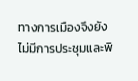ทางการเมืองจึงยังไม่มีการประชุมและพิ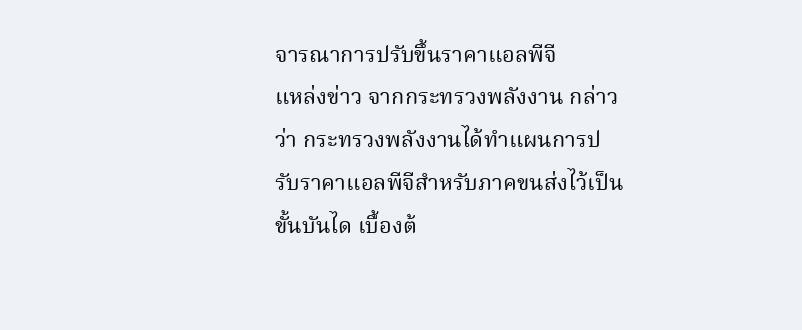จารณาการปรับขึ้นราคาแอลพีจี
แหล่งข่าว จากกระทรวงพลังงาน กล่าวว่า กระทรวงพลังงานได้ทำแผนการปรับราคาแอลพีจีสำหรับภาคขนส่งไว้เป็นขั้นบันได เบื้องต้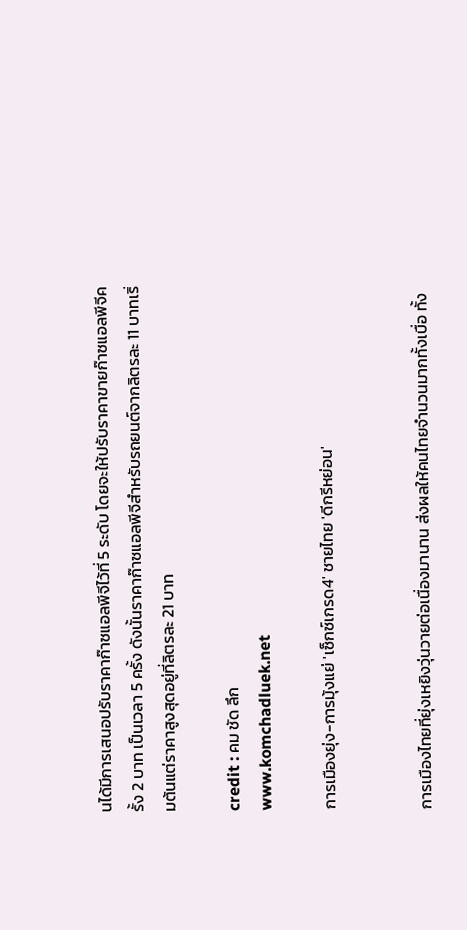นได้มีการเสนอปรับราคาก๊าซแอลพีจีไว้ที่ 5 ระดับ โดยจะให้ปรับราคาขายก๊าซแอลพีจีครั้ง 2 บาท เป็นเวลา 5 ครั้ง ดังนั้นราคาก๊าซแอลพีจีสำหรับรถยนต์จากลิตรละ 11 บาทเริ่มต้นแต่ราคาสูงสุดอยู่ที่ลิตรละ 21 บาท

credit : คม ชัด ลึก
www.komchadluek.net

การเมืองยุ่ง-การมุ้งแย่ 'เซ็กซ์เกรด4' ชายไทย 'ดีกรีหย่อน'


การเมืองไทยที่ยุ่งเหยิงวุ่นวายต่อเนื่องมานาน ส่งผลให้คนไทยจำนวนมากทั้งเบื่อ ทั้ง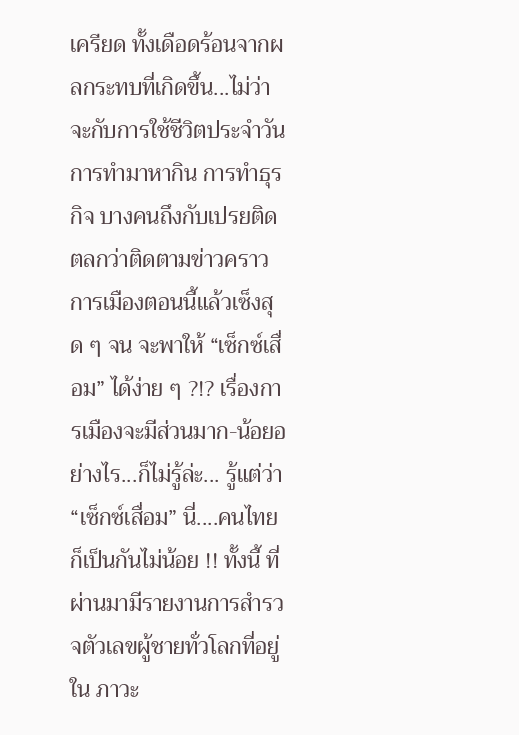เครียด ทั้งเดือดร้อนจากผลกระทบที่เกิดขึ้น...ไม่ว่าจะกับการใช้ชีวิตประจำวัน การทำมาหากิน การทำธุรกิจ บางคนถึงกับเปรยติดตลกว่าติดตามข่าวคราวการเมืองตอนนี้แล้วเซ็งสุด ๆ จน จะพาให้ “เซ็กซ์เสื่อม” ได้ง่าย ๆ ?!? เรื่องการเมืองจะมีส่วนมาก-น้อยอย่างไร...ก็ไม่รู้ล่ะ... รู้แต่ว่า “เซ็กซ์เสื่อม” นี่....คนไทยก็เป็นกันไม่น้อย !! ทั้งนี้ ที่ผ่านมามีรายงานการสำรวจตัวเลขผู้ชายทั่วโลกที่อยู่ใน ภาวะ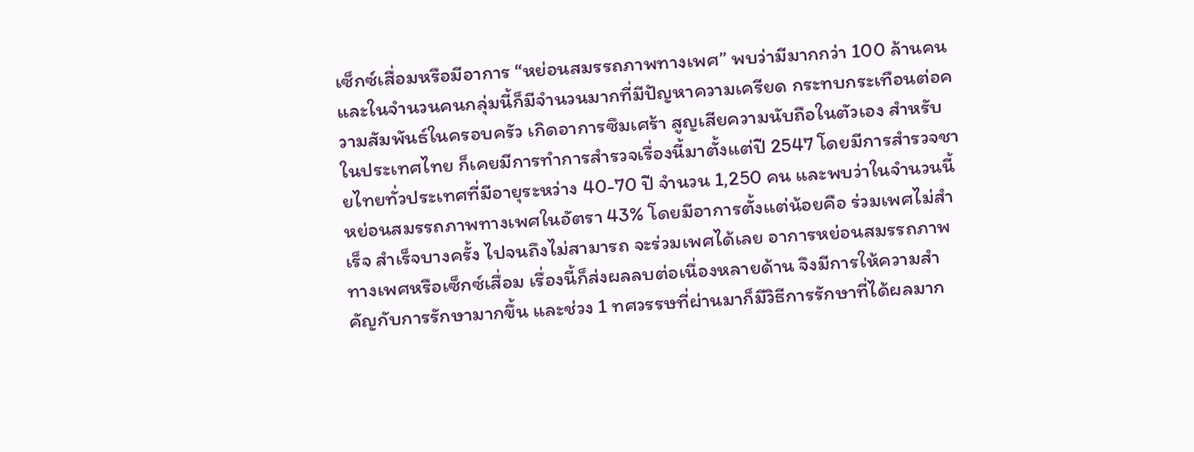เซ็กซ์เสื่อมหรือมีอาการ “หย่อนสมรรถภาพทางเพศ” พบว่ามีมากกว่า 100 ล้านคน และในจำนวนคนกลุ่มนี้ก็มีจำนวนมากที่มีปัญหาความเครียด กระทบกระเทือนต่อความสัมพันธ์ในครอบครัว เกิดอาการซึมเศร้า สูญเสียความนับถือในตัวเอง สำหรับในประเทศไทย ก็เคยมีการทำการสำรวจเรื่องนี้มาตั้งแต่ปี 2547 โดยมีการสำรวจชายไทยทั่วประเทศที่มีอายุระหว่าง 40-70 ปี จำนวน 1,250 คน และพบว่าในจำนวนนี้หย่อนสมรรถภาพทางเพศในอัตรา 43% โดยมีอาการตั้งแต่น้อยคือ ร่วมเพศไม่สำเร็จ สำเร็จบางครั้ง ไปจนถึงไม่สามารถ จะร่วมเพศได้เลย อาการหย่อนสมรรถภาพทางเพศหรือเซ็กซ์เสื่อม เรื่องนี้ก็ส่งผลลบต่อเนื่องหลายด้าน จึงมีการให้ความสำคัญกับการรักษามากขึ้น และช่วง 1 ทศวรรษที่ผ่านมาก็มีวิธีการรักษาที่ได้ผลมาก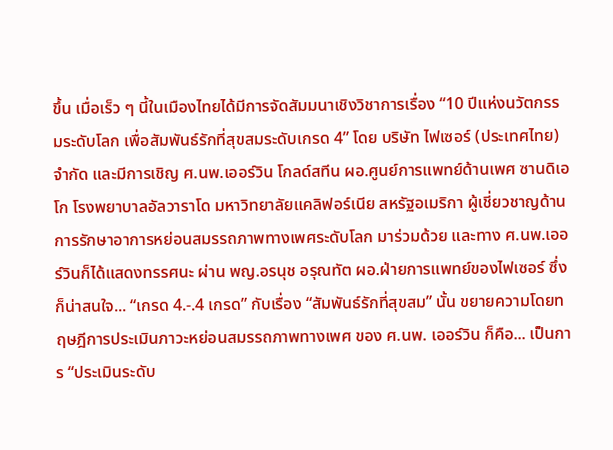ขึ้น เมื่อเร็ว ๆ นี้ในเมืองไทยได้มีการจัดสัมมนาเชิงวิชาการเรื่อง “10 ปีแห่งนวัตกรรมระดับโลก เพื่อสัมพันธ์รักที่สุขสมระดับเกรด 4” โดย บริษัท ไฟเซอร์ (ประเทศไทย) จำกัด และมีการเชิญ ศ.นพ.เออร์วิน โกลด์สทีน ผอ.ศูนย์การแพทย์ด้านเพศ ซานดิเอโก โรงพยาบาลอัลวาราโด มหาวิทยาลัยแคลิฟอร์เนีย สหรัฐอเมริกา ผู้เชี่ยวชาญด้านการรักษาอาการหย่อนสมรรถภาพทางเพศระดับโลก มาร่วมด้วย และทาง ศ.นพ.เออร์วินก็ได้แสดงทรรศนะ ผ่าน พญ.อรนุช อรุณทัต ผอ.ฝ่ายการแพทย์ของไฟเซอร์ ซึ่งก็น่าสนใจ... “เกรด 4.-.4 เกรด” กับเรื่อง “สัมพันธ์รักที่สุขสม” นั้น ขยายความโดยทฤษฎีการประเมินภาวะหย่อนสมรรถภาพทางเพศ ของ ศ.นพ. เออร์วิน ก็คือ... เป็นการ “ประเมินระดับ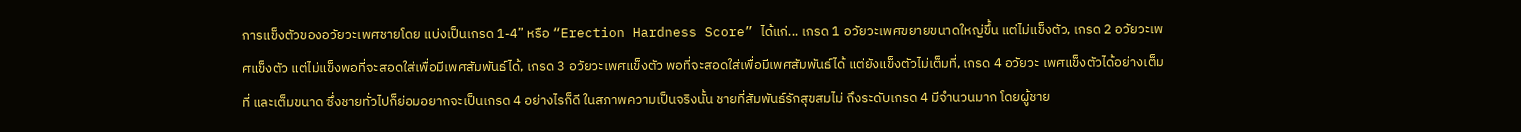การแข็งตัวของอวัยวะเพศชายโดย แบ่งเป็นเกรด 1-4” หรือ “Erection Hardness Score” ได้แก่... เกรด 1 อวัยวะเพศขยายขนาดใหญ่ขึ้น แต่ไม่แข็งตัว, เกรด 2 อวัยวะเพศแข็งตัว แต่ไม่แข็งพอที่จะสอดใส่เพื่อมีเพศสัมพันธ์ได้, เกรด 3 อวัยวะเพศแข็งตัว พอที่จะสอดใส่เพื่อมีเพศสัมพันธ์ได้ แต่ยังแข็งตัวไม่เต็มที่, เกรด 4 อวัยวะ เพศแข็งตัวได้อย่างเต็มที่ และเต็มขนาด ซึ่งชายทั่วไปก็ย่อมอยากจะเป็นเกรด 4 อย่างไรก็ดี ในสภาพความเป็นจริงนั้น ชายที่สัมพันธ์รักสุขสมไม่ ถึงระดับเกรด 4 มีจำนวนมาก โดยผู้ชาย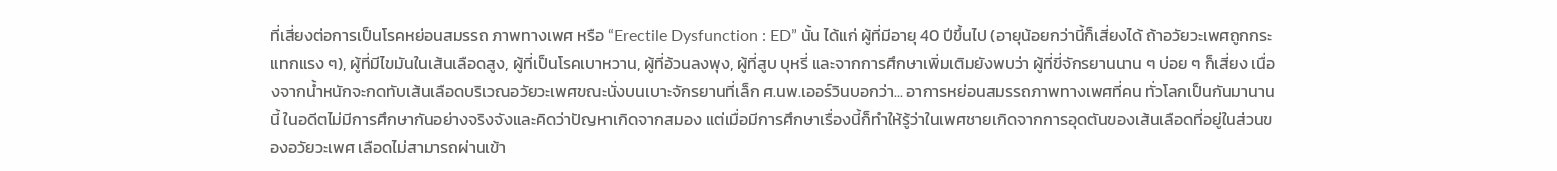ที่เสี่ยงต่อการเป็นโรคหย่อนสมรรถ ภาพทางเพศ หรือ “Erectile Dysfunction : ED” นั้น ได้แก่ ผู้ที่มีอายุ 40 ปีขึ้นไป (อายุน้อยกว่านี้ก็เสี่ยงได้ ถ้าอวัยวะเพศถูกกระแทกแรง ๆ), ผู้ที่มีไขมันในเส้นเลือดสูง, ผู้ที่เป็นโรคเบาหวาน, ผู้ที่อ้วนลงพุง, ผู้ที่สูบ บุหรี่ และจากการศึกษาเพิ่มเติมยังพบว่า ผู้ที่ขี่จักรยานนาน ๆ บ่อย ๆ ก็เสี่ยง เนื่องจากน้ำหนักจะกดทับเส้นเลือดบริเวณอวัยวะเพศขณะนั่งบนเบาะจักรยานที่เล็ก ศ.นพ.เออร์วินบอกว่า... อาการหย่อนสมรรถภาพทางเพศที่คน ทั่วโลกเป็นกันมานานนี้ ในอดีตไม่มีการศึกษากันอย่างจริงจังและคิดว่าปัญหาเกิดจากสมอง แต่เมื่อมีการศึกษาเรื่องนี้ก็ทำให้รู้ว่าในเพศชายเกิดจากการอุดตันของเส้นเลือดที่อยู่ในส่วนของอวัยวะเพศ เลือดไม่สามารถผ่านเข้า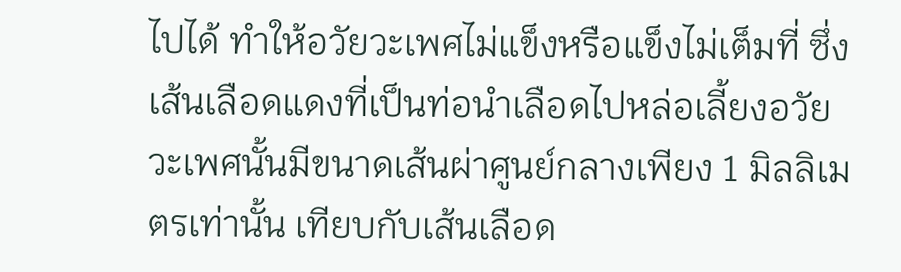ไปได้ ทำให้อวัยวะเพศไม่แข็งหรือแข็งไม่เต็มที่ ซึ่งเส้นเลือดแดงที่เป็นท่อนำเลือดไปหล่อเลี้ยงอวัยวะเพศนั้นมีขนาดเส้นผ่าศูนย์กลางเพียง 1 มิลลิเมตรเท่านั้น เทียบกับเส้นเลือด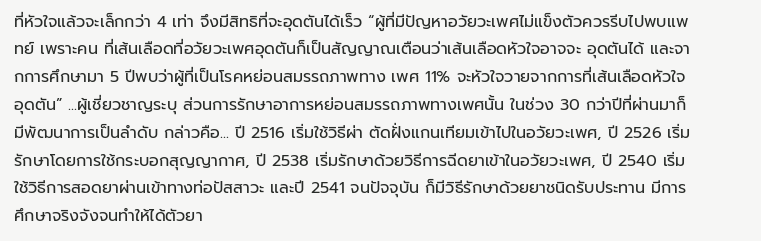ที่หัวใจแล้วจะเล็กกว่า 4 เท่า จึงมีสิทธิที่จะอุดตันได้เร็ว “ผู้ที่มีปัญหาอวัยวะเพศไม่แข็งตัวควรรีบไปพบแพทย์ เพราะคน ที่เส้นเลือดที่อวัยวะเพศอุดตันก็เป็นสัญญาณเตือนว่าเส้นเลือดหัวใจอาจจะ อุดตันได้ และจากการศึกษามา 5 ปีพบว่าผู้ที่เป็นโรคหย่อนสมรรถภาพทาง เพศ 11% จะหัวใจวายจากการที่เส้นเลือดหัวใจอุดตัน” ...ผู้เชี่ยวชาญระบุ ส่วนการรักษาอาการหย่อนสมรรถภาพทางเพศนั้น ในช่วง 30 กว่าปีที่ผ่านมาก็มีพัฒนาการเป็นลำดับ กล่าวคือ... ปี 2516 เริ่มใช้วิธีผ่า ตัดฝั่งแกนเทียมเข้าไปในอวัยวะเพศ, ปี 2526 เริ่มรักษาโดยการใช้กระบอกสุญญากาศ, ปี 2538 เริ่มรักษาด้วยวิธีการฉีดยาเข้าในอวัยวะเพศ, ปี 2540 เริ่มใช้วิธีการสอดยาผ่านเข้าทางท่อปัสสาวะ และปี 2541 จนปัจจุบัน ก็มีวิธีรักษาด้วยยาชนิดรับประทาน มีการศึกษาจริงจังจนทำให้ได้ตัวยา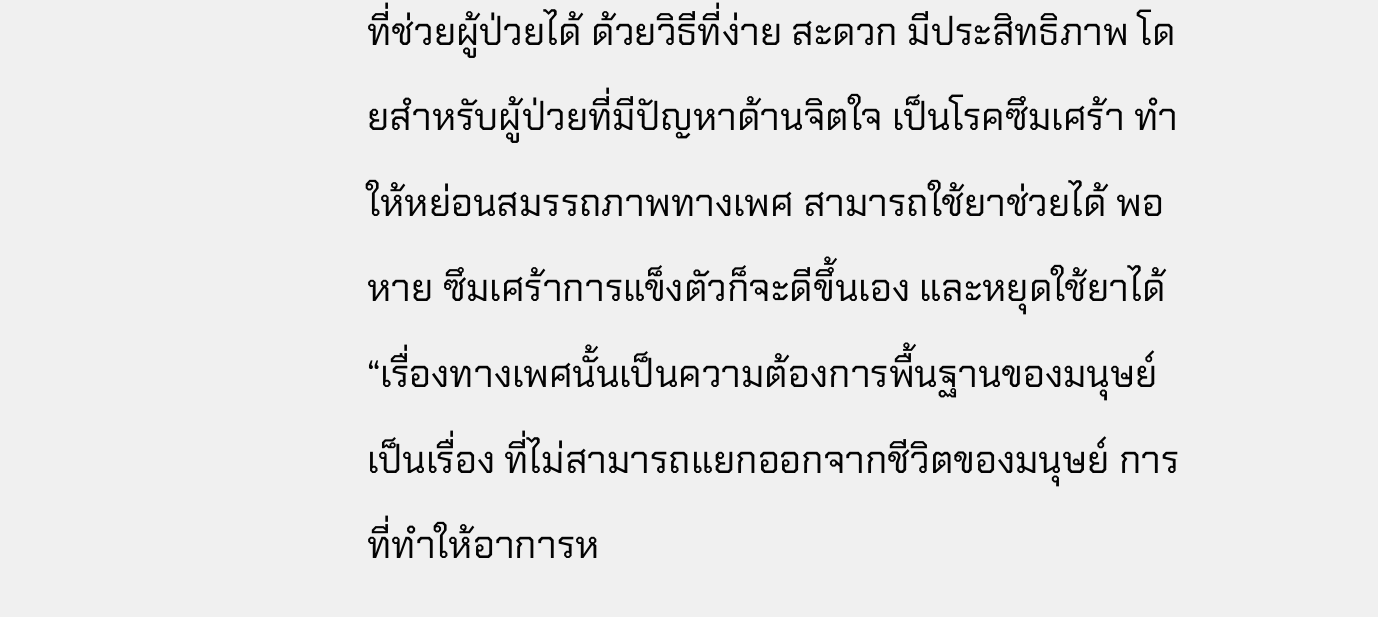ที่ช่วยผู้ป่วยได้ ด้วยวิธีที่ง่าย สะดวก มีประสิทธิภาพ โดยสำหรับผู้ป่วยที่มีปัญหาด้านจิตใจ เป็นโรคซึมเศร้า ทำให้หย่อนสมรรถภาพทางเพศ สามารถใช้ยาช่วยได้ พอหาย ซึมเศร้าการแข็งตัวก็จะดีขึ้นเอง และหยุดใช้ยาได้ “เรื่องทางเพศนั้นเป็นความต้องการพื้นฐานของมนุษย์ เป็นเรื่อง ที่ไม่สามารถแยกออกจากชีวิตของมนุษย์ การที่ทำให้อาการห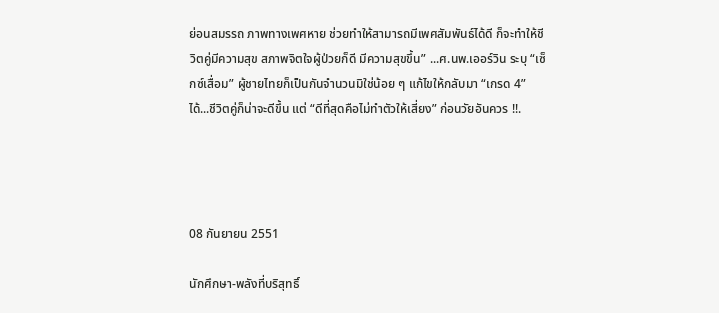ย่อนสมรรถ ภาพทางเพศหาย ช่วยทำให้สามารถมีเพศสัมพันธ์ได้ดี ก็จะทำให้ชีวิตคู่มีความสุข สภาพจิตใจผู้ป่วยก็ดี มีความสุขขึ้น” ...ศ.นพ.เออร์วิน ระบุ “เซ็กซ์เสื่อม” ผู้ชายไทยก็เป็นกันจำนวนมิใช่น้อย ๆ แก้ไขให้กลับมา “เกรด 4” ได้...ชีวิตคู่ก็น่าจะดีขึ้น แต่ “ดีที่สุดคือไม่ทำตัวให้เสี่ยง” ก่อนวัยอันควร !!.




08 กันยายน 2551

นักศึกษา-พลังที่บริสุทธิ์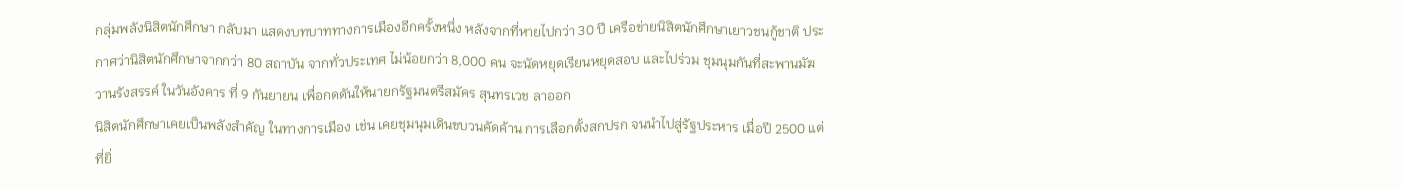กลุ่มพลังนิสิตนักศึกษา กลับมา แสดงบทบาททางการเมืองอีกครั้งหนึ่ง หลังจากที่หายไปกว่า 30 ปี เครือข่ายนิสิตนักศึกษาเยาวชนกู้ชาติ ประกาศว่านิสิตนักศึกษาจากกว่า 80 สถาบัน จากทั่วประเทศ ไม่น้อยกว่า 8,000 คน จะนัดหยุดเรียนหยุดสอบ และไปร่วม ชุมนุมกันที่สะพานมัฆวานรังสรรค์ ในวันอังคาร ที่ 9 กันยายน เพื่อกดดันให้นายกรัฐมนตรีสมัคร สุนทรเวช ลาออก
นิสิตนักศึกษาเคยเป็นพลังสำคัญ ในทางการเมือง เช่น เคยชุมนุมเดินขบวนคัดค้าน การเลือกตั้งสกปรก จนนำไปสู่รัฐประหาร เมื่อปี 2500 แต่ที่ยิ่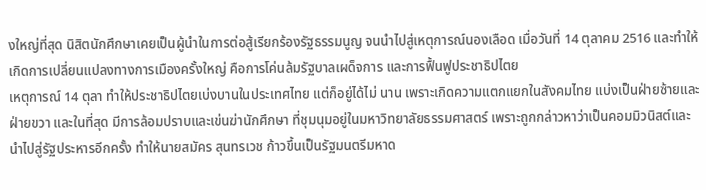งใหญ่ที่สุด นิสิตนักศึกษาเคยเป็นผู้นำในการต่อสู้เรียกร้องรัฐธรรมนูญ จนนำไปสู่เหตุการณ์นองเลือด เมื่อวันที่ 14 ตุลาคม 2516 และทำให้เกิดการเปลี่ยนแปลงทางการเมืองครั้งใหญ่ คือการโค่นล้มรัฐบาลเผด็จการ และการฟื้นฟูประชาธิปไตย
เหตุการณ์ 14 ตุลา ทำให้ประชาธิปไตยเบ่งบานในประเทศไทย แต่ก็อยู่ได้ไม่ นาน เพราะเกิดความแตกแยกในสังคมไทย แบ่งเป็นฝ่ายซ้ายและฝ่ายขวา และในที่สุด มีการล้อมปราบและเข่นฆ่านักศึกษา ที่ชุมนุมอยู่ในมหาวิทยาลัยธรรมศาสตร์ เพราะถูกกล่าวหาว่าเป็นคอมมิวนิสต์และนำไปสู่รัฐประหารอีกครั้ง ทำให้นายสมัคร สุนทรเวช ก้าวขึ้นเป็นรัฐมนตรีมหาด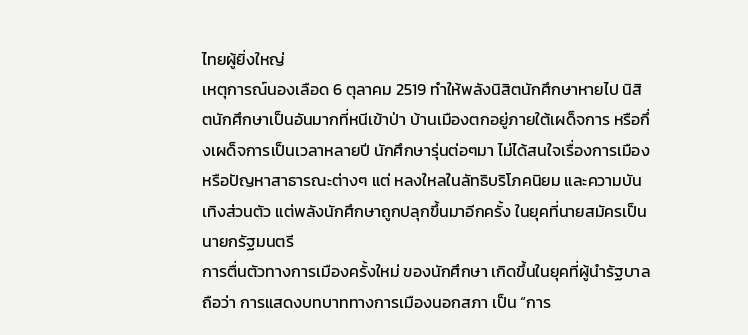ไทยผู้ยิ่งใหญ่
เหตุการณ์นองเลือด 6 ตุลาคม 2519 ทำให้พลังนิสิตนักศึกษาหายไป นิสิตนักศึกษาเป็นอันมากที่หนีเข้าป่า บ้านเมืองตกอยู่ภายใต้เผด็จการ หรือกึ่งเผด็จการเป็นเวลาหลายปี นักศึกษารุ่นต่อๆมา ไม่ได้สนใจเรื่องการเมือง หรือปัญหาสาธารณะต่างๆ แต่ หลงใหลในลัทธิบริโภคนิยม และความบันเทิงส่วนตัว แต่พลังนักศึกษาถูกปลุกขึ้นมาอีกครั้ง ในยุคที่นายสมัครเป็นนายกรัฐมนตรี
การตื่นตัวทางการเมืองครั้งใหม่ ของนักศึกษา เกิดขึ้นในยุคที่ผู้นำรัฐบาลถือว่า การแสดงบทบาททางการเมืองนอกสภา เป็น “การ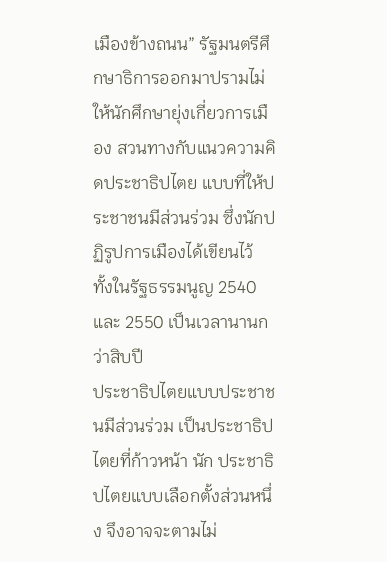เมืองข้างถนน” รัฐมนตรีศึกษาธิการออกมาปรามไม่ให้นักศึกษายุ่งเกี่ยวการเมือง สวนทางกับแนวความคิดประชาธิปไตย แบบที่ให้ประชาชนมีส่วนร่วม ซึ่งนักปฏิรูปการเมืองได้เขียนไว้ ทั้งในรัฐธรรมนูญ 2540 และ 2550 เป็นเวลานานกว่าสิบปี
ประชาธิปไตยแบบประชาชนมีส่วนร่วม เป็นประชาธิปไตยที่ก้าวหน้า นัก ประชาธิปไตยแบบเลือกตั้งส่วนหนึ่ง จึงอาจจะตามไม่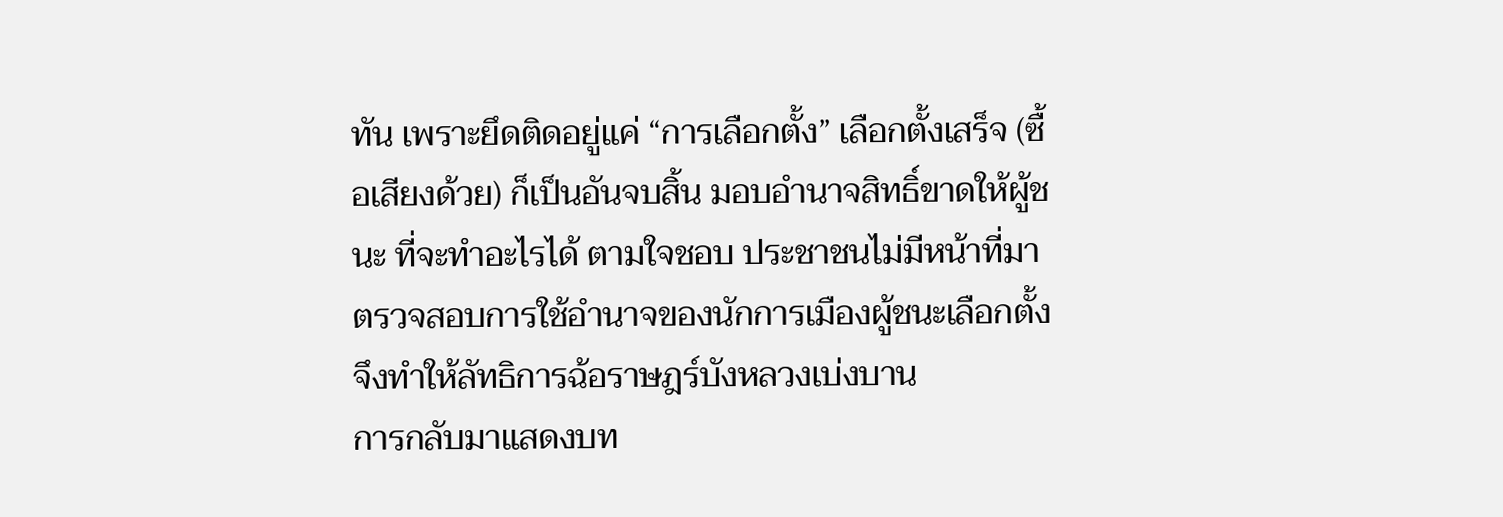ทัน เพราะยึดติดอยู่แค่ “การเลือกตั้ง” เลือกตั้งเสร็จ (ซื้อเสียงด้วย) ก็เป็นอันจบสิ้น มอบอำนาจสิทธิ์ขาดให้ผู้ชนะ ที่จะทำอะไรได้ ตามใจชอบ ประชาชนไม่มีหน้าที่มาตรวจสอบการใช้อำนาจของนักการเมืองผู้ชนะเลือกตั้ง จึงทำให้ลัทธิการฉ้อราษฎร์บังหลวงเบ่งบาน
การกลับมาแสดงบท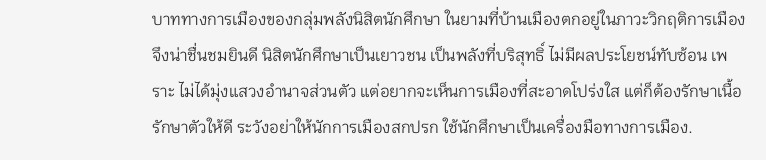บาททางการเมืองของกลุ่มพลังนิสิตนักศึกษา ในยามที่บ้านเมืองตกอยู่ในภาวะวิกฤติการเมือง จึงน่าชื่นชมยินดี นิสิตนักศึกษาเป็นเยาวชน เป็นพลังที่บริสุทธิ์ ไม่มีผลประโยชน์ทับซ้อน เพราะ ไม่ได้มุ่งแสวงอำนาจส่วนตัว แต่อยากจะเห็นการเมืองที่สะอาดโปร่งใส แต่ก็ต้องรักษาเนื้อรักษาตัวให้ดี ระวังอย่าให้นักการเมืองสกปรก ใช้นักศึกษาเป็นเครื่องมือทางการเมือง.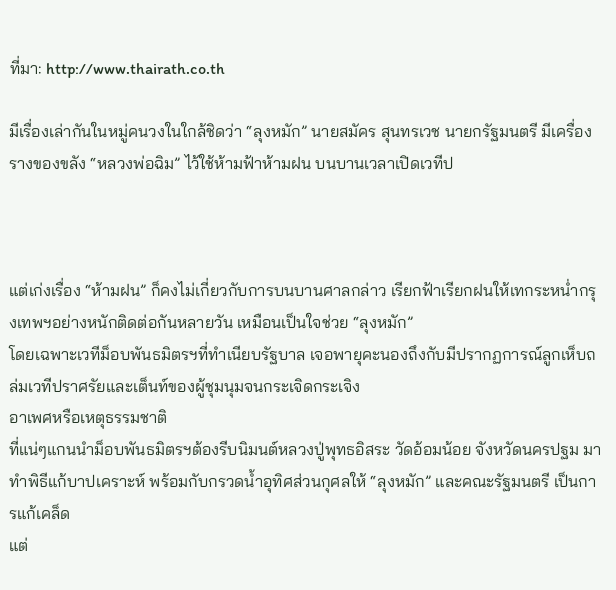ที่มา: http://www.thairath.co.th

มีเรื่องเล่ากันในหมู่คนวงในใกล้ชิดว่า “ลุงหมัก” นายสมัคร สุนทรเวช นายกรัฐมนตรี มีเครื่องรางของขลัง “หลวงพ่อฉิม” ไว้ใช้ห้ามฟ้าห้ามฝน บนบานเวลาเปิดเวทีป



แต่เก่งเรื่อง “ห้ามฝน” ก็คงไม่เกี่ยวกับการบนบานศาลกล่าว เรียกฟ้าเรียกฝนให้เทกระหน่ำกรุงเทพฯอย่างหนักติดต่อกันหลายวัน เหมือนเป็นใจช่วย “ลุงหมัก”
โดยเฉพาะเวทีม็อบพันธมิตรฯที่ทำเนียบรัฐบาล เจอพายุคะนองถึงกับมีปรากฏการณ์ลูกเห็บถล่มเวทีปราศรัยและเต็นท์ของผู้ชุมนุมจนกระเจิดกระเจิง
อาเพศหรือเหตุธรรมชาติ
ที่แน่ๆแกนนำม็อบพันธมิตรฯต้องรีบนิมนต์หลวงปู่พุทธอิสระ วัดอ้อมน้อย จังหวัดนครปฐม มาทำพิธีแก้บาปเคราะห์ พร้อมกับกรวดน้ำอุทิศส่วนกุศลให้ “ลุงหมัก” และคณะรัฐมนตรี เป็นการแก้เคล็ด
แต่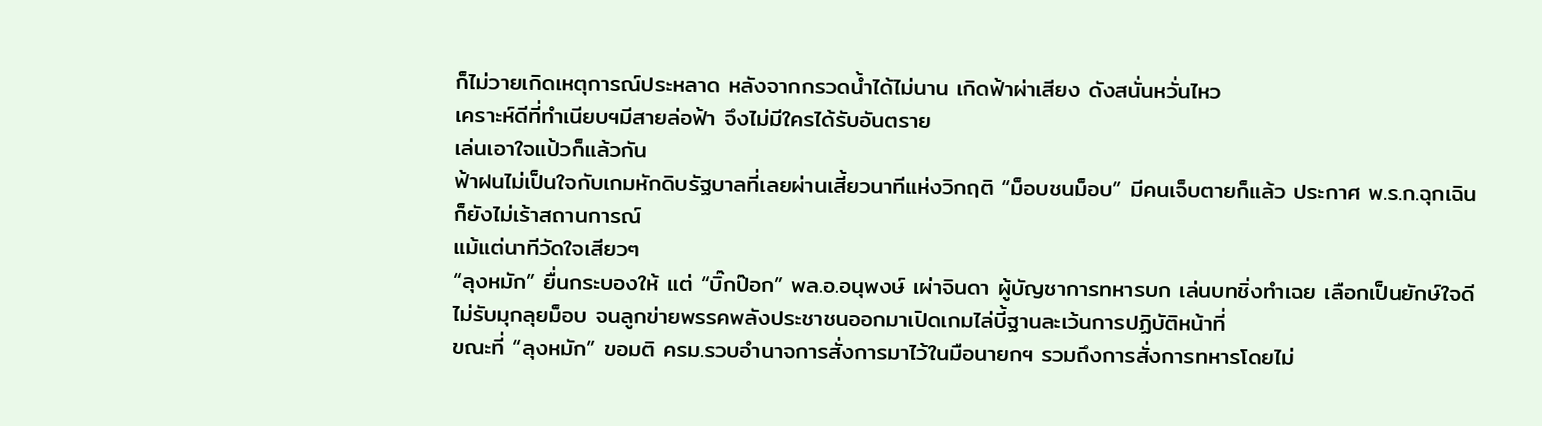ก็ไม่วายเกิดเหตุการณ์ประหลาด หลังจากกรวดน้ำได้ไม่นาน เกิดฟ้าผ่าเสียง ดังสนั่นหวั่นไหว
เคราะห์ดีที่ทำเนียบฯมีสายล่อฟ้า จึงไม่มีใครได้รับอันตราย
เล่นเอาใจแป้วก็แล้วกัน
ฟ้าฝนไม่เป็นใจกับเกมหักดิบรัฐบาลที่เลยผ่านเสี้ยวนาทีแห่งวิกฤติ “ม็อบชนม็อบ” มีคนเจ็บตายก็แล้ว ประกาศ พ.ร.ก.ฉุกเฉินก็ยังไม่เร้าสถานการณ์
แม้แต่นาทีวัดใจเสียวๆ
“ลุงหมัก” ยื่นกระบองให้ แต่ “บิ๊กป๊อก” พล.อ.อนุพงษ์ เผ่าจินดา ผู้บัญชาการทหารบก เล่นบทชิ่งทำเฉย เลือกเป็นยักษ์ใจดี ไม่รับมุกลุยม็อบ จนลูกข่ายพรรคพลังประชาชนออกมาเปิดเกมไล่บี้ฐานละเว้นการปฏิบัติหน้าที่
ขณะที่ “ลุงหมัก” ขอมติ ครม.รวบอำนาจการสั่งการมาไว้ในมือนายกฯ รวมถึงการสั่งการทหารโดยไม่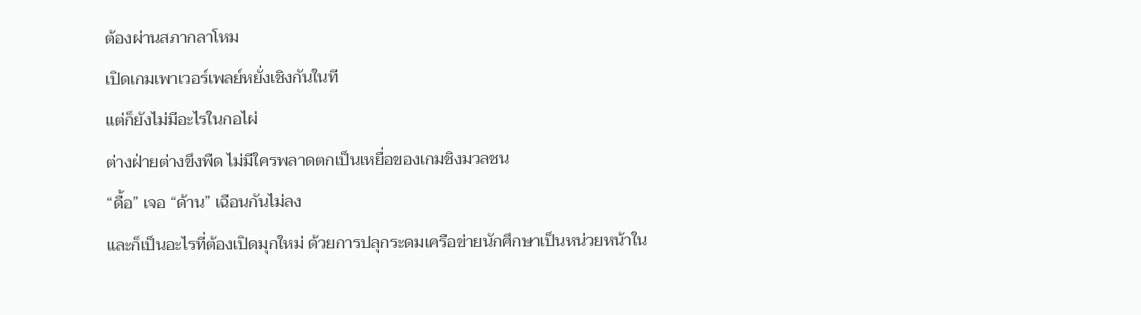ต้องผ่านสภากลาโหม
เปิดเกมเพาเวอร์เพลย์หยั่งเชิงกันในที
แต่ก็ยังไม่มีอะไรในกอไผ่
ต่างฝ่ายต่างขึงพืด ไม่มีใครพลาดตกเป็นเหยื่อของเกมชิงมวลชน
“ดื้อ” เจอ “ด้าน” เฉือนกันไม่ลง
และก็เป็นอะไรที่ต้องเปิดมุกใหม่ ด้วยการปลุกระดมเครือข่ายนักศึกษาเป็นหน่วยหน้าใน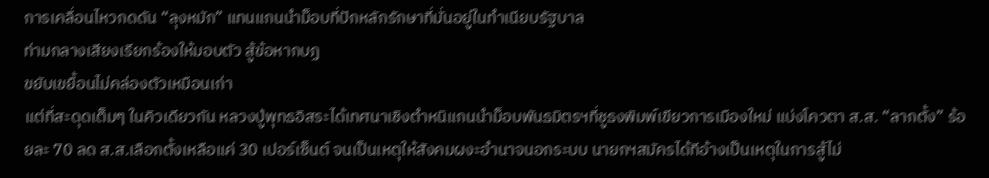การเคลื่อนไหวกดดัน “ลุงหมัก” แทนแกนนำม็อบที่ปักหลักรักษาที่มั่นอยู่ในทำเนียบรัฐบาล
ท่ามกลางเสียงเรียกร้องให้มอบตัว สู้ข้อหากบฏ
ขยับเขยื้อนไม่คล่องตัวเหมือนเก่า
แต่ที่สะดุดเต็มๆ ในคิวเดียวกัน หลวงปู่พุทธอิสระได้เทศนาเชิงตำหนิแกนนำม็อบพันธมิตรฯที่ชูธงพิมพ์เขียวการเมืองใหม่ แบ่งโควตา ส.ส. “ลากตั้ง” ร้อยละ 70 ลด ส.ส.เลือกตั้งเหลือแค่ 30 เปอร์เซ็นต์ จนเป็นเหตุให้สังคมผงะอำนาจนอกระบบ นายกฯสมัครได้ทีอ้างเป็นเหตุในการสู้ไม่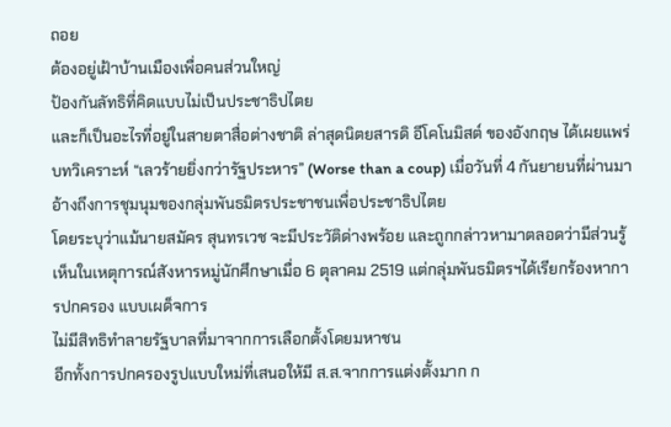ถอย
ต้องอยู่เฝ้าบ้านเมืองเพื่อคนส่วนใหญ่
ป้องกันลัทธิที่คิดแบบไม่เป็นประชาธิปไตย
และก็เป็นอะไรที่อยู่ในสายตาสื่อต่างชาติ ล่าสุดนิตยสารดิ อีโคโนมิสต์ ของอังกฤษ ได้เผยแพร่บทวิเคราะห์ “เลวร้ายยิ่งกว่ารัฐประหาร” (Worse than a coup) เมื่อวันที่ 4 กันยายนที่ผ่านมา อ้างถึงการชุมนุมของกลุ่มพันธมิตรประชาชนเพื่อประชาธิปไตย
โดยระบุว่าแม้นายสมัคร สุนทรเวช จะมีประวัติด่างพร้อย และถูกกล่าวหามาตลอดว่ามีส่วนรู้เห็นในเหตุการณ์สังหารหมู่นักศึกษาเมื่อ 6 ตุลาคม 2519 แต่กลุ่มพันธมิตรฯได้เรียกร้องหาการปกครอง แบบเผด็จการ
ไม่มีสิทธิทำลายรัฐบาลที่มาจากการเลือกตั้งโดยมหาชน
อีกทั้งการปกครองรูปแบบใหม่ที่เสนอให้มี ส.ส.จากการแต่งตั้งมาก ก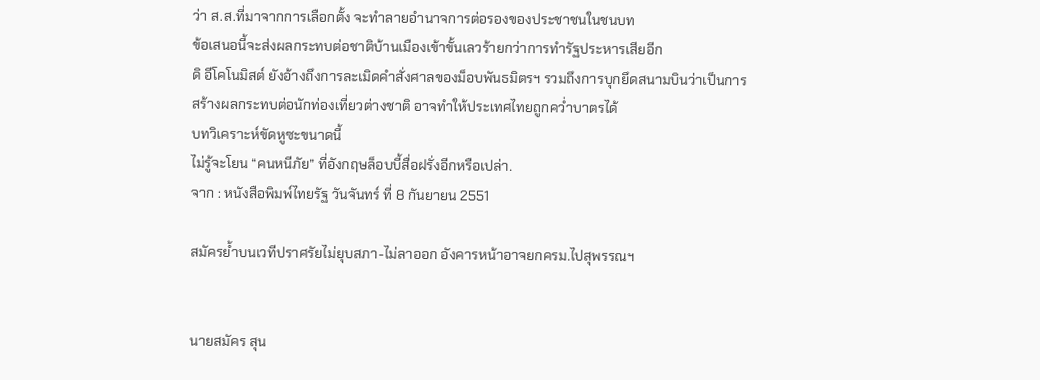ว่า ส.ส.ที่มาจากการเลือกตั้ง จะทำลายอำนาจการต่อรองของประชาชนในชนบท
ข้อเสนอนี้จะส่งผลกระทบต่อชาติบ้านเมืองเข้าขั้นเลวร้ายกว่าการทำรัฐประหารเสียอีก
ดิ อีโคโนมิสต์ ยังอ้างถึงการละเมิดคำสั่งศาลของม็อบพันธมิตรฯ รวมถึงการบุกยึดสนามบินว่าเป็นการสร้างผลกระทบต่อนักท่องเที่ยวต่างชาติ อาจทำให้ประเทศไทยถูกคว่ำบาตรได้
บทวิเคราะห์ขัดหูซะขนาดนี้
ไม่รู้จะโยน “คนหนีภัย” ที่อังกฤษล็อบบี้สื่อฝรั่งอีกหรือเปล่า.
จาก : หนังสือพิมพ์ไทยรัฐ วันจันทร์ ที่ 8 กันยายน 2551

สมัครย้ำบนเวทีปราศรัยไม่ยุบสภา-ไม่ลาออก อังคารหน้าอาจยกครม.ไปสุพรรณฯ


นายสมัคร สุน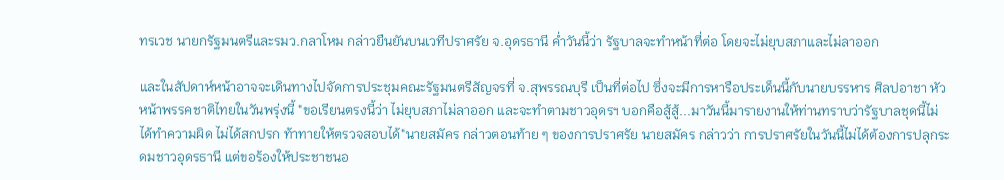ทรเวช นายกรัฐมนตรีและรมว.กลาโหม กล่าวยืนยันบนเวทีปราศรัย จ.อุดรธานี ค่ำวันนี้ว่า รัฐบาลจะทำหน้าที่ต่อ โดยจะไม่ยุบสภาและไม่ลาออก

และในสัปดาห์หน้าอาจจะเดินทางไปจัดการประชุมคณะรัฐมนตรีสัญจรที่ จ.สุพรรณบุรี เป็นที่ต่อไป ซึ่งจะมีการหารือประเด็นนี้กับนายบรรหาร ศิลปอาชา หัวหน้าพรรคชาติไทยในวันพรุ่งนี้ "ขอเรียนตรงนี้ว่า ไม่ยุบสภาไม่ลาออก และจะทำตามชาวอุดรฯ บอกคือสู้สู้...มาวันนี้มารายงานให้ท่านทราบว่ารัฐบาลชุดนี้ไม่ได้ทำความผิด ไม่ได้สกปรก ท้าทายให้ตรวจสอบได้"นายสมัคร กล่าวตอนท้าย ๆ ของการปราศรัย นายสมัคร กล่าวว่า การปราศรัยในวันนี้ไม่ได้ต้องการปลุกระดมชาวอุดรธานี แต่ขอร้องให้ประชาชนอ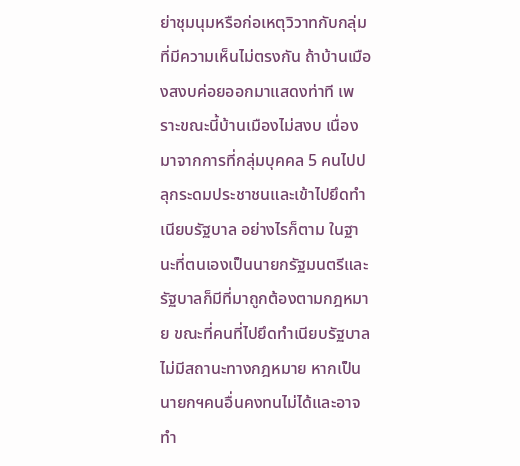ย่าชุมนุมหรือก่อเหตุวิวาทกับกลุ่มที่มีความเห็นไม่ตรงกัน ถ้าบ้านเมืองสงบค่อยออกมาแสดงท่าที เพราะขณะนี้บ้านเมืองไม่สงบ เนื่องมาจากการที่กลุ่มบุคคล 5 คนไปปลุกระดมประชาชนและเข้าไปยึดทำเนียบรัฐบาล อย่างไรก็ตาม ในฐานะที่ตนเองเป็นนายกรัฐมนตรีและรัฐบาลก็มีที่มาถูกต้องตามกฎหมาย ขณะที่คนที่ไปยึดทำเนียบรัฐบาลไม่มีสถานะทางกฎหมาย หากเป็นนายกฯคนอื่นคงทนไม่ได้และอาจทำ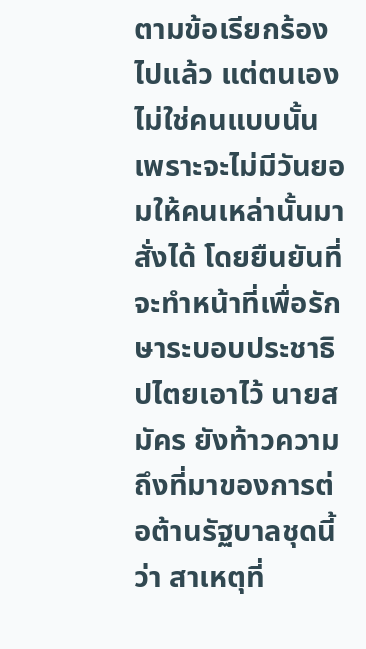ตามข้อเรียกร้องไปแล้ว แต่ตนเองไม่ใช่คนแบบนั้น เพราะจะไม่มีวันยอมให้คนเหล่านั้นมาสั่งได้ โดยยืนยันที่จะทำหน้าที่เพื่อรักษาระบอบประชาธิปไตยเอาไว้ นายสมัคร ยังท้าวความถึงที่มาของการต่อต้านรัฐบาลชุดนี้ว่า สาเหตุที่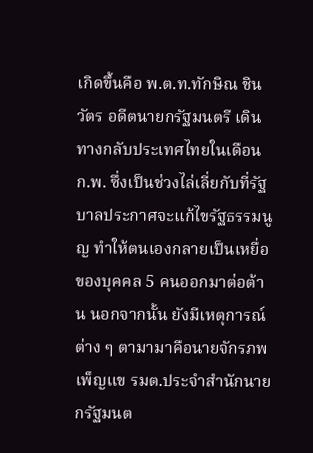เกิดขึ้นคือ พ.ต.ท.ทักษิณ ชินวัตร อดีตนายกรัฐมนตรี เดินทางกลับประเทศไทยในเดือน ก.พ. ซึ่งเป็นช่วงไล่เลี่ยกับที่รัฐบาลประกาศจะแก้ไขรัฐธรรมนูญ ทำให้ตนเองกลายเป็นเหยื่อของบุคคล 5 คนออกมาต่อต้าน นอกจากนั้น ยังมีเหตุการณ์ต่าง ๆ ตามามาคือนายจักรภพ เพ็ญแข รมต.ประจำสำนักนายกรัฐมนต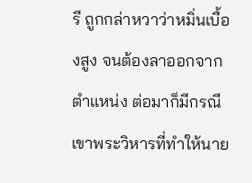รี ถูกกล่าหวาว่าหมิ่นเบื้องสูง จนต้องลาออกจากตำแหน่ง ต่อมาก็มีกรณีเขาพระวิหารที่ทำให้นาย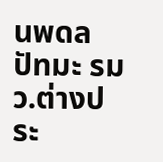นพดล ปัทมะ รมว.ต่างประ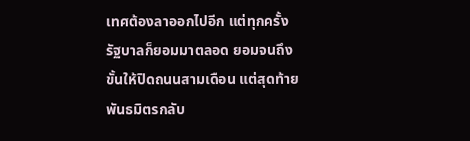เทศต้องลาออกไปอีก แต่ทุกครั้งรัฐบาลก็ยอมมาตลอด ยอมจนถึงขั้นให้ปิดถนนสามเดือน แต่สุดท้ายพันธมิตรกลับ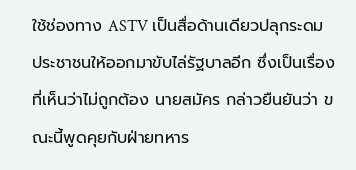ใช้ช่องทาง ASTV เป็นสื่อด้านเดียวปลุกระดมประชาชนให้ออกมาขับไล่รัฐบาลอีก ซึ่งเป็นเรื่องที่เห็นว่าไม่ถูกต้อง นายสมัคร กล่าวยืนยันว่า ขณะนี้พูดคุยกับฝ่ายทหาร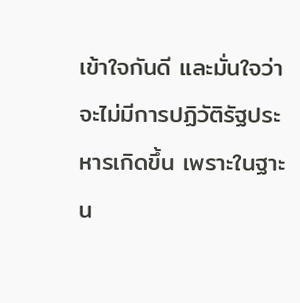เข้าใจกันดี และมั่นใจว่าจะไม่มีการปฏิวัติรัฐประหารเกิดขึ้น เพราะในฐาะน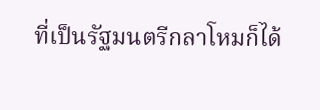ที่เป็นรัฐมนตรีกลาโหมก็ได้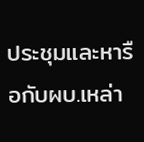ประชุมและหารือกับผบ.เหล่า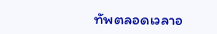ทัพตลอดเวลาอ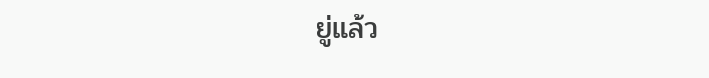ยู่แล้ว